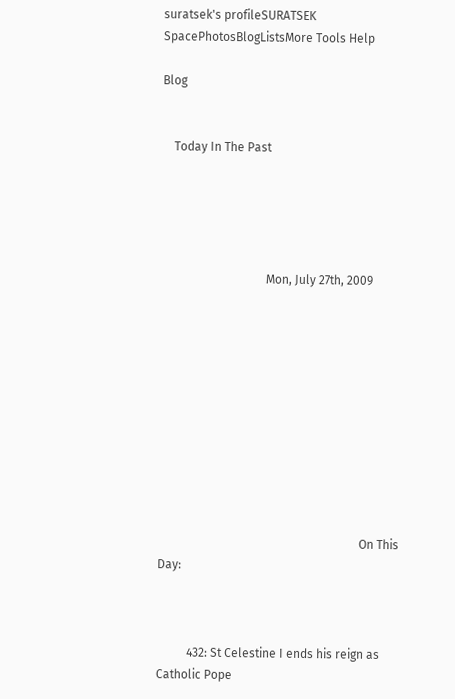suratsek's profileSURATSEK SpacePhotosBlogListsMore Tools Help

Blog


    Today In The Past





                                   Mon, July 27th, 2009











                                                                   On This Day:



          432: St Celestine I ends his reign as Catholic Pope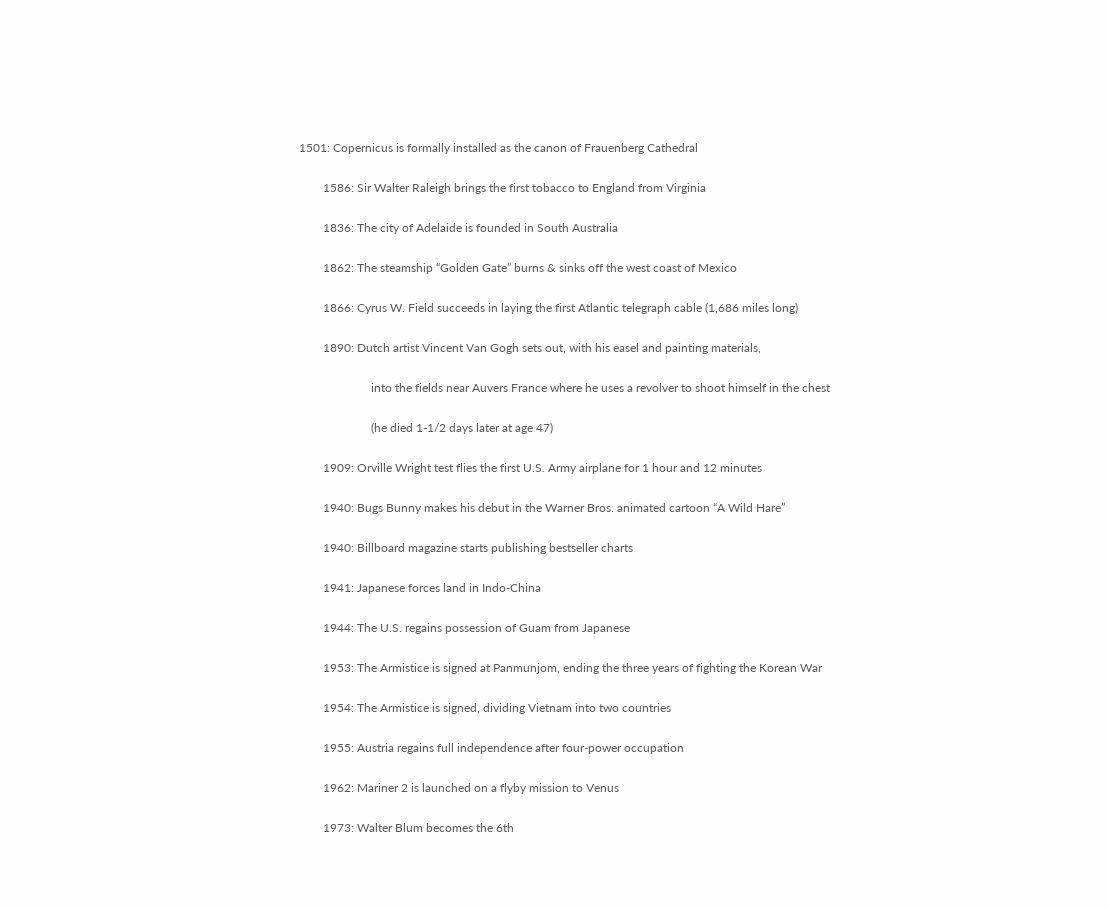1501: Copernicus is formally installed as the canon of Frauenberg Cathedral

        1586: Sir Walter Raleigh brings the first tobacco to England from Virginia

        1836: The city of Adelaide is founded in South Australia

        1862: The steamship “Golden Gate” burns & sinks off the west coast of Mexico

        1866: Cyrus W. Field succeeds in laying the first Atlantic telegraph cable (1,686 miles long)

        1890: Dutch artist Vincent Van Gogh sets out, with his easel and painting materials,

                        into the fields near Auvers France where he uses a revolver to shoot himself in the chest

                        (he died 1-1/2 days later at age 47)

        1909: Orville Wright test flies the first U.S. Army airplane for 1 hour and 12 minutes

        1940: Bugs Bunny makes his debut in the Warner Bros. animated cartoon “A Wild Hare”

        1940: Billboard magazine starts publishing bestseller charts

        1941: Japanese forces land in Indo-China

        1944: The U.S. regains possession of Guam from Japanese

        1953: The Armistice is signed at Panmunjom, ending the three years of fighting the Korean War

        1954: The Armistice is signed, dividing Vietnam into two countries

        1955: Austria regains full independence after four-power occupation

        1962: Mariner 2 is launched on a flyby mission to Venus

        1973: Walter Blum becomes the 6th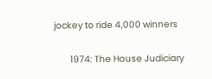jockey to ride 4,000 winners

        1974: The House Judiciary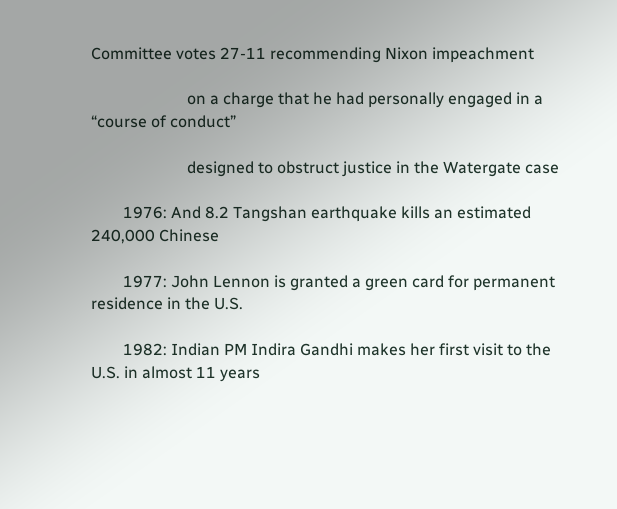Committee votes 27-11 recommending Nixon impeachment

                        on a charge that he had personally engaged in a “course of conduct”

                        designed to obstruct justice in the Watergate case

        1976: And 8.2 Tangshan earthquake kills an estimated 240,000 Chinese

        1977: John Lennon is granted a green card for permanent residence in the U.S.

        1982: Indian PM Indira Gandhi makes her first visit to the U.S. in almost 11 years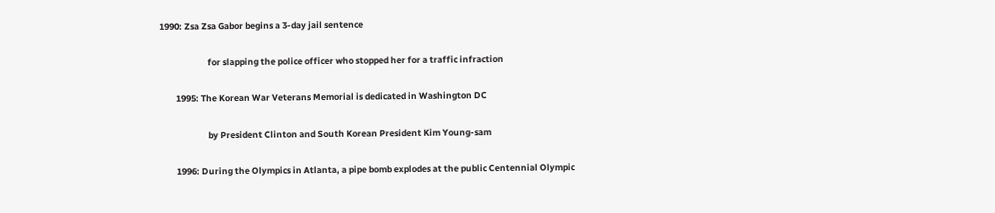1990: Zsa Zsa Gabor begins a 3-day jail sentence

                        for slapping the police officer who stopped her for a traffic infraction

        1995: The Korean War Veterans Memorial is dedicated in Washington DC

                        by President Clinton and South Korean President Kim Young-sam

        1996: During the Olympics in Atlanta, a pipe bomb explodes at the public Centennial Olympic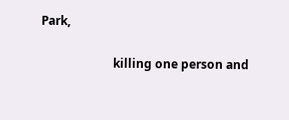Park,

                        killing one person and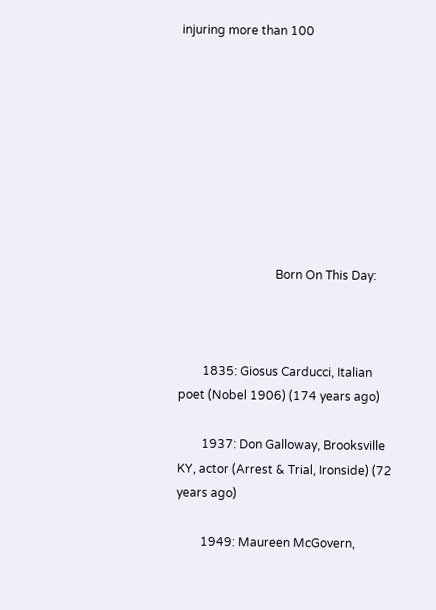injuring more than 100









                                Born On This Day:



        1835: Giosus Carducci, Italian poet (Nobel 1906) (174 years ago)

        1937: Don Galloway, Brooksville KY, actor (Arrest & Trial, Ironside) (72 years ago)

        1949: Maureen McGovern,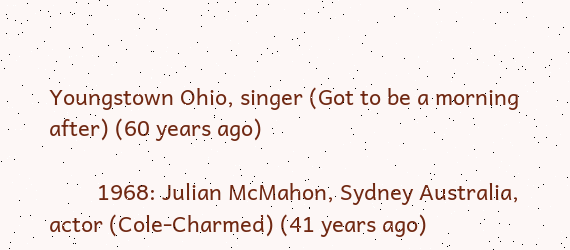Youngstown Ohio, singer (Got to be a morning after) (60 years ago)

        1968: Julian McMahon, Sydney Australia, actor (Cole-Charmed) (41 years ago)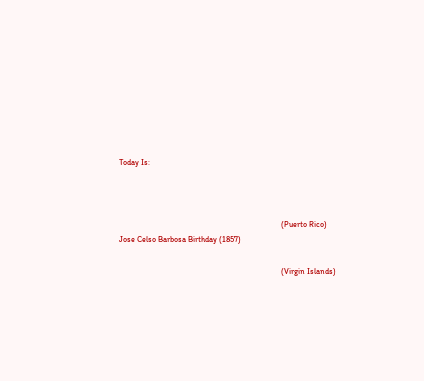Today Is:



                                                                                 (Puerto Rico) Jose Celso Barbosa Birthday (1857)

                                                                                 (Virgin Islands)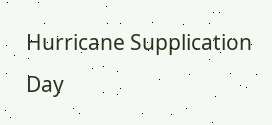Hurricane Supplication Day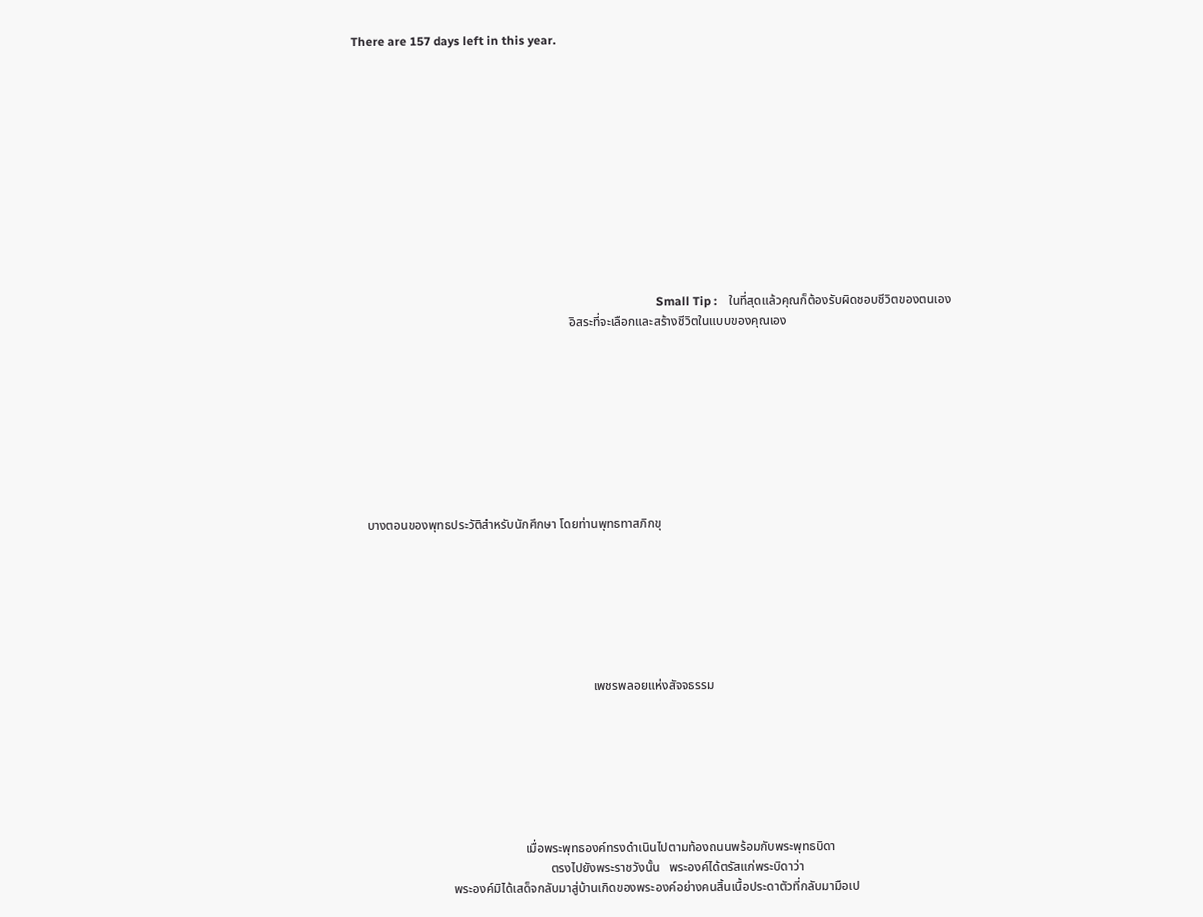There are 157 days left in this year.












                                                                                                     Small Tip :    ในที่สุดแล้วคุณก็ต้องรับผิดชอบชีวิตของตนเอง
                                                                     อิสระที่จะเลือกและสร้างชีวิตในแบบของคุณเอง









    บางตอนของพุทธประวัติสำหรับนักศึกษา โดยท่านพุทธทาสภิกขุ







                                                                            เพชรพลอยแห่งสัจจธรรม







                                                      เมื่อพระพุทธองค์ทรงดำเนินไปตามท้องถนนพร้อมกับพระพุทธบิดา
                                                              ตรงไปยังพระราชวังนั้น   พระองค์ได้ตรัสแก่พระบิดาว่า
                               พระองค์มิได้เสด็จกลับมาสู่บ้านเกิดของพระองค์อย่างคนสิ้นเนื้อประดาตัวที่กลับมามือเป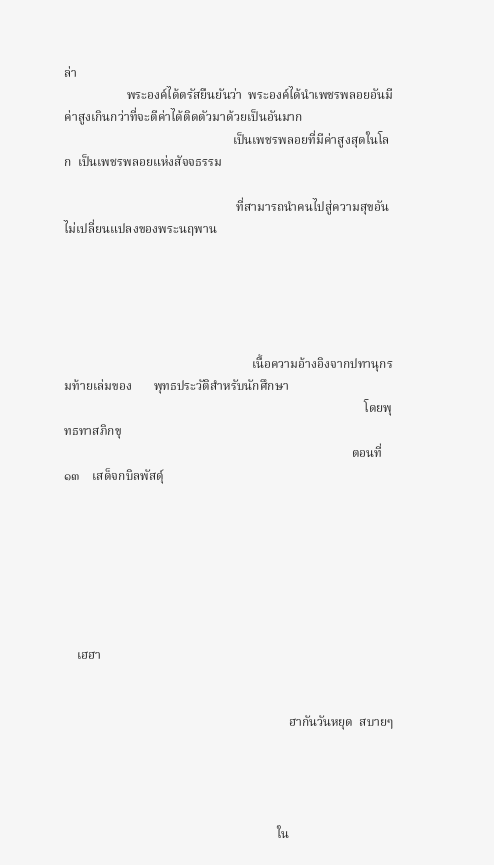ล่า
                    พระองค์ได้ตรัสยืนยันว่า  พระองค์ได้นำเพชรพลอยอันมีค่าสูงเกินกว่าที่จะตีค่าได้ติดตัวมาด้วยเป็นอันมาก
                                                      เป็นเพชรพลอยที่มีค่าสูงสุดในโลก  เป็นเพชรพลอยแห่งสัจจธรรม

                                                       ที่สามารถนำคนไปสู่ความสุขอันไม่เปลี่ยนแปลงของพระนฤพาน





                                                            เนื้อความอ้างอิงจากปทานุกรมท้ายเล่มของ       พุทธประวัติสำหรับนักศึกษา
                                                                                                โดยพุทธทาสภิกขุ
                                                                                            ตอนที่ ๑๓    เสด็จกบิลพัสดุ์







    เฮฮา


                                                                        ฮากันวันหยุด  สบายๆ




                                                                    ใน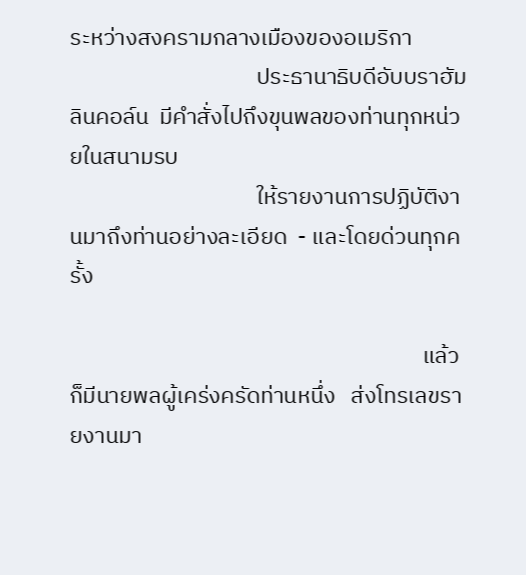ระหว่างสงครามกลางเมืองของอเมริกา
                                    ประธานาธิบดีอับบราฮัม  ลินคอล์น  มีคำสั่งไปถึงขุนพลของท่านทุกหน่วยในสนามรบ
                                    ให้รายงานการปฏิบัติงานมาถึงท่านอย่างละเอียด  - และโดยด่วนทุกครั้ง

                                                                    แล้วก็มีนายพลผู้เคร่งครัดท่านหนึ่ง   ส่งโทรเลขรายงานมา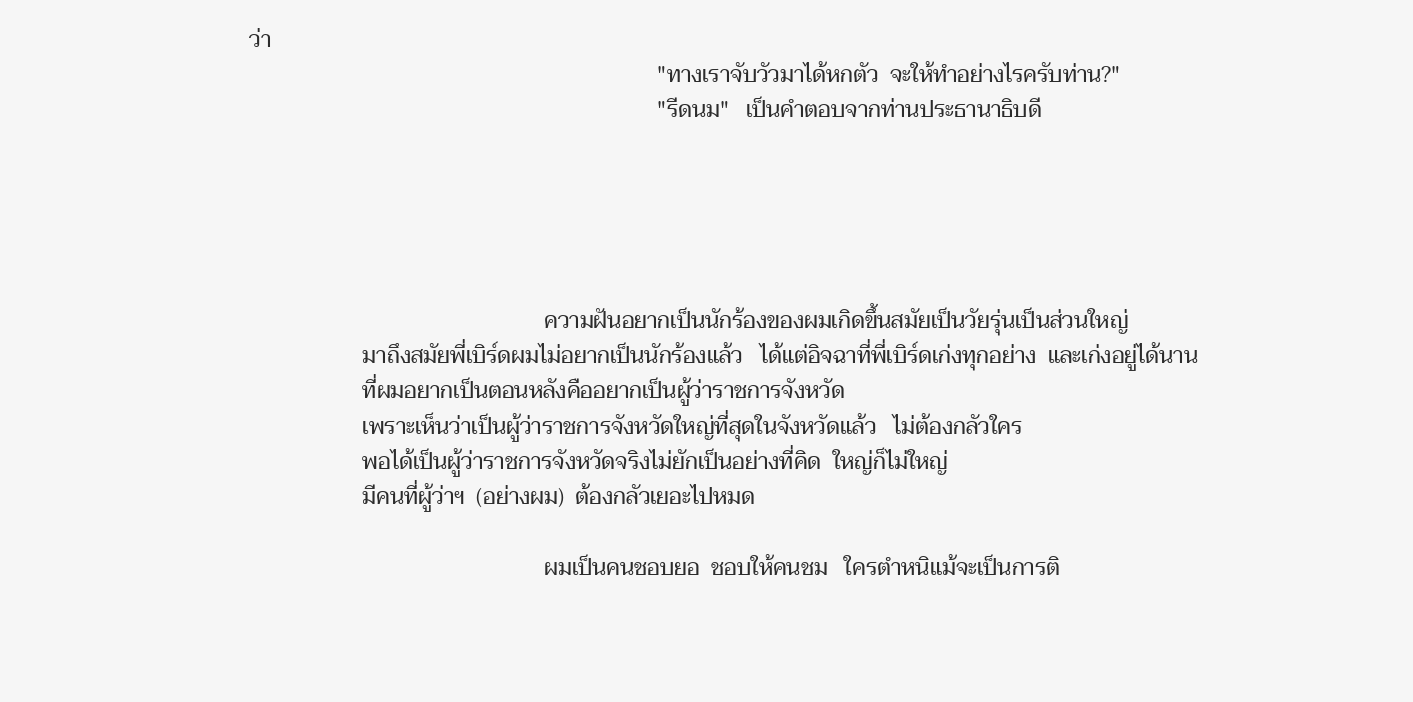ว่า
                                                                        "ทางเราจับวัวมาได้หกตัว  จะให้ทำอย่างไรครับท่าน?"
                                                                        "รีดนม"   เป็นคำตอบจากท่านประธานาธิบดี





                                                    ความฝันอยากเป็นนักร้องของผมเกิดขึ้นสมัยเป็นวัยรุ่นเป็นส่วนใหญ่
                    มาถึงสมัยพี่เบิร์ดผมไม่อยากเป็นนักร้องแล้ว   ได้แต่อิจฉาที่พี่เบิร์ดเก่งทุกอย่าง  และเก่งอยู่ได้นาน
                    ที่ผมอยากเป็นตอนหลังคืออยากเป็นผู้ว่าราชการจังหวัด
                    เพราะเห็นว่าเป็นผู้ว่าราชการจังหวัดใหญ่ที่สุดในจังหวัดแล้ว   ไม่ต้องกลัวใคร
                    พอได้เป็นผู้ว่าราชการจังหวัดจริงไม่ยักเป็นอย่างที่คิด  ใหญ่ก็ไม่ใหญ่
                    มีคนที่ผู้ว่าฯ  (อย่างผม)  ต้องกลัวเยอะไปหมด

                                                    ผมเป็นคนชอบยอ  ชอบให้คนชม   ใครตำหนิแม้จะเป็นการติ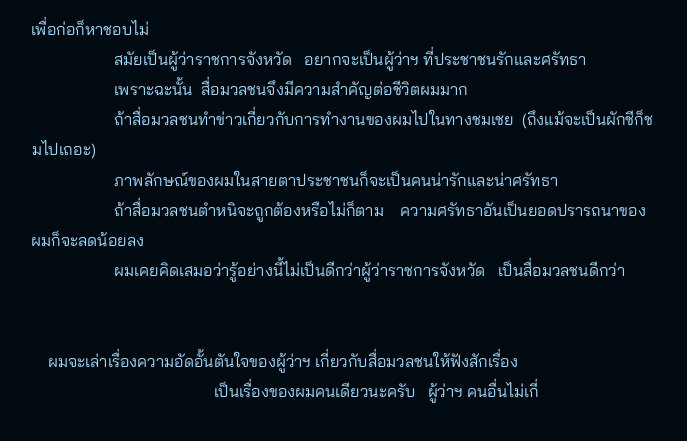เพื่อก่อก็หาชอบไม่
                    สมัยเป็นผู้ว่าราชการจังหวัด   อยากจะเป็นผู้ว่าฯ ที่ประชาชนรักและศรัทธา
                    เพราะฉะนั้น  สื่อมวลชนจึงมีความสำคัญต่อชีวิตผมมาก
                    ถ้าสื่อมวลชนทำข่าวเกี่ยวกับการทำงานของผมไปในทางชมเชย  (ถึงแม้จะเป็นผักชีก็ชมไปเถอะ)
                    ภาพลักษณ์ของผมในสายตาประชาชนก็จะเป็นคนน่ารักและน่าศรัทธา
                    ถ้าสื่อมวลชนตำหนิจะถูกต้องหรือไม่ก็ตาม    ความศรัทธาอันเป็นยอดปรารถนาของผมก็จะลดน้อยลง
                    ผมเคยคิดเสมอว่ารู้อย่างนี้ไม่เป็นดีกว่าผู้ว่าราชการจังหวัด   เป็นสื่อมวลชนดีกว่า


    ผมจะเล่าเรื่องความอัดอั้นตันใจของผู้ว่าฯ เกี่ยวกับสื่อมวลชนให้ฟังสักเรื่อง
                                            เป็นเรื่องของผมคนเดียวนะครับ   ผู้ว่าฯ คนอื่นไม่เกี่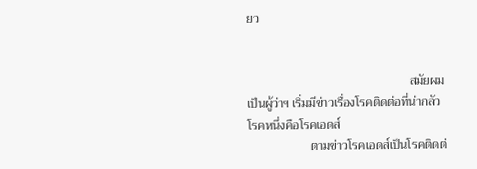ยว


                                                    สมัยผมเป็นผู้ว่าฯ เริ่มมีข่าวเรื่องโรคติดต่อที่น่ากลัวโรคหนึ่งคือโรคเอดส์
                    ตามข่าวโรคเอดส์เป็นโรคติดต่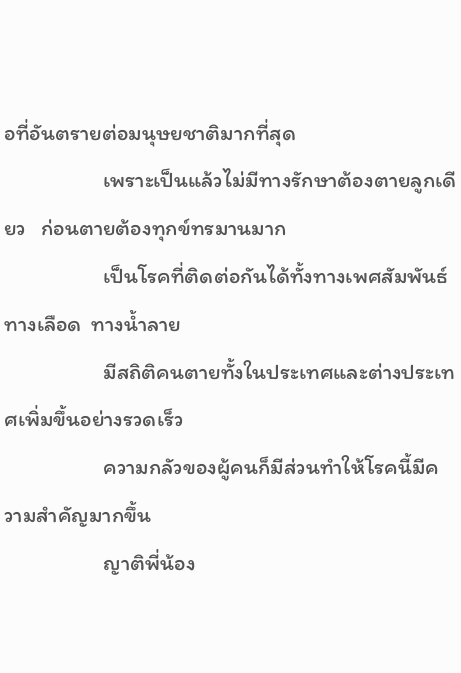อที่อันตรายต่อมนุษยชาติมากที่สุด
                    เพราะเป็นแล้วไม่มีทางรักษาต้องตายลูกเดียว   ก่อนตายต้องทุกข์ทรมานมาก
                    เป็นโรคที่ติดต่อกันได้ทั้งทางเพศสัมพันธ์  ทางเลือด  ทางน้ำลาย
                    มีสถิติคนตายทั้งในประเทศและต่างประเทศเพิ่มขึ้นอย่างรวดเร็ว
                    ความกลัวของผู้คนก็มีส่วนทำให้โรคนี้มีความสำคัญมากขึ้น
                    ญาติพี่น้อง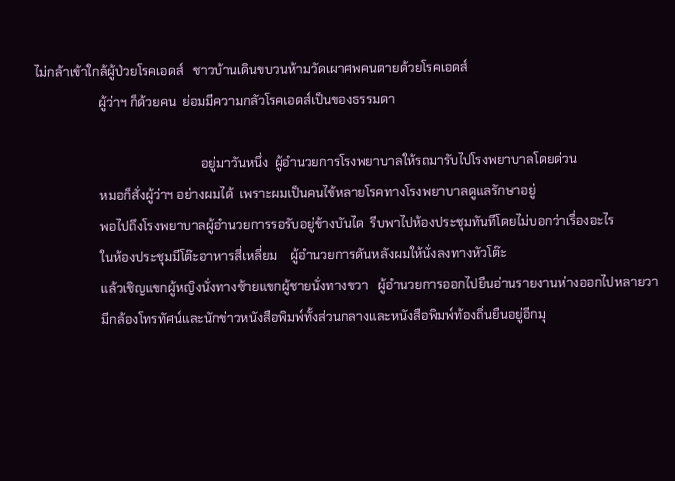ไม่กล้าเข้าใกล้ผู้ป่วยโรคเอดส์   ชาวบ้านเดินขบวนห้ามวัดเผาศพคนตายด้วยโรคเอดส์
                    ผู้ว่าฯ ก็ด้วยคน  ย่อมมีความกลัวโรคเอดส์เป็นของธรรมดา

                                                    อยู่มาวันหนึ่ง  ผู้อำนวยการโรงพยาบาลให้รถมารับไปโรงพยาบาลโดยด่วน
                    หมอก็สั่งผู้ว่าฯ อย่างผมได้  เพราะผมเป็นคนไข้หลายโรคทางโรงพยาบาลดูแลรักษาอยู่
                    พอไปถึงโรงพยาบาลผู้อำนวยการรอรับอยู่ข้างบันได  รีบพาไปห้องประชุมทันทีโดยไม่บอกว่าเรื่องอะไร
                    ในห้องประชุมมีโต๊ะอาหารสี่เหลี่ยม    ผู้อำนวยการดันหลังผมให้นั่งลงทางหัวโต๊ะ
                    แล้วเชิญแขกผู้หญิงนั่งทางซ้ายแขกผู้ชายนั่งทางขวา   ผู้อำนวยการออกไปยืนอ่านรายงานห่างออกไปหลายวา
                    มีกล้องโทรทัศน์และนักข่าวหนังสือพิมพ์ทั้งส่วนกลางและหนังสือพิมพ์ท้องถิ่นยืนอยู่อีกมุ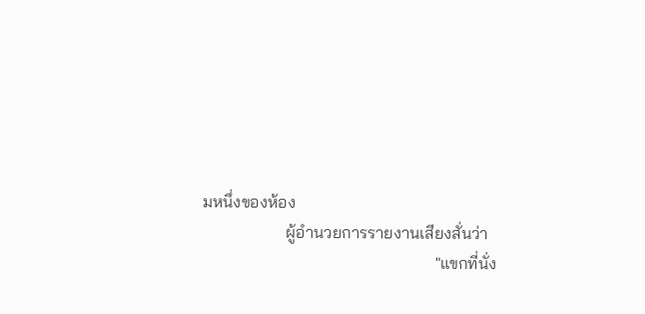มหนึ่งของห้อง
                    ผู้อำนวยการรายงานเสียงสั่นว่า
                                                        "แขกที่นั่ง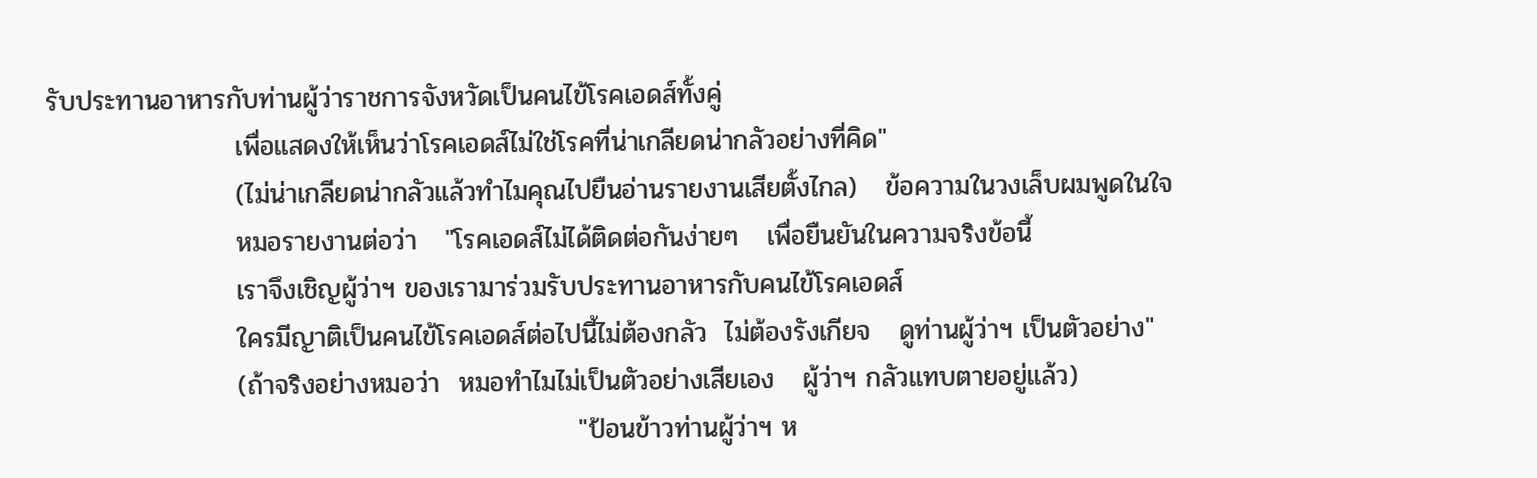รับประทานอาหารกับท่านผู้ว่าราชการจังหวัดเป็นคนไข้โรคเอดส์ทั้งคู่
                    เพื่อแสดงให้เห็นว่าโรคเอดส์ไม่ใช่โรคที่น่าเกลียดน่ากลัวอย่างที่คิด"
                    (ไม่น่าเกลียดน่ากลัวแล้วทำไมคุณไปยืนอ่านรายงานเสียตั้งไกล)   ข้อความในวงเล็บผมพูดในใจ
                    หมอรายงานต่อว่า   "โรคเอดส์ไม่ได้ติดต่อกันง่ายๆ   เพื่อยืนยันในความจริงข้อนี้
                    เราจึงเชิญผู้ว่าฯ ของเรามาร่วมรับประทานอาหารกับคนไข้โรคเอดส์
                    ใครมีญาติเป็นคนไข้โรคเอดส์ต่อไปนี้ไม่ต้องกลัว  ไม่ต้องรังเกียจ   ดูท่านผู้ว่าฯ เป็นตัวอย่าง"
                    (ถ้าจริงอย่างหมอว่า  หมอทำไมไม่เป็นตัวอย่างเสียเอง   ผู้ว่าฯ กลัวแทบตายอยู่แล้ว)
                                                        "ป้อนข้าวท่านผู้ว่าฯ ห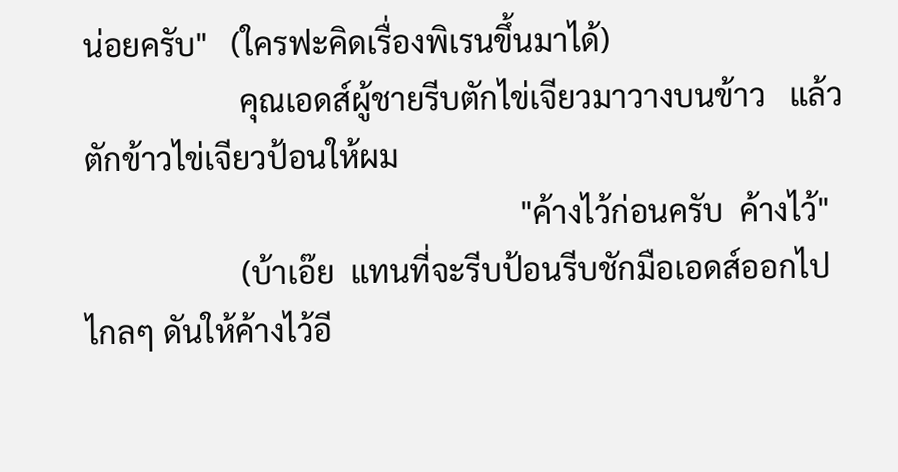น่อยครับ"   (ใครฟะคิดเรื่องพิเรนขึ้นมาได้)
                    คุณเอดส์ผู้ชายรีบตักไข่เจียวมาวางบนข้าว   แล้วตักข้าวไข่เจียวป้อนให้ผม
                                                        "ค้างไว้ก่อนครับ  ค้างไว้"
                    (บ้าเอ๊ย  แทนที่จะรีบป้อนรีบชักมือเอดส์ออกไปไกลๆ ดันให้ค้างไว้อี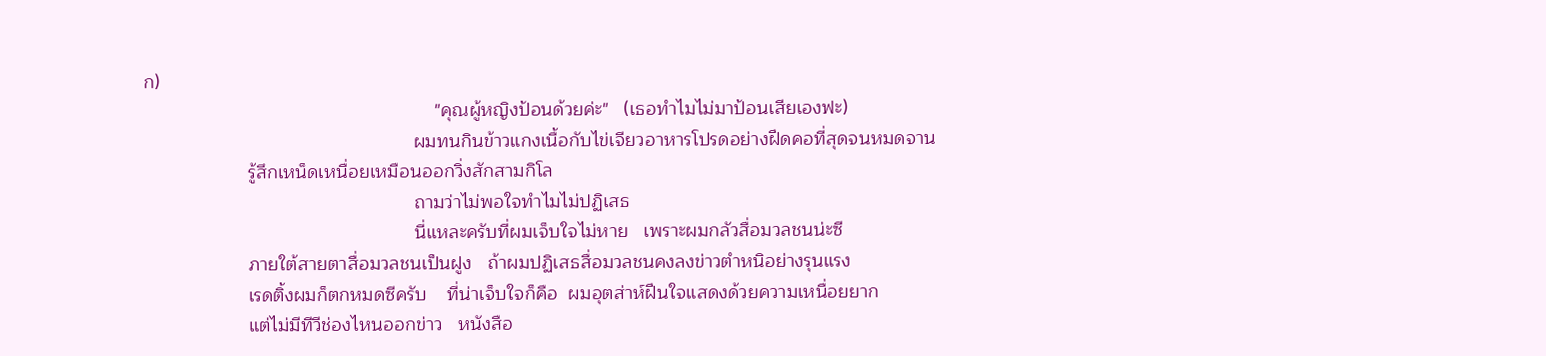ก)
                                                        "คุณผู้หญิงป้อนด้วยค่ะ"   (เธอทำไมไม่มาป้อนเสียเองฟะ)
                                                    ผมทนกินข้าวแกงเนื้อกับไข่เจียวอาหารโปรดอย่างฝืดคอที่สุดจนหมดจาน
                    รู้สึกเหน็ดเหนื่อยเหมือนออกวิ่งสักสามกิโล
                                                    ถามว่าไม่พอใจทำไมไม่ปฏิเสธ
                                                    นี่แหละครับที่ผมเจ็บใจไม่หาย   เพราะผมกลัวสื่อมวลชนน่ะซี
                    ภายใต้สายตาสื่อมวลชนเป็นฝูง   ถ้าผมปฏิเสธสื่อมวลชนคงลงข่าวตำหนิอย่างรุนแรง
                    เรดติ้งผมก็ตกหมดซีครับ    ที่น่าเจ็บใจก็คือ  ผมอุตส่าห์ฝืนใจแสดงด้วยความเหนื่อยยาก
                    แต่ไม่มีทีวีช่องไหนออกข่าว   หนังสือ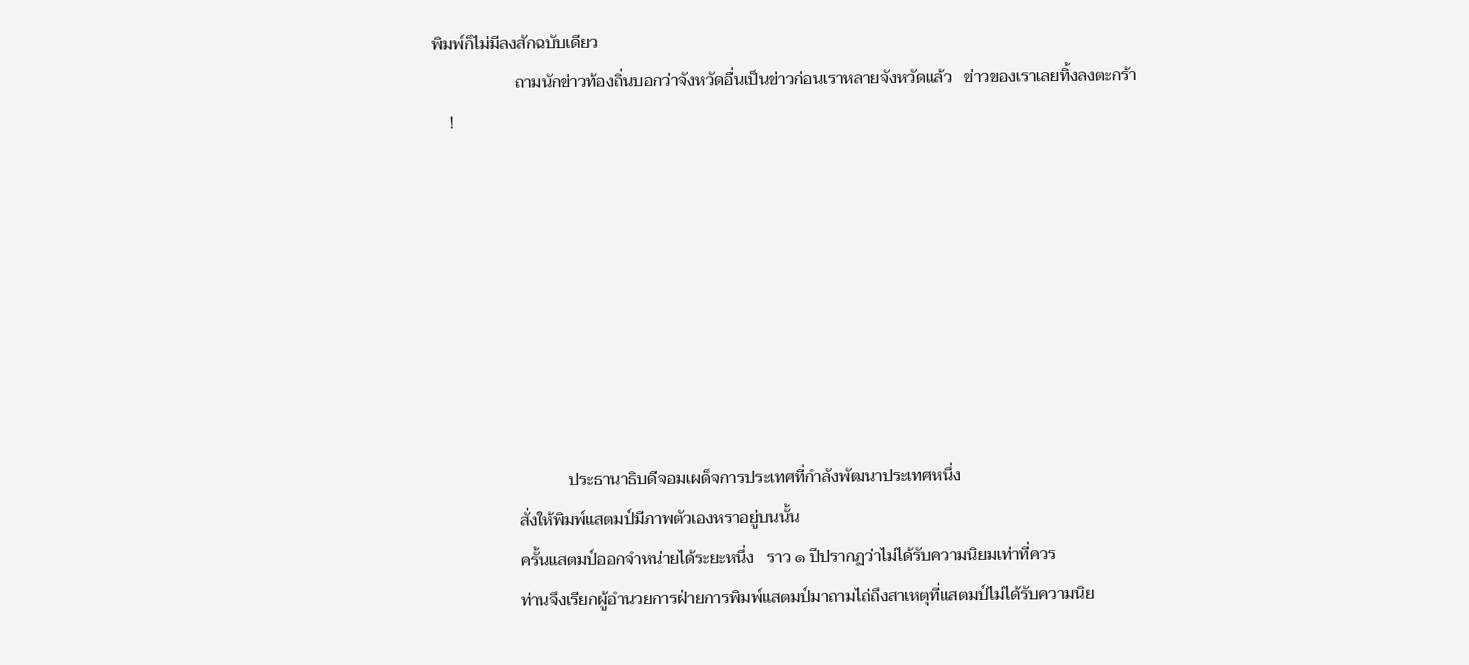พิมพ์ก็ไม่มีลงสักฉบับเดียว
                    ถามนักข่าวท้องถิ่นบอกว่าจังหวัดอื่นเป็นข่าวก่อนเราหลายจังหวัดแล้ว   ข่าวของเราเลยทิ้งลงตะกร้า
    !








                                ประธานาธิบดีจอมเผด็จการประเทศที่กำลังพัฒนาประเทศหนึ่ง
                    สั่งให้พิมพ์แสตมป์มีภาพตัวเองหราอยู่บนนั้น
                    ครั้นแสตมป์ออกจำหน่ายได้ระยะหนึ่ง   ราว ๑ ปีปรากฏว่าไม่ได้รับความนิยมเท่าที่ควร
                    ท่านจึงเรียกผู้อำนวยการฝ่ายการพิมพ์แสตมป์มาถามไถ่ถึงสาเหตุที่แสตมป์ไม่ได้รับความนิย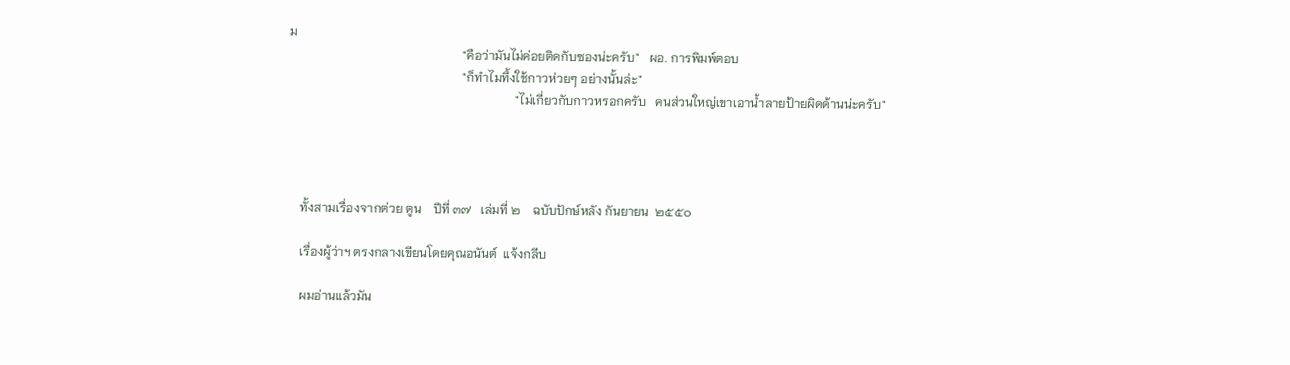ม
                                                        "คือว่ามันไม่ค่อยติดกับซองน่ะครับ"   ผอ. การพิมพ์ตอบ
                                                        "ก็ทำไมทึ้งใช้กาวห่วยๆ อย่างนั้นล่ะ"
                                                                         "ไม่เกี่ยวกับกาวหรอกครับ   คนส่วนใหญ่เขาเอาน้ำลายป้ายผิดด้านน่ะครับ"




    ทั้งสามเรื่องจากต่วย ตูน    ปีที่ ๓๗   เล่มที่ ๒    ฉบับปักษ์หลัง กันยายน  ๒๕๕๐

    เรื่องผู้ว่าฯ ตรงกลางเขียนโดยคุณอนันต์  แจ้งกลีบ

    ผมอ่านแล้วมัน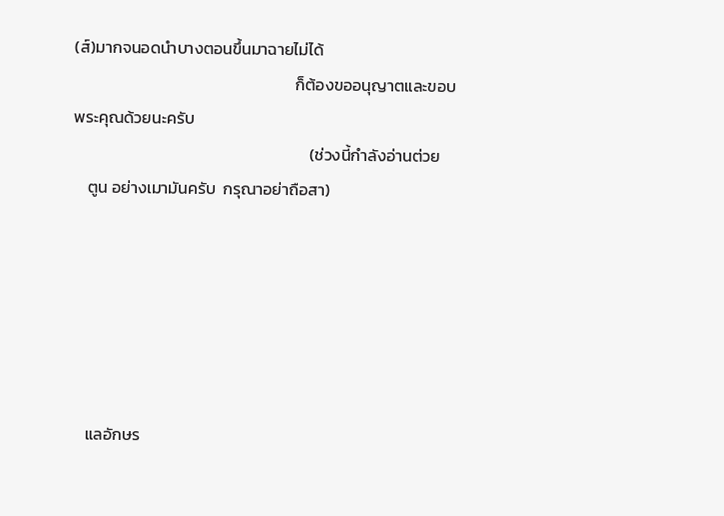(ส์)มากจนอดนำบางตอนขึ้นมาฉายไม่ได้
                                                            ก็ต้องขออนุญาตและขอบพระคุณด้วยนะครับ
                                                                (ช่วงนี้กำลังอ่านต่วย
    ตูน อย่างเมามันครับ  กรุณาอย่าถือสา)






    แลอักษร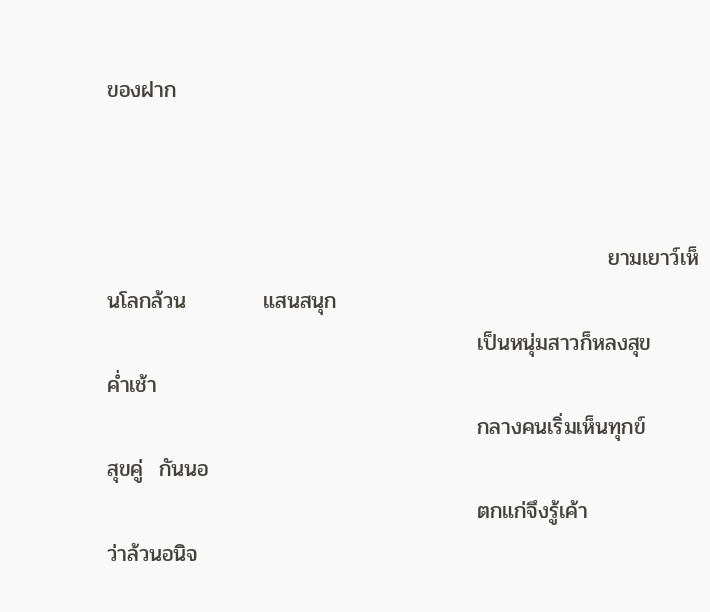ของฝาก



                                                                 ยามเยาว์เห็นโลกล้วน          แสนสนุก
                                                เป็นหนุ่มสาวก็หลงสุข                           ค่ำเช้า
                                                กลางคนเริ่มเห็นทุกข์                             สุขคู่  กันนอ
                                                ตกแก่จึงรู้เค้า                                        ว่าล้วนอนิจ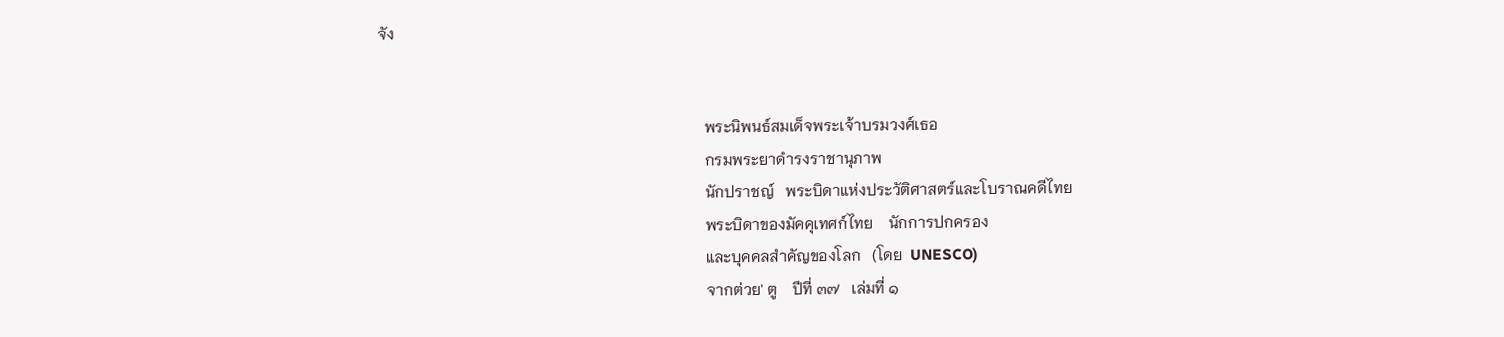จัง


                                                                                    พระนิพนธ์สมเด็จพระเจ้าบรมวงศ์เธอ
                                                                                    กรมพระยาดำรงราชานุภาพ
                                                                                    นักปราชญ์   พระบิดาแห่งประวัติศาสตร์และโบราณคดีไทย
                                                                                    พระบิดาของมัคคุเทศก์ไทย    นักการปกครอง
                                                                                    และบุคคลสำคัญของโลก   (โดย  UNESCO)
                                                                                    จากต่วย' ตู    ปีที่ ๓๗   เล่มที่ ๑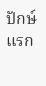ปักษ์แรก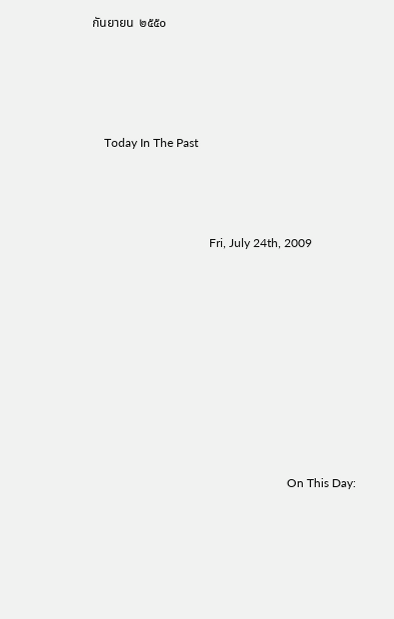กันยายน  ๒๕๕๐





    Today In The Past




                                       Fri, July 24th, 2009











                                                                 On This Day: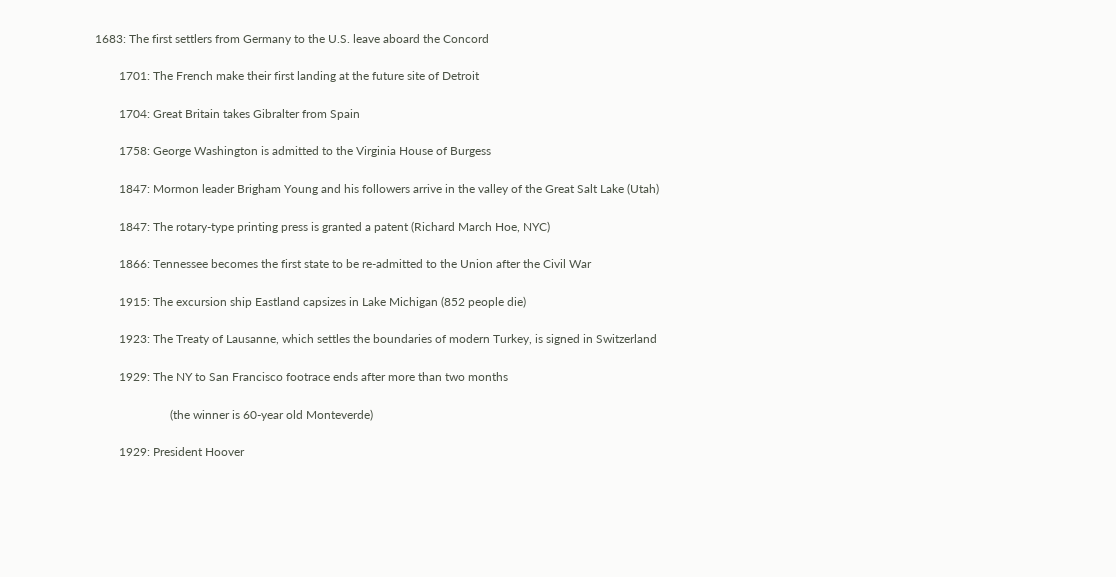1683: The first settlers from Germany to the U.S. leave aboard the Concord

        1701: The French make their first landing at the future site of Detroit

        1704: Great Britain takes Gibralter from Spain

        1758: George Washington is admitted to the Virginia House of Burgess

        1847: Mormon leader Brigham Young and his followers arrive in the valley of the Great Salt Lake (Utah)

        1847: The rotary-type printing press is granted a patent (Richard March Hoe, NYC)

        1866: Tennessee becomes the first state to be re-admitted to the Union after the Civil War

        1915: The excursion ship Eastland capsizes in Lake Michigan (852 people die)

        1923: The Treaty of Lausanne, which settles the boundaries of modern Turkey, is signed in Switzerland

        1929: The NY to San Francisco footrace ends after more than two months

                         (the winner is 60-year old Monteverde)

        1929: President Hoover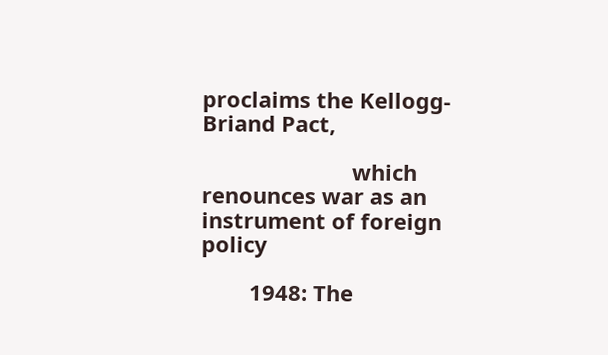proclaims the Kellogg-Briand Pact,

                         which renounces war as an instrument of foreign policy

        1948: The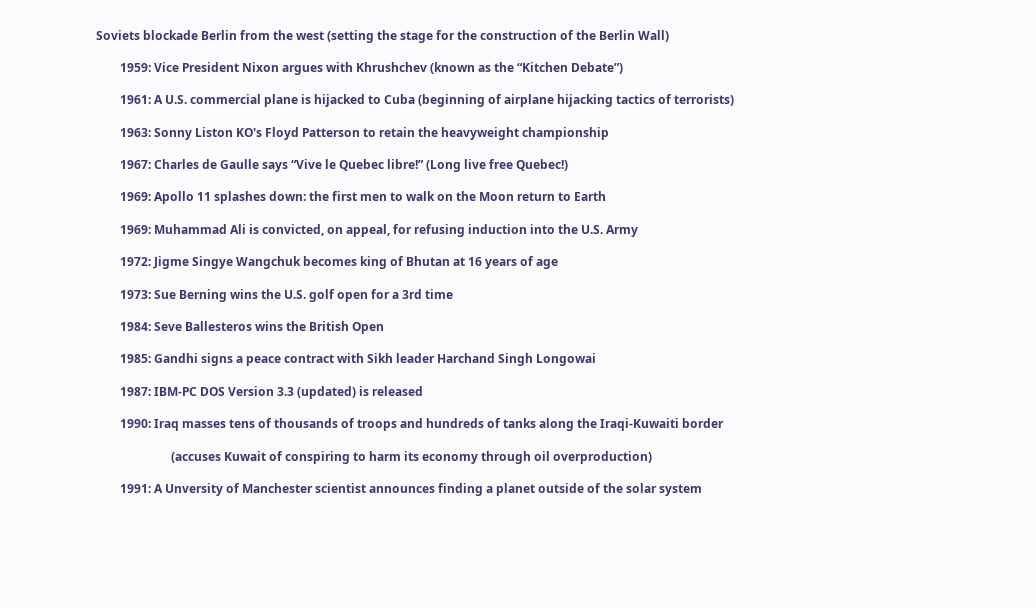Soviets blockade Berlin from the west (setting the stage for the construction of the Berlin Wall)

        1959: Vice President Nixon argues with Khrushchev (known as the “Kitchen Debate”)

        1961: A U.S. commercial plane is hijacked to Cuba (beginning of airplane hijacking tactics of terrorists)

        1963: Sonny Liston KO's Floyd Patterson to retain the heavyweight championship

        1967: Charles de Gaulle says “Vive le Quebec libre!” (Long live free Quebec!)

        1969: Apollo 11 splashes down: the first men to walk on the Moon return to Earth

        1969: Muhammad Ali is convicted, on appeal, for refusing induction into the U.S. Army

        1972: Jigme Singye Wangchuk becomes king of Bhutan at 16 years of age

        1973: Sue Berning wins the U.S. golf open for a 3rd time

        1984: Seve Ballesteros wins the British Open

        1985: Gandhi signs a peace contract with Sikh leader Harchand Singh Longowai

        1987: IBM-PC DOS Version 3.3 (updated) is released

        1990: Iraq masses tens of thousands of troops and hundreds of tanks along the Iraqi-Kuwaiti border

                         (accuses Kuwait of conspiring to harm its economy through oil overproduction)

        1991: A Unversity of Manchester scientist announces finding a planet outside of the solar system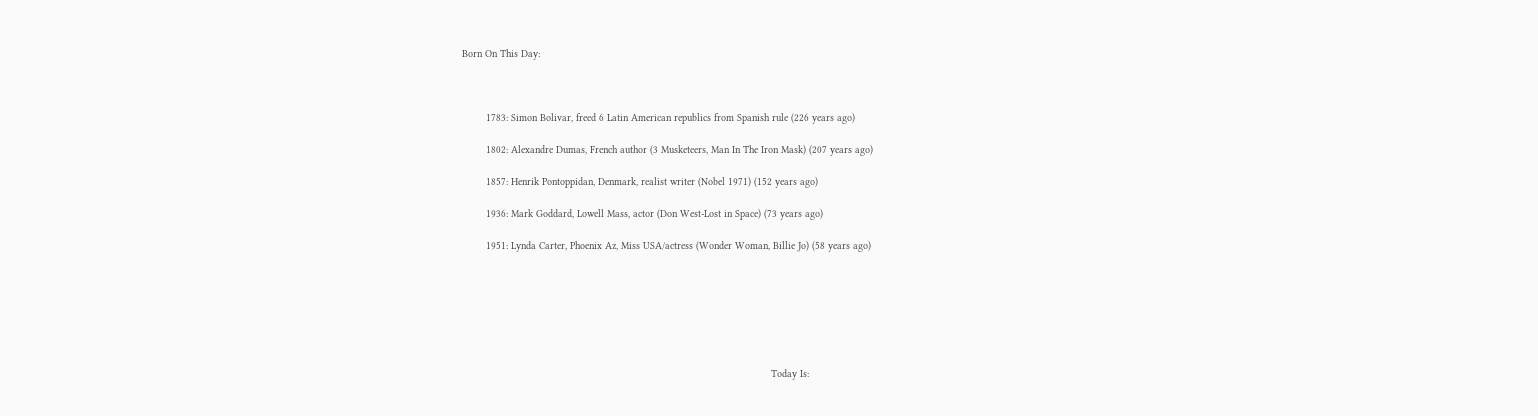Born On This Day:



        1783: Simon Bolivar, freed 6 Latin American republics from Spanish rule (226 years ago)

        1802: Alexandre Dumas, French author (3 Musketeers, Man In The Iron Mask) (207 years ago)

        1857: Henrik Pontoppidan, Denmark, realist writer (Nobel 1971) (152 years ago)

        1936: Mark Goddard, Lowell Mass, actor (Don West-Lost in Space) (73 years ago)

        1951: Lynda Carter, Phoenix Az, Miss USA/actress (Wonder Woman, Billie Jo) (58 years ago)







                                                                                                       Today Is: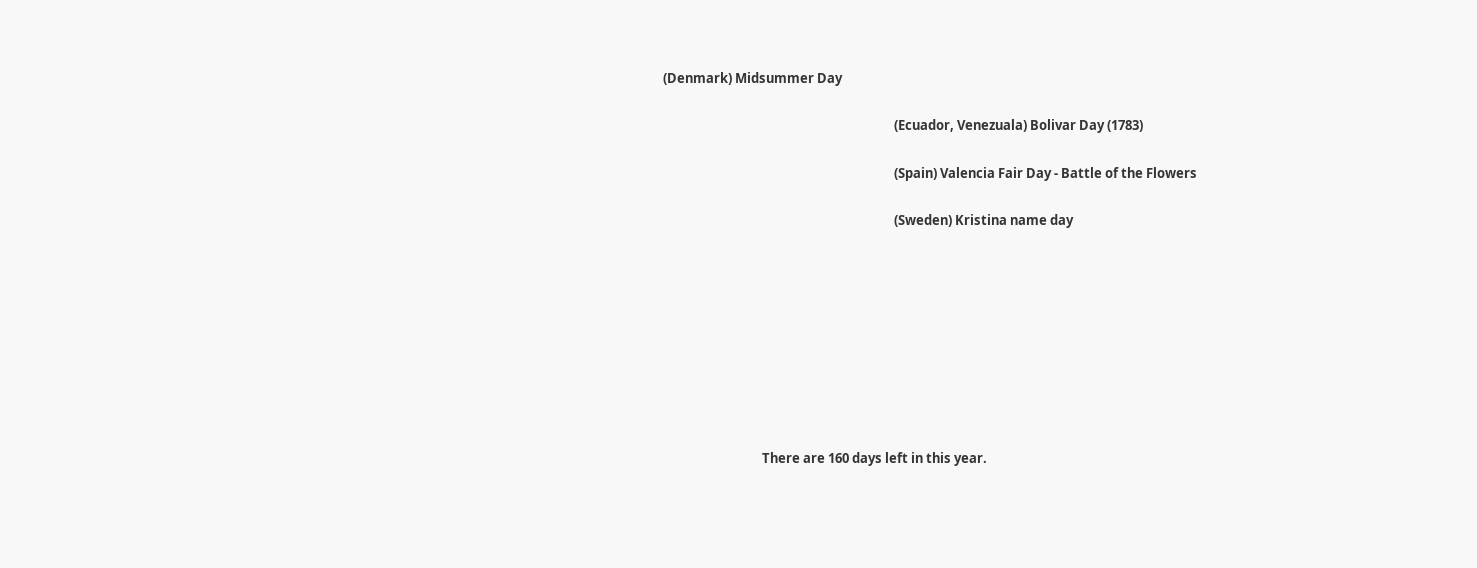(Denmark) Midsummer Day

                                                                             (Ecuador, Venezuala) Bolivar Day (1783)

                                                                             (Spain) Valencia Fair Day - Battle of the Flowers

                                                                             (Sweden) Kristina name day









                                 There are 160 days left in this year.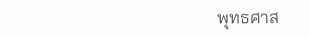พุทธศาส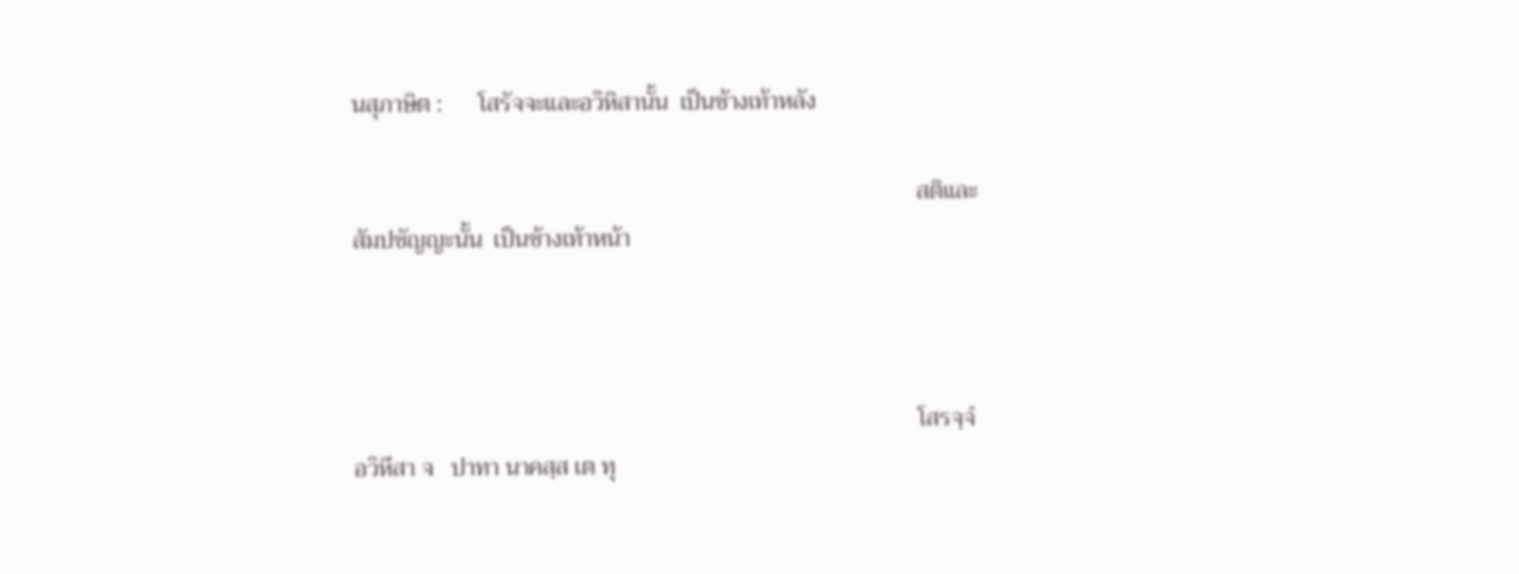นสุภาษิต :      โสรัจจะและอวิหิสานั้น  เป็นช้างเท้าหลัง

                                                                                              สติและสัมปชัญญะนั้น  เป็นช้างเท้าหน้า



                                                                                              โสรจฺจํ อวิหึสา จ   ปาทา นาคสฺส เต ทุ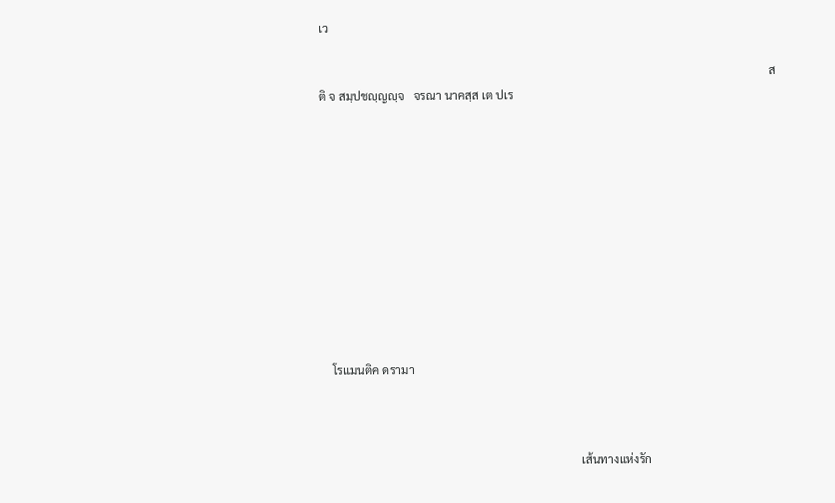เว

                                                                                                                                                          สติ จ สมฺปชญฺญญฺจ   จรณา นาคสฺส เต ปเร











    โรแมนติค ดรามา



                                                                                         เส้นทางแห่งรัก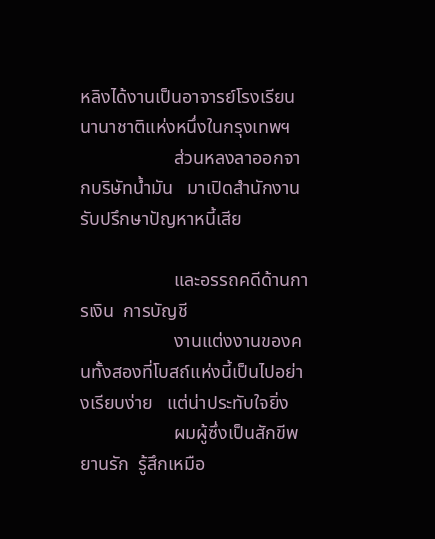หลิงได้งานเป็นอาจารย์โรงเรียนนานาชาติแห่งหนึ่งในกรุงเทพฯ
                    ส่วนหลงลาออกจากบริษัทน้ำมัน   มาเปิดสำนักงานรับปรึกษาปัญหาหนี้เสีย

                    และอรรถคดีด้านการเงิน  การบัญชี
                    งานแต่งงานของคนทั้งสองที่โบสถ์แห่งนี้เป็นไปอย่างเรียบง่าย   แต่น่าประทับใจยิ่ง
                    ผมผู้ซึ่งเป็นสักขีพยานรัก  รู้สึกเหมือ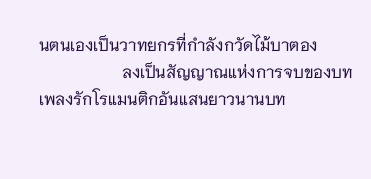นตนเองเป็นวาทยกรที่กำลังกวัดไม้บาตอง
                    ลงเป็นสัญญาณแห่งการจบของบทเพลงรักโรแมนติกอันแสนยาวนานบท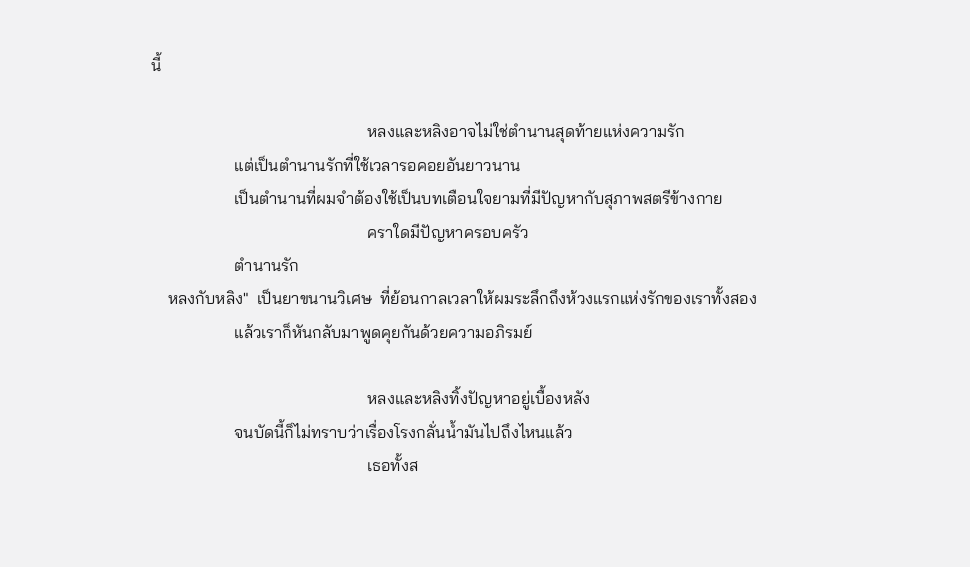นี้

                                                    หลงและหลิงอาจไม่ใช่ตำนานสุดท้ายแห่งความรัก
                    แต่เป็นตำนานรักที่ใช้เวลารอคอยอันยาวนาน
                    เป็นตำนานที่ผมจำต้องใช้เป็นบทเตือนใจยามที่มีปัญหากับสุภาพสตรีข้างกาย
                                                    คราใดมีปัญหาครอบครัว
                    ตำนานรัก
    หลงกับหลิง"  เป็นยาขนานวิเศษ  ที่ย้อนกาลเวลาให้ผมระลึกถึงห้วงแรกแห่งรักของเราทั้งสอง
                    แล้วเราก็หันกลับมาพูดคุยกันด้วยความอภิรมย์

                                                    หลงและหลิงทิ้งปัญหาอยู่เบื้องหลัง
                    จนบัดนี้ก็ไม่ทราบว่าเรื่องโรงกลั่นน้ำมันไปถึงไหนแล้ว
                                                    เธอทั้งส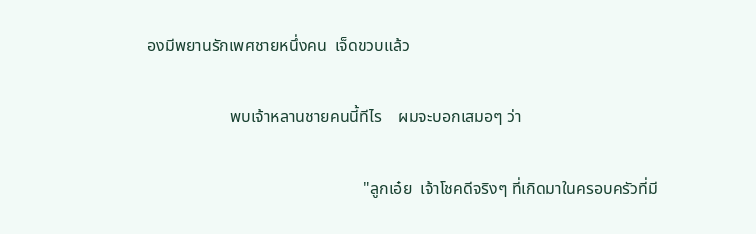องมีพยานรักเพศชายหนึ่งคน  เจ็ดขวบแล้ว

                    พบเจ้าหลานชายคนนี้ทีไร    ผมจะบอกเสมอๆ ว่า

                                                    "ลูกเอ๋ย  เจ้าโชคดีจริงๆ ที่เกิดมาในครอบครัวที่มี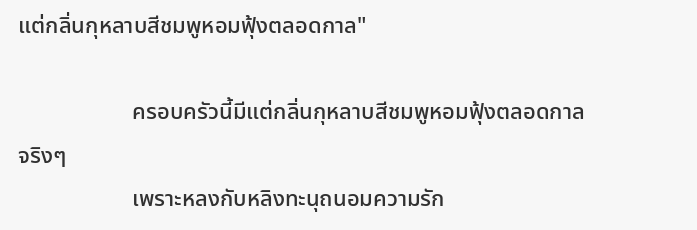แต่กลิ่นกุหลาบสีชมพูหอมฟุ้งตลอดกาล"

                    ครอบครัวนี้มีแต่กลิ่นกุหลาบสีชมพูหอมฟุ้งตลอดกาลจริงๆ
                    เพราะหลงกับหลิงทะนุถนอมความรัก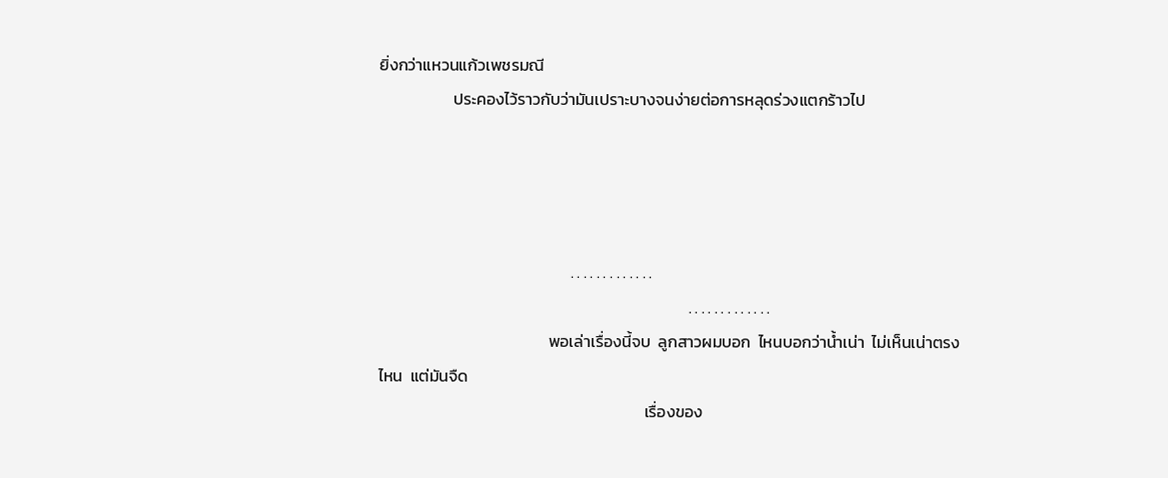ยิ่งกว่าแหวนแก้วเพชรมณี
                    ประคองไว้ราวกับว่ามันเปราะบางจนง่ายต่อการหลุดร่วงแตกร้าวไป




                                                    . . . . . . . . . . . . .
                                                                                    . . . . . . . . . . . . .
                                              พอเล่าเรื่องนี้จบ  ลูกสาวผมบอก  ไหนบอกว่าน้ำเน่า  ไม่เห็นเน่าตรงไหน  แต่มันจืด
                                                                        เรื่องของ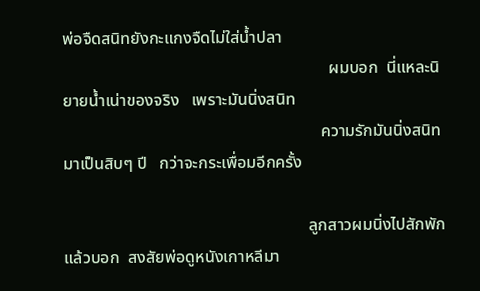พ่อจืดสนิทยังกะแกงจืดไม่ใส่น้ำปลา
                                                                ผมบอก  นี่แหละนิยายน้ำเน่าของจริง   เพราะมันนิ่งสนิท
                                                              ความรักมันนิ่งสนิทมาเป็นสิบๆ ปี   กว่าจะกระเพื่อมอีกครั้ง

                                                           ลูกสาวผมนิ่งไปสักพักแล้วบอก  สงสัยพ่อดูหนังเกาหลีมา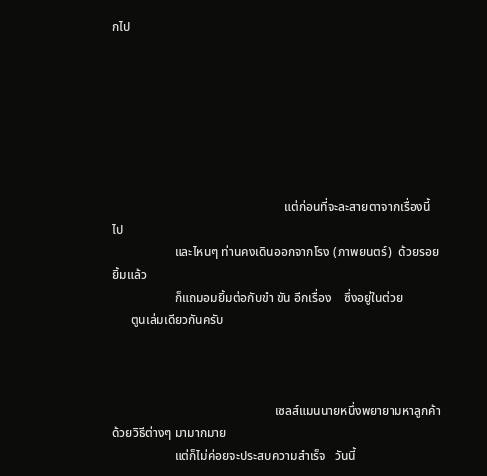กไป







                                                       แต่ก่อนที่จะละสายตาจากเรื่องนี้ไป
                    และไหนๆ ท่านคงเดินออกจากโรง (ภาพยนตร์)  ด้วยรอยยิ้มแล้ว
                    ก็แถมอมยิ้มต่อกับขำ ขัน อีกเรื่อง    ซึ่งอยู่ในต่วย
      ตูนเล่มเดียวกันครับ



                                                    เซลส์แมนนายหนึ่งพยายามหาลูกค้าด้วยวิธีต่างๆ มามากมาย
                    แต่ก็ไม่ค่อยจะประสบความสำเร็จ   วันนี้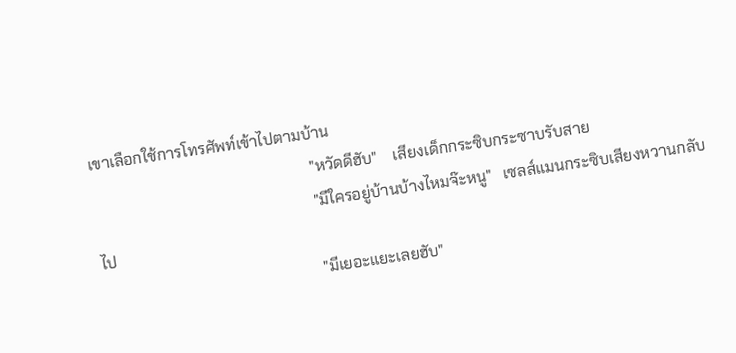เขาเลือกใช้การโทรศัพท์เข้าไปตามบ้าน
                                                        "หวัดดีฮับ"    เสียงเด็กกระซิบกระซาบรับสาย
                                                        "มีใครอยู่บ้านบ้างไหมจ๊ะหนู"   เซลส์แมนกระซิบเสียงหวานกลับไป
                                                        "มีเยอะแยะเลยฮับ"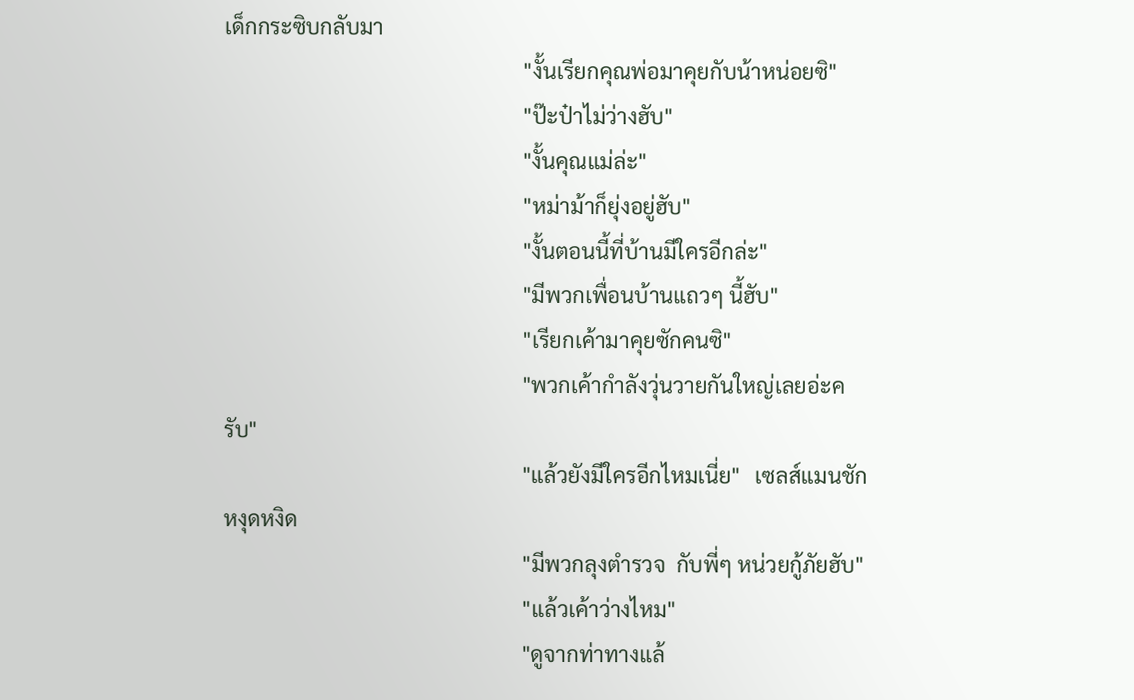เด็กกระซิบกลับมา
                                                        "งั้นเรียกคุณพ่อมาคุยกับน้าหน่อยซิ"
                                                        "ป๊ะป๋าไม่ว่างฮับ"
                                                        "งั้นคุณแม่ล่ะ"
                                                        "หม่าม้าก็ยุ่งอยู่ฮับ"
                                                        "งั้นตอนนี้ที่บ้านมีใครอีกล่ะ"
                                                        "มีพวกเพื่อนบ้านแถวๆ นี้ฮับ"
                                                        "เรียกเค้ามาคุยซักคนซิ"
                                                        "พวกเค้ากำลังวุ่นวายกันใหญ่เลยอ่ะครับ"
                                                        "แล้วยังมีใครอีกไหมเนี่ย"   เซลส์แมนชักหงุดหงิด
                                                        "มีพวกลุงตำรวจ  กับพี่ๆ หน่วยกู้ภัยฮับ"
                                                        "แล้วเค้าว่างไหม"
                                                        "ดูจากท่าทางแล้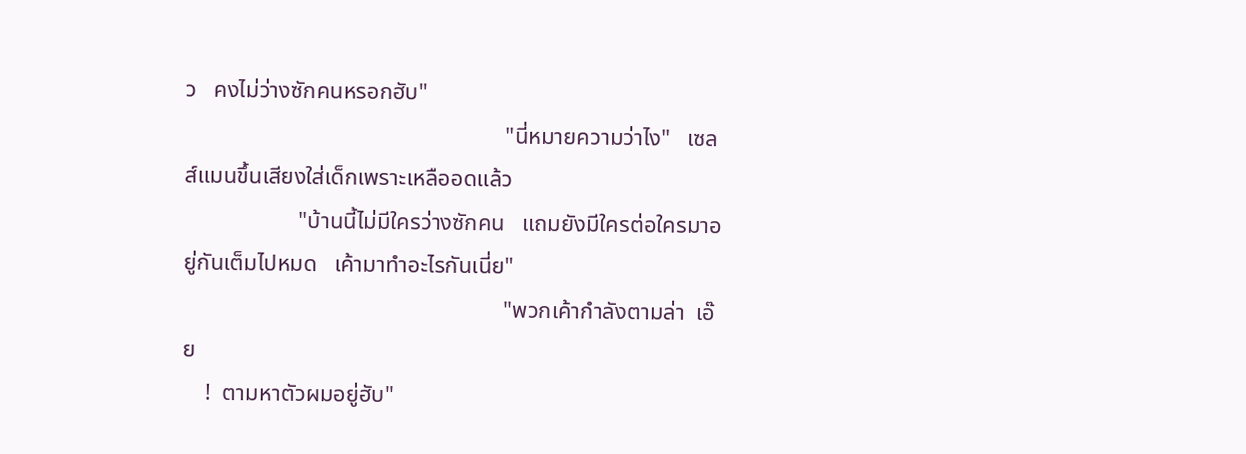ว   คงไม่ว่างซักคนหรอกฮับ"
                                                        "นี่หมายความว่าไง"   เซลส์แมนขึ้นเสียงใส่เด็กเพราะเหลืออดแล้ว
                    "บ้านนี้ไม่มีใครว่างซักคน   แถมยังมีใครต่อใครมาอยู่กันเต็มไปหมด   เค้ามาทำอะไรกันเนี่ย"
                                                        "พวกเค้ากำลังตามล่า  เอ๊ย
    !  ตามหาตัวผมอยู่ฮับ"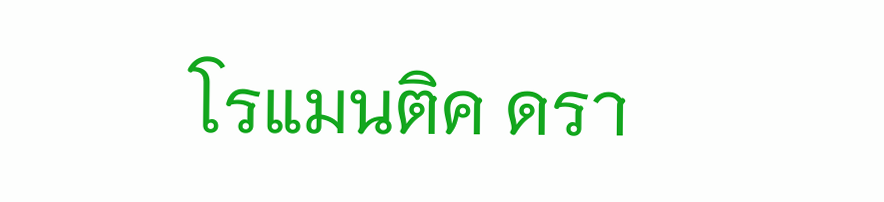โรแมนติค ดรา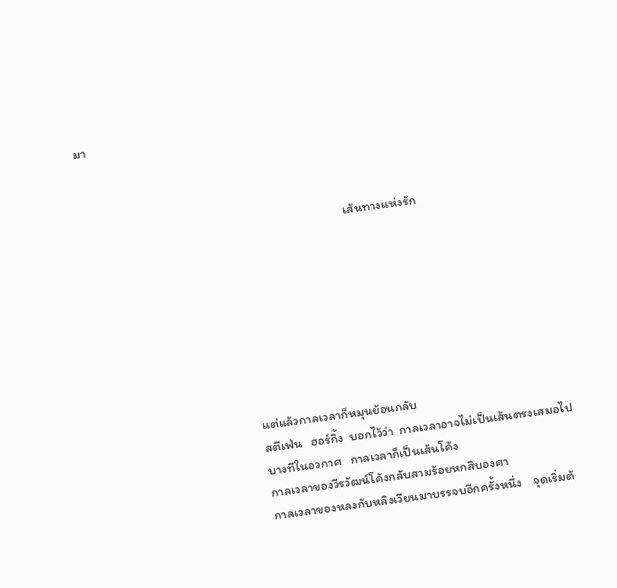มา



                                                                                         เส้นทางแห่งรัก








                                                    แต่แล้วกาลเวลาก็หมุนย้อนกลับ
                                                    สตีเฟ่น   ฮอร์กิ้ง  บอกไว้ว่า  กาลเวลาอาจไม่เป็นเส้นตรงเสมอไป
                                                    บางทีในอวกาศ   กาลเวลาก็เป็นเส้นโค้ง
                                                    กาลเวลาของวีรวัฒน์โค้งกลับสามร้อยหกสิบองศา
                                                    กาลเวลาของหลงกับหลิงเวียนมาบรรจบอีกครั้งหนึ่ง    จุดเริ่มต้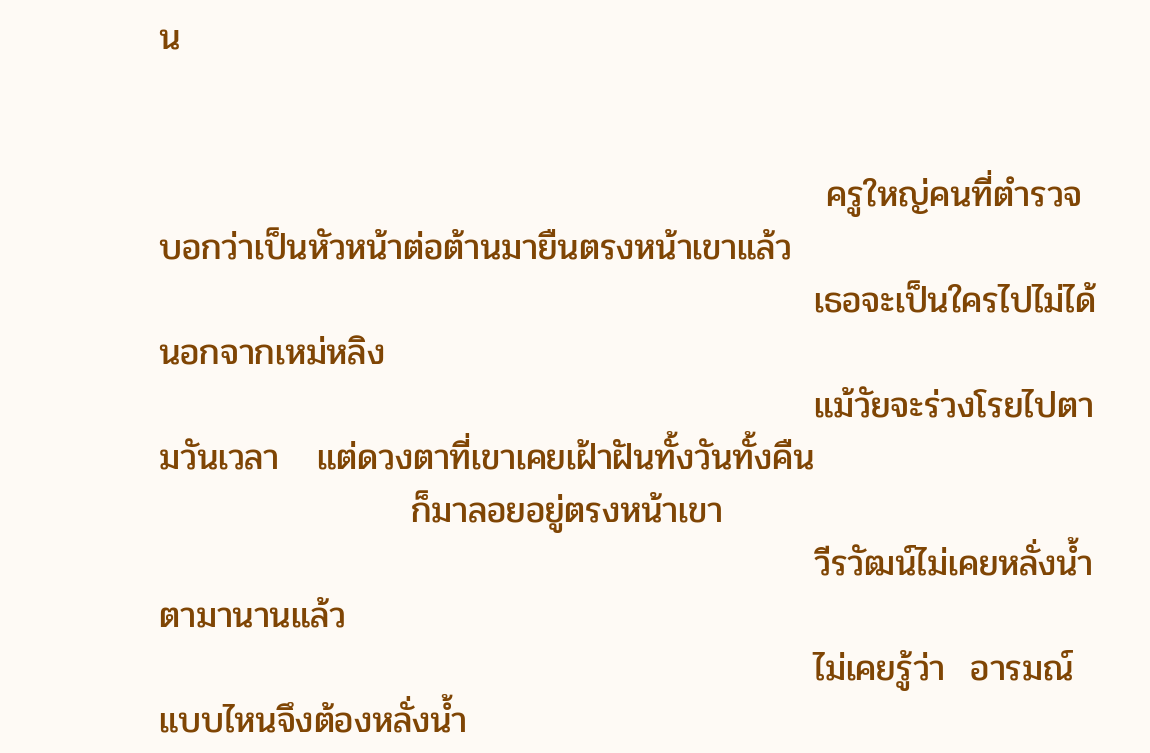น


                                                     ครูใหญ่คนที่ตำรวจบอกว่าเป็นหัวหน้าต่อต้านมายืนตรงหน้าเขาแล้ว
                                                    เธอจะเป็นใครไปไม่ได้  นอกจากเหม่หลิง
                                                    แม้วัยจะร่วงโรยไปตามวันเวลา   แต่ดวงตาที่เขาเคยเฝ้าฝันทั้งวันทั้งคืน
                    ก็มาลอยอยู่ตรงหน้าเขา
                                                    วีรวัฒน์ไม่เคยหลั่งน้ำตามานานแล้ว
                                                    ไม่เคยรู้ว่า  อารมณ์แบบไหนจึงต้องหลั่งน้ำ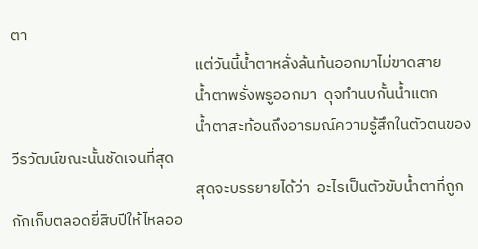ตา
                                                    แต่วันนี้น้ำตาหลั่งล้นท้นออกมาไม่ขาดสาย
                                                    น้ำตาพรั่งพรูออกมา  ดุจทำนบกั้นน้ำแตก
                                                    น้ำตาสะท้อนถึงอารมณ์ความรู้สึกในตัวตนของวีรวัฒน์ขณะนั้นชัดเจนที่สุด
                                                    สุดจะบรรยายได้ว่า  อะไรเป็นตัวขับน้ำตาที่ถูกกักเก็บตลอดยี่สิบปีให้ไหลออ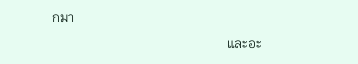กมา
                                                    และอะ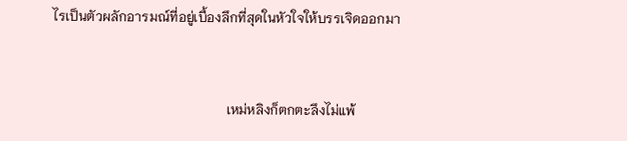ไรเป็นตัวผลักอารมณ์ที่อยู่เบื้องลึกที่สุดในหัวใจให้บรรเจิดออกมา


                                                    เหม่หลิงก็ตกตะลึงไม่แพ้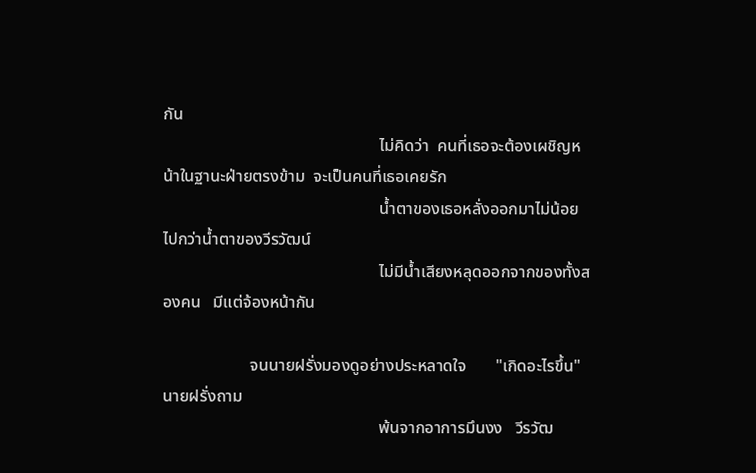กัน
                                                    ไม่คิดว่า  คนที่เธอจะต้องเผชิญหน้าในฐานะฝ่ายตรงข้าม  จะเป็นคนที่เธอเคยรัก
                                                    น้ำตาของเธอหลั่งออกมาไม่น้อยไปกว่าน้ำตาของวีรวัฒน์
                                                    ไม่มีน้ำเสียงหลุดออกจากของทั้งสองคน   มีแต่จ้องหน้ากัน

                     จนนายฝรั่งมองดูอย่างประหลาดใจ       "เกิดอะไรขึ้น"  นายฝรั่งถาม
                                                    พ้นจากอาการมึนงง   วีรวัฒ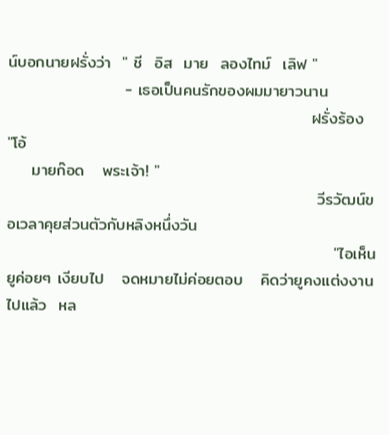น์บอกนายฝรั่งว่า  " ชี  อิส  มาย  ลองไทม์  เลิฟ "
                    - เธอเป็นคนรักของผมมายาวนาน
                                                    ฝรั่งร้อง   "โอ้
    มายก๊อด   พระเจ้า! "
                                                     วีรวัฒน์ขอเวลาคุยส่วนตัวกับหลิงหนึ่งวัน
                                                        "ไอเห็นยูค่อยๆ เงียบไป   จดหมายไม่ค่อยตอบ   คิดว่ายูคงแต่งงานไปแล้ว  หล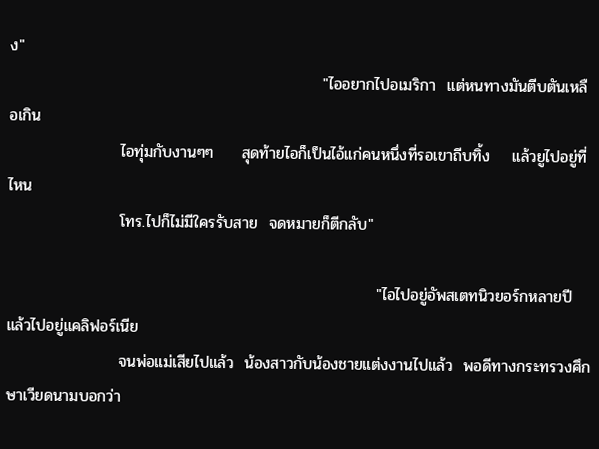ง"
                                                        "ไออยากไปอเมริกา  แต่หนทางมันตีบตันเหลือเกิน
                    ไอทุ่มกับงานๆๆ     สุดท้ายไอก็เป็นไอ้แก่คนหนึ่งที่รอเขาถีบทิ้ง    แล้วยูไปอยู่ที่ไหน
                    โทร.ไปก็ไม่มีใครรับสาย  จดหมายก็ตีกลับ"

                                                                  "ไอไปอยู่อัพสเตทนิวยอร์กหลายปี   แล้วไปอยู่แคลิฟอร์เนีย
                    จนพ่อแม่เสียไปแล้ว  น้องสาวกับน้องชายแต่งงานไปแล้ว  พอดีทางกระทรวงศึกษาเวียดนามบอกว่า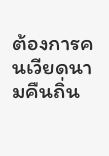ต้องการคนเวียดนามคืนถิ่น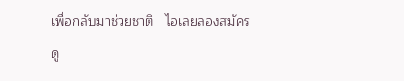เพื่อกลับมาช่วยชาติ   ไอเลยลองสมัครดู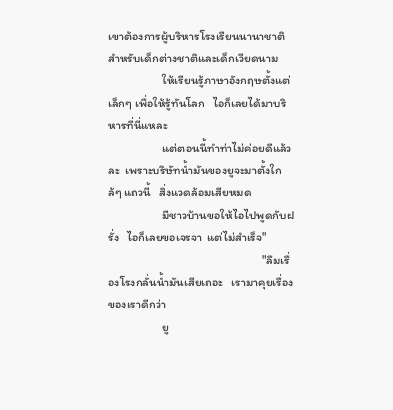เขาต้องการผู้บริหารโรงเรียนนานาชาติ    สำหรับเด็กต่างชาติและเด็กเวียดนาม
                    ให้เรียนรู้ภาษาอังกฤษตั้งแต่เล็กๆ เพื่อให้รู้ทันโลก   ไอก็เลยได้มาบริหารที่นี่แหละ
                    แต่ตอนนี้ทำท่าไม่ค่อยดีแล้วละ  เพราะบริษัทน้ำมันของยูจะมาตั้งใกล้ๆ แถวนี้   สิ่งแวดล้อมเสียหมด
                    มีชาวบ้านขอให้ไอไปพูดกับฝรั่ง   ไอก็เลยขอเจรจา  แต่ไม่สำเร็จ"
                                                         "ลืมเรื่องโรงกลั่นน้ำมันเสียเถอะ   เรามาคุยเรื่องของเราดีกว่า
                    ยู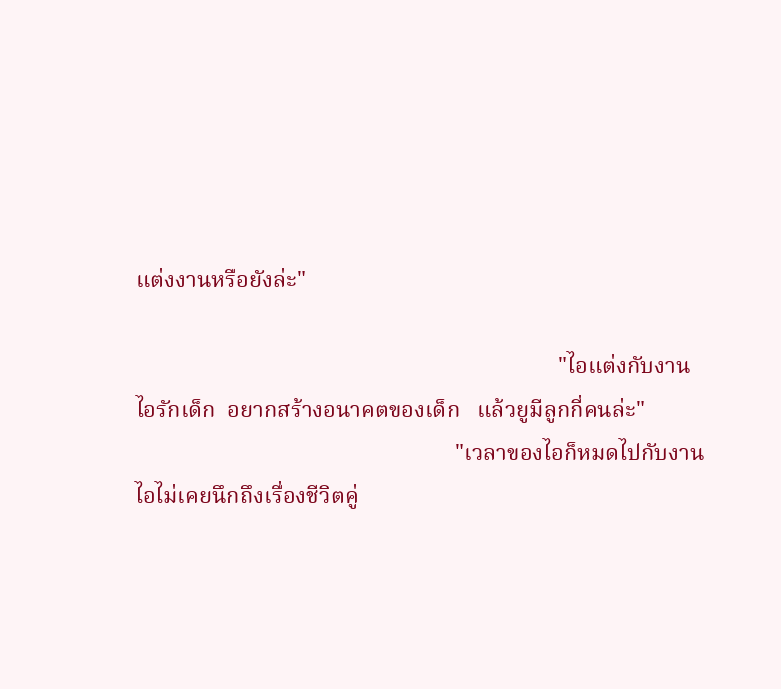แต่งงานหรือยังล่ะ"

                                                                          "ไอแต่งกับงาน   ไอรักเด็ก  อยากสร้างอนาคตของเด็ก   แล้วยูมีลูกกี่คนล่ะ"
                                                        "เวลาของไอก็หมดไปกับงาน   ไอไม่เคยนึกถึงเรื่องชีวิตคู่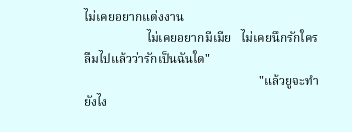ไม่เคยอยากแต่งงาน
                    ไม่เคยอยากมีเมีย   ไม่เคยนึกรักใคร  ลืมไปแล้วว่ารักเป็นฉันใด"
                                                        "แล้วยูจะทำยังไง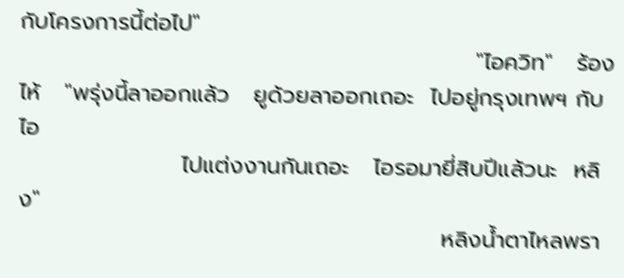กับโครงการนี้ต่อไป"
                                                        "ไอควิท"   ร้องไห้   "พรุ่งนี้ลาออกแล้ว   ยูด้วยลาออกเถอะ  ไปอยู่กรุงเทพฯ กับไอ
                    ไปแต่งงานกันเถอะ   ไอรอมายี่สิบปีแล้วนะ  หลิง"
                                                    หลิงน้ำตาไหลพรา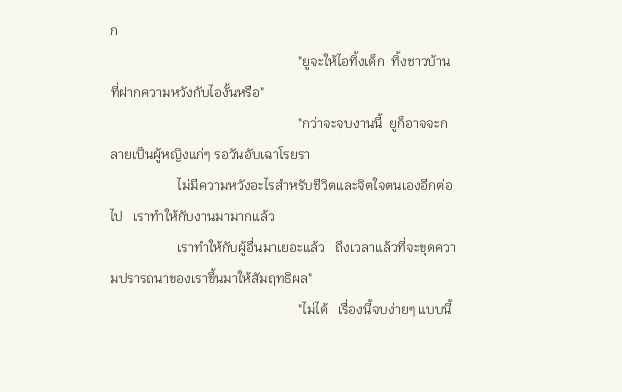ก
                                                        "ยูจะให้ไอทิ้งเด็ก  ทิ้งชาวบ้านที่ฝากความหวังกับไองั้นหรือ"
                                                        "กว่าจะจบงานนี้  ยูก็อาจจะกลายเป็นผู้หญิงแก่ๆ รอวันอับเฉาโรยรา
                    ไม่มีความหวังอะไรสำหรับชีวิตและจิตใจตนเองอีกต่อไป   เราทำให้กับงานมามากแล้ว
                    เราทำให้กับผู้อื่นมาเยอะแล้ว   ถึงเวลาแล้วที่จะขุดความปรารถนาของเราขึ้นมาให้สัมฤทธิผล"
                                                        "ไม่ได้   เรื่องนี้จบง่ายๆ แบบนี้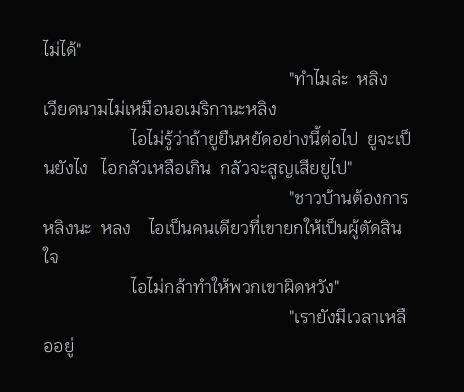ไม่ได้"
                                                        "ทำไมล่ะ  หลิง   เวียดนามไม่เหมือนอเมริกานะหลิง
                    ไอไม่รู้ว่าถ้ายูยืนหยัดอย่างนี้ต่อไป  ยูจะเป็นยังไง   ไอกลัวเหลือเกิน  กลัวจะสูญเสียยูไป"
                                                        "ชาวบ้านต้องการหลิงนะ  หลง    ไอเป็นคนเดียวที่เขายกให้เป็นผู้ตัดสินใจ
                    ไอไม่กล้าทำให้พวกเขาผิดหวัง"
                                                        "เรายังมีเวลาเหลืออยู่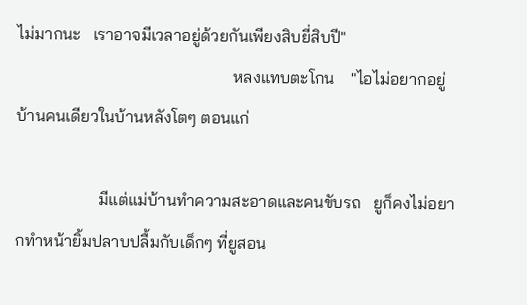ไม่มากนะ   เราอาจมีเวลาอยู่ด้วยกันเพียงสิบยี่สิบปี"
                                                    หลงแทบตะโกน    "ไอไม่อยากอยู่บ้านคนเดียวในบ้านหลังโตๆ ตอนแก่

                    มีแต่แม่บ้านทำความสะอาดและคนขับรถ   ยูก็คงไม่อยากทำหน้ายิ้มปลาบปลื้มกับเด็กๆ ที่ยูสอน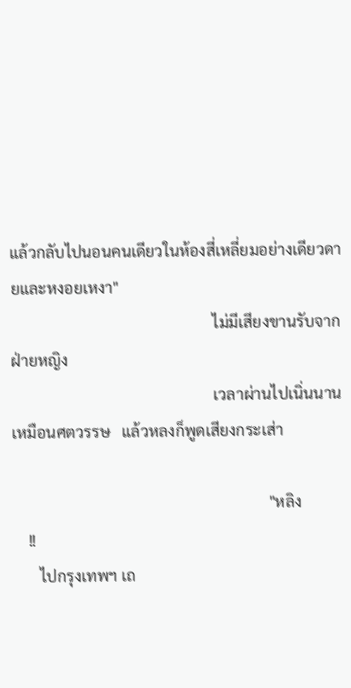แล้วกลับไปนอนคนเดียวในห้องสี่เหลี่ยมอย่างเดียวดายและหงอยเหงา"
                                                    ไม่มีเสียงขานรับจากฝ่ายหญิง
                                                    เวลาผ่านไปเนิ่นนานเหมือนศตวรรษ   แล้วหลงก็พูดเสียงกระเส่า

                                                                  "หลิง
    !!
       ไปกรุงเทพฯ เถ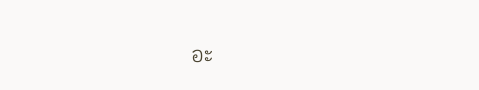อะ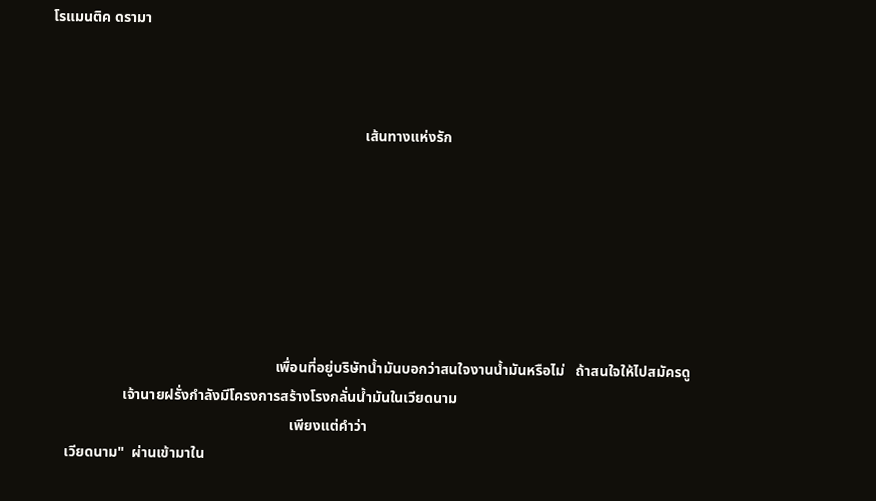โรแมนติค ดรามา



                                                                                      เส้นทางแห่งรัก







                                                              เพื่อนที่อยู่บริษัทน้ำมันบอกว่าสนใจงานน้ำมันหรือไม่   ถ้าสนใจให้ไปสมัครดู
                    เจ้านายฝรั่งกำลังมีโครงการสร้างโรงกลั่นน้ำมันในเวียดนาม
                                                                  เพียงแต่คำว่า
    เวียดนาม"  ผ่านเข้ามาใน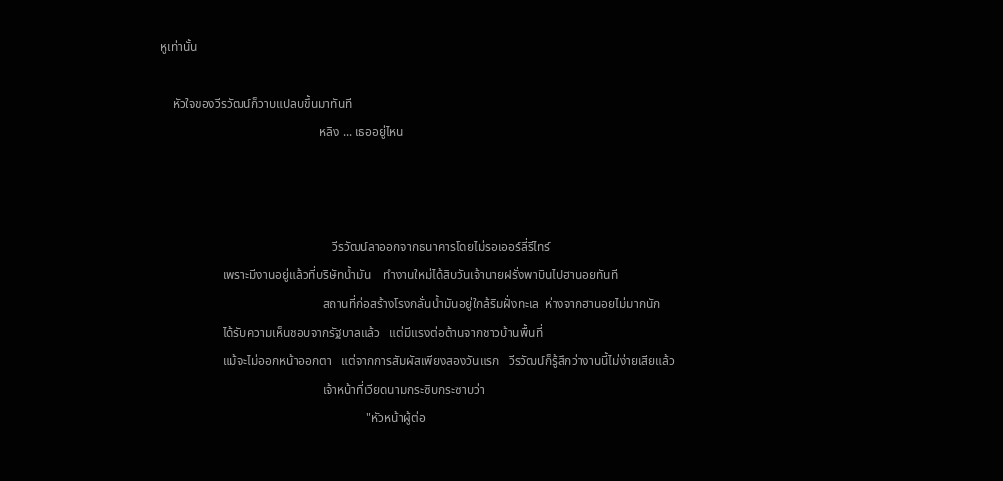หูเท่านั้น

    หัวใจของวีรวัฒน์ก็วาบแปลบขึ้นมาทันที
                                                   หลิง ... เธออยู่ไหน



                                                       วีรวัฒน์ลาออกจากธนาคารโดยไม่รอเออร์ลี่รีไทร์
                    เพราะมีงานอยู่แล้วที่บริษัทน้ำมัน    ทำงานใหม่ได้สิบวันเจ้านายฝรั่งพาบินไปฮานอยทันที
                                                    สถานที่ก่อสร้างโรงกลั่นน้ำมันอยู่ใกล้ริมฝั่งทะเล  ห่างจากฮานอยไม่มากนัก
                    ได้รับความเห็นชอบจากรัฐบาลแล้ว   แต่มีแรงต่อต้านจากชาวบ้านพื้นที่
                    แม้จะไม่ออกหน้าออกตา   แต่จากการสัมผัสเพียงสองวันแรก   วีรวัฒน์ก็รู้สึกว่างานนี้ไม่ง่ายเสียแล้ว
                                                    เจ้าหน้าที่เวียดนามกระซิบกระซาบว่า
                                                                  "หัวหน้าผู้ต่อ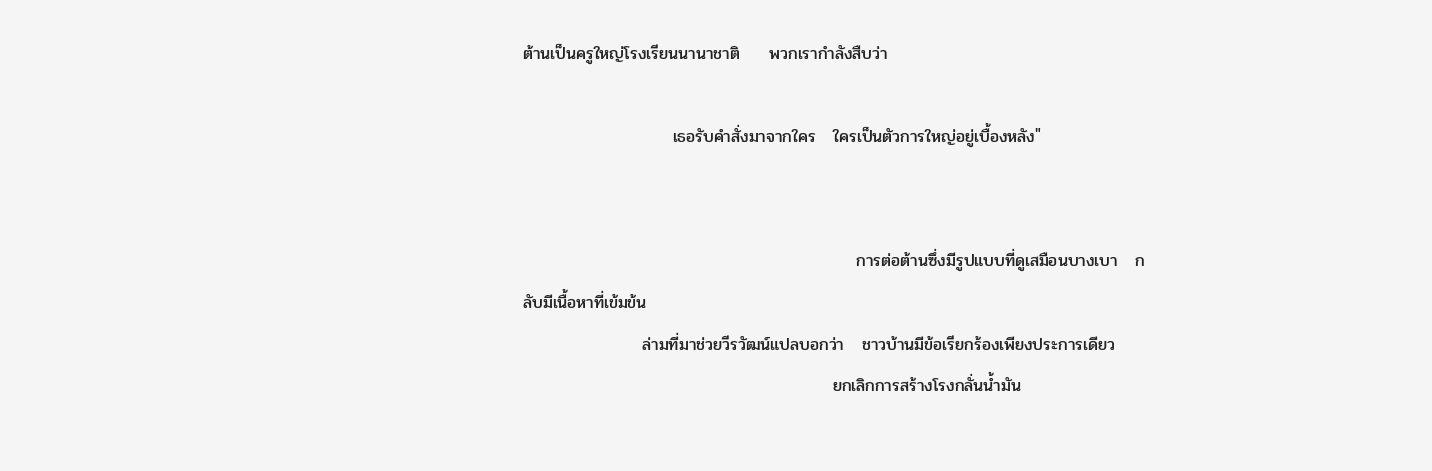ต้านเป็นครูใหญ่โรงเรียนนานาชาติ     พวกเรากำลังสืบว่า

                         เธอรับคำสั่งมาจากใคร   ใครเป็นตัวการใหญ่อยู่เบื้องหลัง"


                                                        การต่อต้านซึ่งมีรูปแบบที่ดูเสมือนบางเบา   กลับมีเนื้อหาที่เข้มข้น
                    ล่ามที่มาช่วยวีรวัฒน์แปลบอกว่า   ชาวบ้านมีข้อเรียกร้องเพียงประการเดียว
                                                    ยกเลิกการสร้างโรงกลั่นน้ำมัน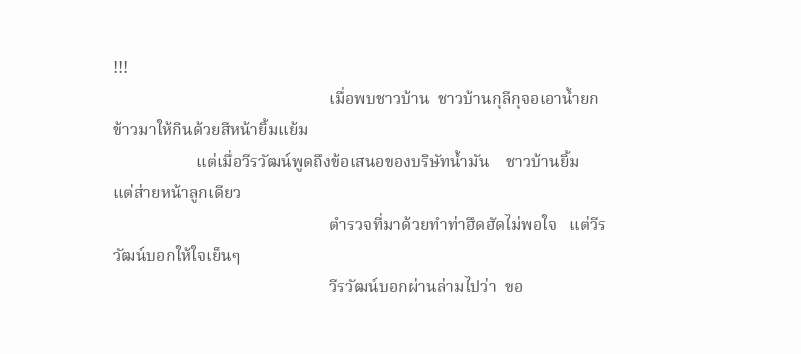!!!
                                                    เมื่อพบชาวบ้าน  ชาวบ้านกุลีกุจอเอาน้ำยกข้าวมาให้กินด้วยสีหน้ายิ้มแย้ม
                    แต่เมื่อวีรวัฒน์พูดถึงข้อเสนอของบริษัทน้ำมัน    ชาวบ้านยิ้ม  แต่ส่ายหน้าลูกเดียว
                                                    ตำรวจที่มาด้วยทำท่าฮึดฮัดไม่พอใจ   แต่วีรวัฒน์บอกให้ใจเย็นๆ
                                                    วีรวัฒน์บอกผ่านล่ามไปว่า  ขอ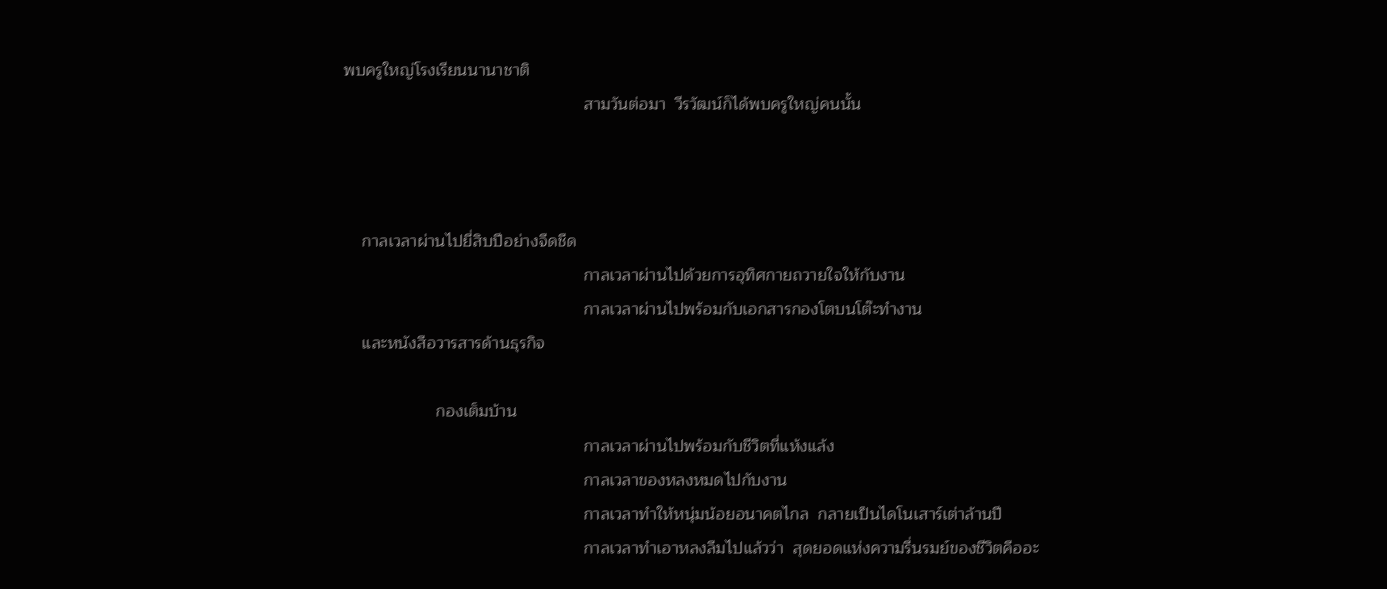พบครูใหญ่โรงเรียนนานาชาติ
                                                    สามวันต่อมา  วีรวัฒน์ก็ได้พบครูใหญ่คนนั้น



    กาลเวลาผ่านไปยี่สิบปีอย่างจืดชืด
                                                    กาลเวลาผ่านไปด้วยการอุทิศกายถวายใจให้กับงาน
                                                    กาลเวลาผ่านไปพร้อมกับเอกสารกองโตบนโต๊ะทำงาน
    และหนังสือวารสารด้านธุรกิจ

                    กองเต็มบ้าน
                                                    กาลเวลาผ่านไปพร้อมกับชีวิตที่แห้งแล้ง
                                                    กาลเวลาของหลงหมดไปกับงาน
                                                    กาลเวลาทำให้หนุ่มน้อยอนาคตไกล  กลายเป็นไดโนเสาร์เต่าล้านปี
                                                    กาลเวลาทำเอาหลงลืมไปแล้วว่า  สุดยอดแห่งความรื่นรมย์ของชีวิตคืออะ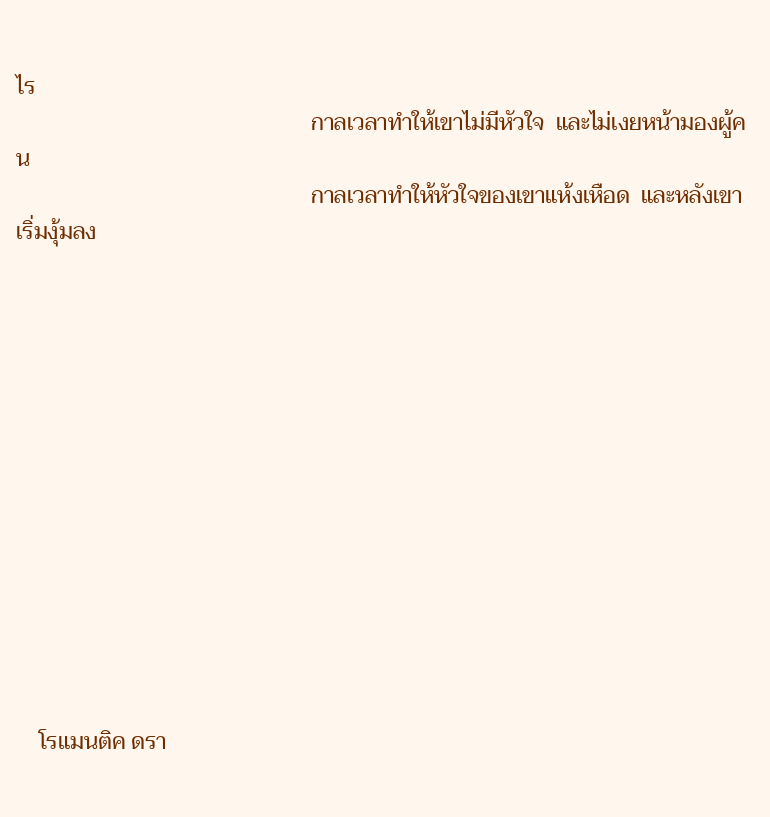ไร
                                                    กาลเวลาทำให้เขาไม่มีหัวใจ  และไม่เงยหน้ามองผู้คน
                                                    กาลเวลาทำให้หัวใจของเขาแห้งเหือด  และหลังเขาเริ่มงุ้มลง













    โรแมนติค ดรา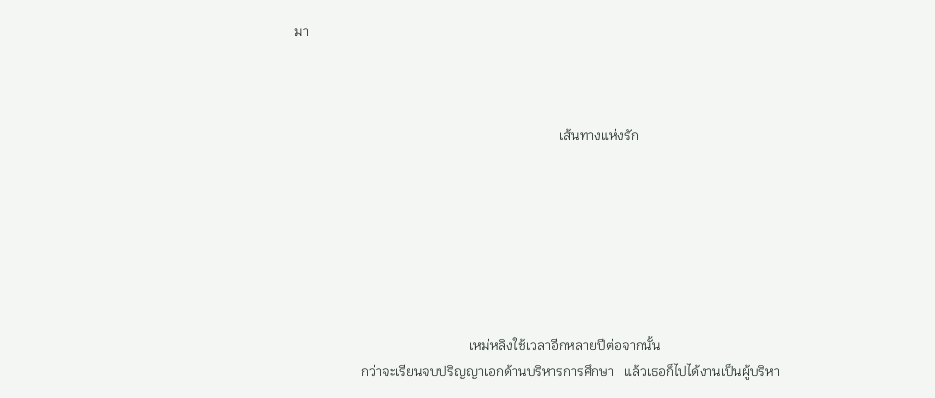มา



                                                                               เส้นทางแห่งรัก







                                                    เหม่หลิงใช้เวลาอีกหลายปีต่อจากนั้น
                    กว่าจะเรียนจบปริญญาเอกด้านบริหารการศึกษา   แล้วเธอก็ไปได้งานเป็นผู้บริหา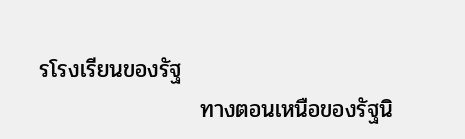รโรงเรียนของรัฐ
                    ทางตอนเหนือของรัฐนิ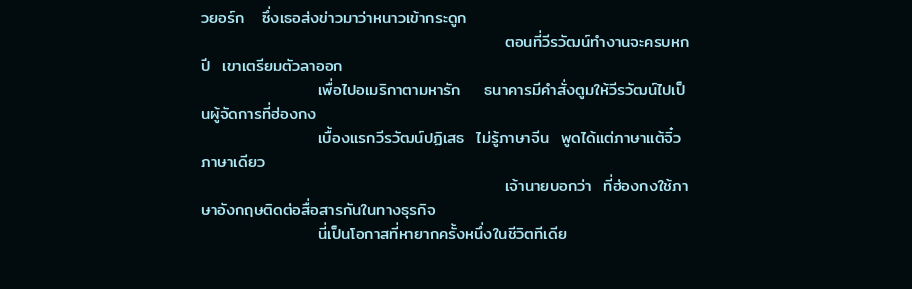วยอร์ก   ซึ่งเธอส่งข่าวมาว่าหนาวเข้ากระดูก
                                                    ตอนที่วีรวัฒน์ทำงานจะครบหกปี  เขาเตรียมตัวลาออก
                    เพื่อไปอเมริกาตามหารัก    ธนาคารมีคำสั่งตูมให้วีรวัฒน์ไปเป็นผู้จัดการที่ฮ่องกง
                    เบื้องแรกวีรวัฒน์ปฏิเสธ  ไม่รู้ภาษาจีน  พูดได้แต่ภาษาแต้จิ๋วภาษาเดียว
                                                    เจ้านายบอกว่า  ที่ฮ่องกงใช้ภาษาอังกฤษติดต่อสื่อสารกันในทางธุรกิจ
                    นี่เป็นโอกาสที่หายากครั้งหนึ่งในชีวิตทีเดีย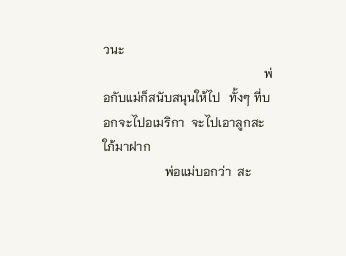วนะ
                                                    พ่อกับแม่ก็สนับสนุนให้ไป   ทั้งๆ ที่บอกจะไปอเมริกา  จะไปเอาลูกสะใภ้มาฝาก
                    พ่อแม่บอกว่า  สะ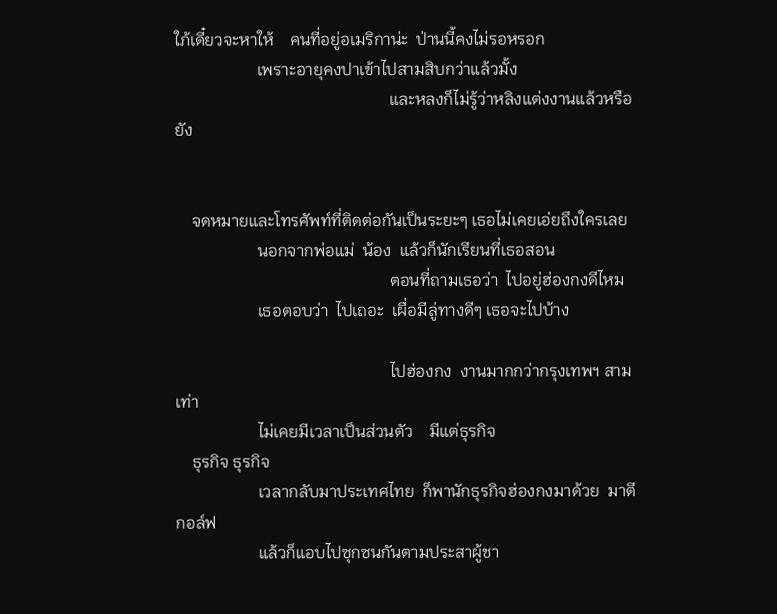ใภ้เดี๋ยวจะหาให้    คนที่อยู่อเมริกาน่ะ  ป่านนี้คงไม่รอหรอก
                    เพราะอายุคงปาเข้าไปสามสิบกว่าแล้วมั้ง
                                                    และหลงก็ไม่รู้ว่าหลิงแต่งงานแล้วหรือยัง


    จดหมายและโทรศัพท์ที่ติดต่อกันเป็นระยะๆ เธอไม่เคยเอ่ยถึงใครเลย
                    นอกจากพ่อแม่  น้อง  แล้วก็นักเรียนที่เธอสอน
                                                    ตอนที่ถามเธอว่า  ไปอยู่ฮ่องกงดีไหม
                    เธอตอบว่า  ไปเถอะ  เผื่อมีลู่ทางดีๆ เธอจะไปบ้าง

                                                    ไปฮ่องกง  งานมากกว่ากรุงเทพฯ สามเท่า
                    ไม่เคยมีเวลาเป็นส่วนตัว    มีแต่ธุรกิจ
    ธุรกิจ ธุรกิจ
                    เวลากลับมาประเทศไทย  ก็พานักธุรกิจฮ่องกงมาด้วย  มาตีกอล์ฟ
                    แล้วก็แอบไปซุกซนกันตามประสาผู้ชา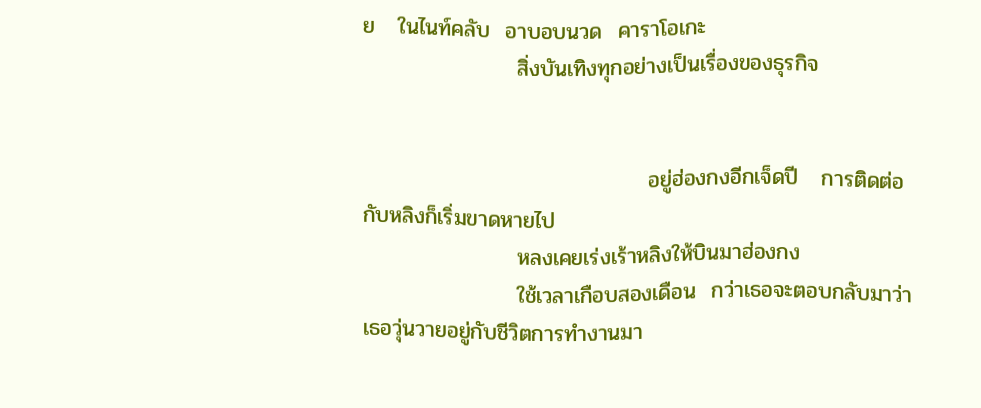ย   ในไนท์คลับ  อาบอบนวด  คาราโอเกะ
                    สิ่งบันเทิงทุกอย่างเป็นเรื่องของธุรกิจ


                                     อยู่ฮ่องกงอีกเจ็ดปี   การติดต่อกับหลิงก็เริ่มขาดหายไป
                    หลงเคยเร่งเร้าหลิงให้บินมาฮ่องกง
                    ใช้เวลาเกือบสองเดือน  กว่าเธอจะตอบกลับมาว่า  เธอวุ่นวายอยู่กับชีวิตการทำงานมา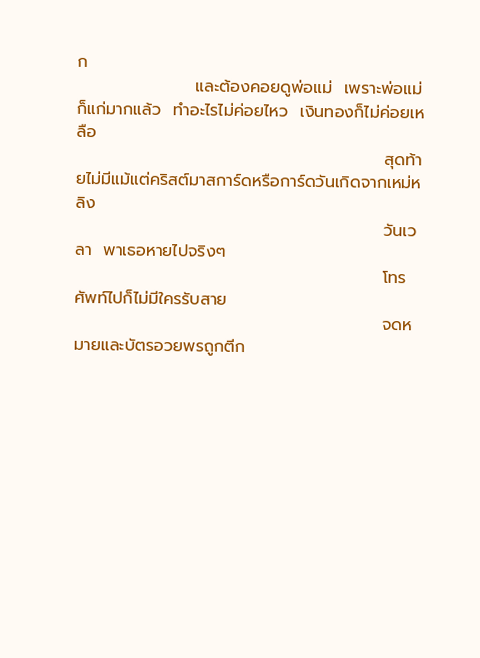ก
                    และต้องคอยดูพ่อแม่  เพราะพ่อแม่ก็แก่มากแล้ว  ทำอะไรไม่ค่อยไหว  เงินทองก็ไม่ค่อยเหลือ
                                                    สุดท้ายไม่มีแม้แต่คริสต์มาสการ์ดหรือการ์ดวันเกิดจากเหม่หลิง
                                                    วันเวลา  พาเธอหายไปจริงๆ
                                                    โทรศัพท์ไปก็ไม่มีใครรับสาย
                                                    จดหมายและบัตรอวยพรถูกตีก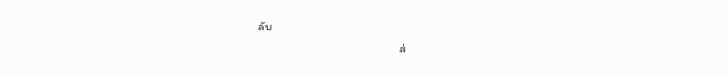ลับ
                                                    ส่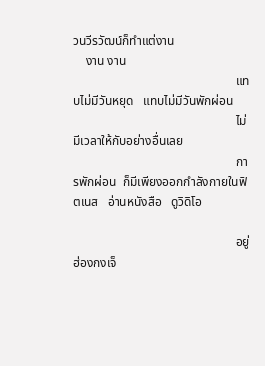วนวีรวัฒน์ก็ทำแต่งาน
    งาน งาน
                                                    แทบไม่มีวันหยุด   แทบไม่มีวันพักผ่อน
                                                    ไม่มีเวลาให้กับอย่างอื่นเลย
                                                    การพักผ่อน  ก็มีเพียงออกกำลังกายในฟิตเนส   อ่านหนังสือ   ดูวิดิโอ

                                                    อยู่ฮ่องกงเจ็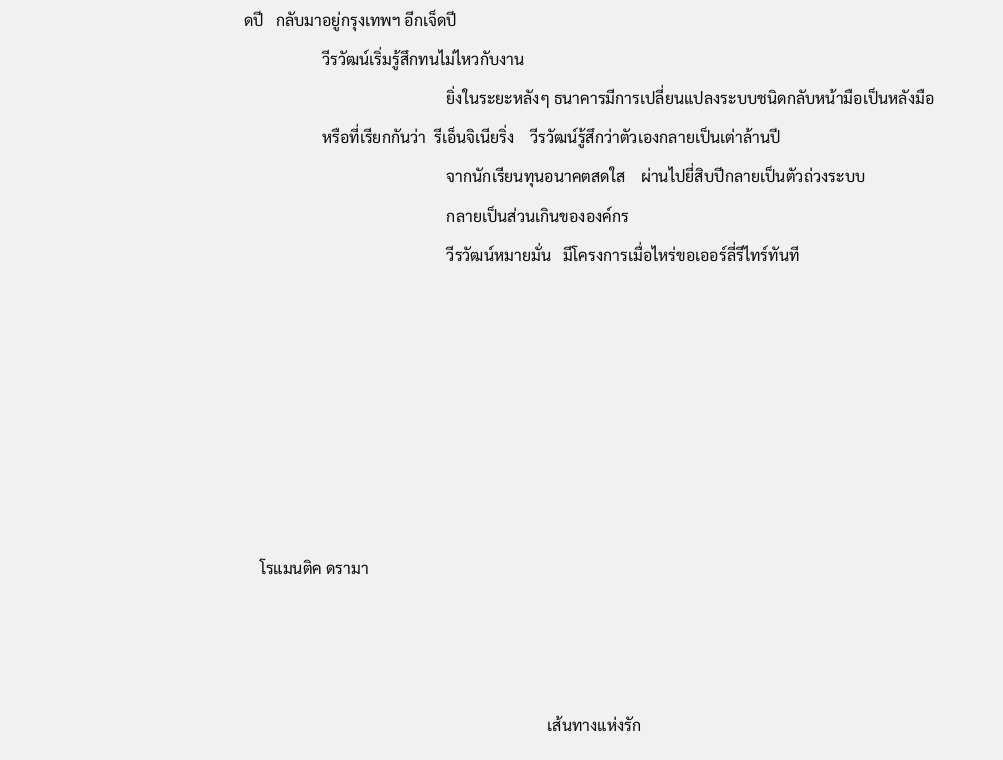ดปี   กลับมาอยู่กรุงเทพฯ อีกเจ็ดปี
                    วีรวัฒน์เริ่มรู้สึกทนไม่ไหวกับงาน
                                                    ยิ่งในระยะหลังๆ ธนาคารมีการเปลี่ยนแปลงระบบชนิดกลับหน้ามือเป็นหลังมือ
                    หรือที่เรียกกันว่า  รีเอ็นจิเนียริ่ง    วีรวัฒน์รู้สึกว่าตัวเองกลายเป็นเต่าล้านปี
                                                    จากนักเรียนทุนอนาคตสดใส    ผ่านไปยี่สิบปีกลายเป็นตัวถ่วงระบบ
                                                    กลายเป็นส่วนเกินขององค์กร
                                                    วีรวัฒน์หมายมั่น   มีโครงการเมื่อไหร่ขอเออร์ลี่รีไทร์ทันที







    โรแมนติค ดรามา



                                                                              เส้นทางแห่งรัก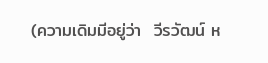(ความเดิมมีอยู่ว่า  วีรวัฒน์ ห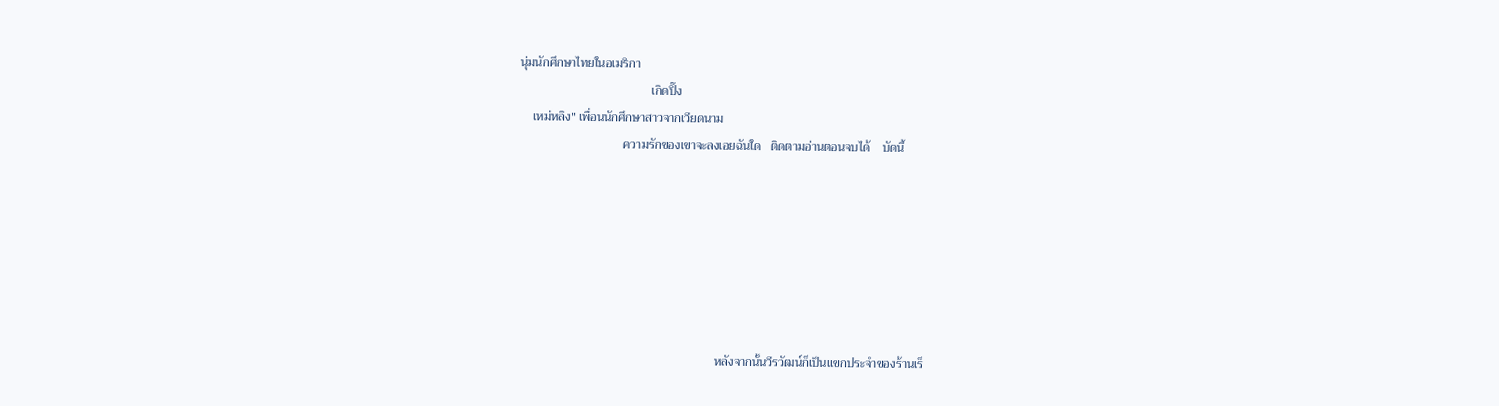นุ่มนักศึกษาไทยในอเมริกา
                                          เกิดปิ๊ง
    เหม่หลิง" เพื่อนนักศึกษาสาวจากเวียดนาม
                                 ความรักของเขาจะลงเอยฉันใด   ติดตามอ่านตอนจบได้    บัดนี้







                                                               หลังจากนั้นวีรวัฒน์ก็เป็นแขกประจำของร้านเร็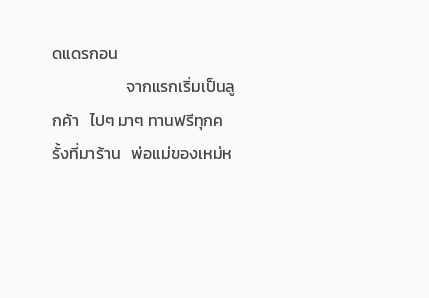ดแดรกอน
                    จากแรกเริ่มเป็นลูกค้า   ไปๆ มาๆ ทานฟรีทุกครั้งที่มาร้าน   พ่อแม่ของเหม่ห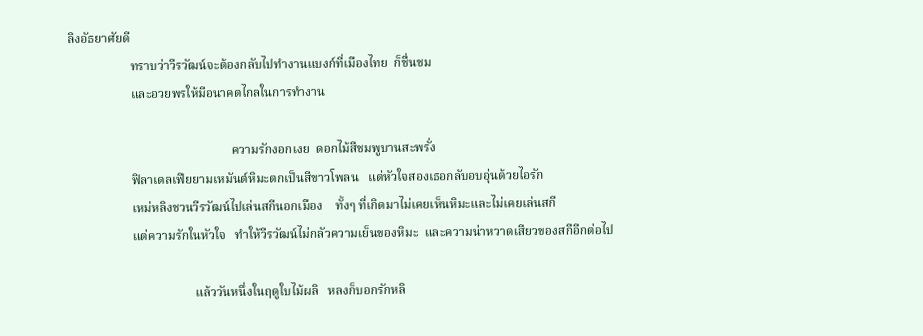ลิงอัธยาศัยดี
                    ทราบว่าวีรวัฒน์จะต้องกลับไปทำงานแบงก์ที่เมืองไทย  ก็ชื่นชม
                    และอวยพรให้มีอนาคตไกลในการทำงาน

                                                    ความรักงอกเงย  ดอกไม้สีชมพูบานสะพรั่ง
                    ฟิลาเดลเฟียยามเหมันต์หิมะตกเป็นสีขาวโพลน   แต่หัวใจสองเธอกลับอบอุ่นด้วยไอรัก
                    เหม่หลิงชวนวีรวัฒน์ไปเล่นสกีนอกเมือง    ทั้งๆ ที่เกิดมาไม่เคยเห็นหิมะและไม่เคยเล่นสกี
                    แต่ความรักในหัวใจ   ทำให้วีรวัฒน์ไม่กลัวความเย็นของหิมะ  และความน่าหวาดเสียวของสกีอีกต่อไป

                                        แล้ววันหนึ่งในฤดูใบไม้ผลิ   หลงก็บอกรักหลิ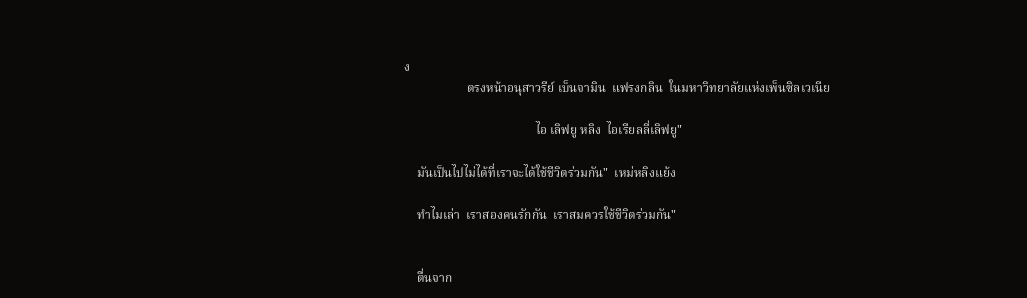ง
                    ตรงหน้าอนุสาวรีย์ เบ็นจามิน  แฟรงกลิน  ในมหาวิทยาลัยแห่งเพ็นซิลเวเนีย

                                          ไอ เลิฟยู หลิง  ไอเรียลลี่เลิฟยู"

    มันเป็นไปไม่ได้ที่เราจะได้ใช้ชีวิตร่วมกัน"  เหม่หลิงแย้ง

    ทำไมเล่า  เราสองคนรักกัน  เราสมควรใช้ชีวิตร่วมกัน"


    ตื่นจาก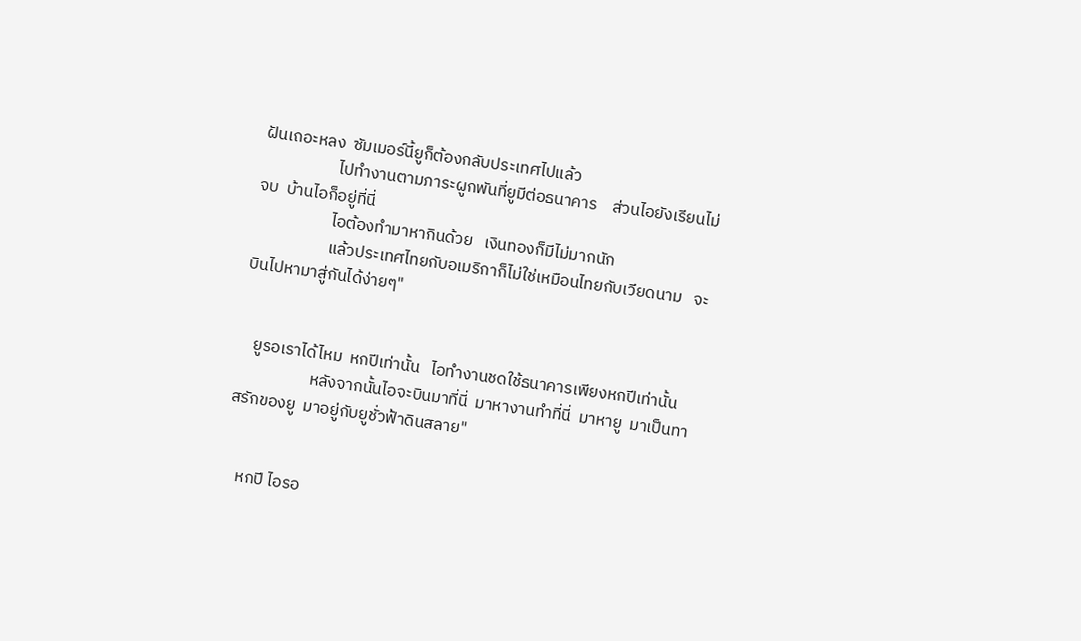ฝันเถอะหลง  ซัมเมอร์นี้ยูก็ต้องกลับประเทศไปแล้ว
                    ไปทำงานตามภาระผูกพันที่ยูมีต่อธนาคาร    ส่วนไอยังเรียนไม่จบ  บ้านไอก็อยู่ที่นี่
                    ไอต้องทำมาหากินด้วย   เงินทองก็มีไม่มากนัก
                    แล้วประเทศไทยกับอเมริกาก็ไม่ใช่เหมือนไทยกับเวียดนาม   จะบินไปหามาสู่กันได้ง่ายๆ"


    ยูรอเราได้ไหม  หกปีเท่านั้น   ไอทำงานชดใช้ธนาคารเพียงหกปีเท่านั้น
                    หลังจากนั้นไอจะบินมาที่นี่  มาหางานทำที่นี่  มาหายู  มาเป็นทาสรักของยู  มาอยู่กับยูชั่วฟ้าดินสลาย"


    หกปี ไอรอ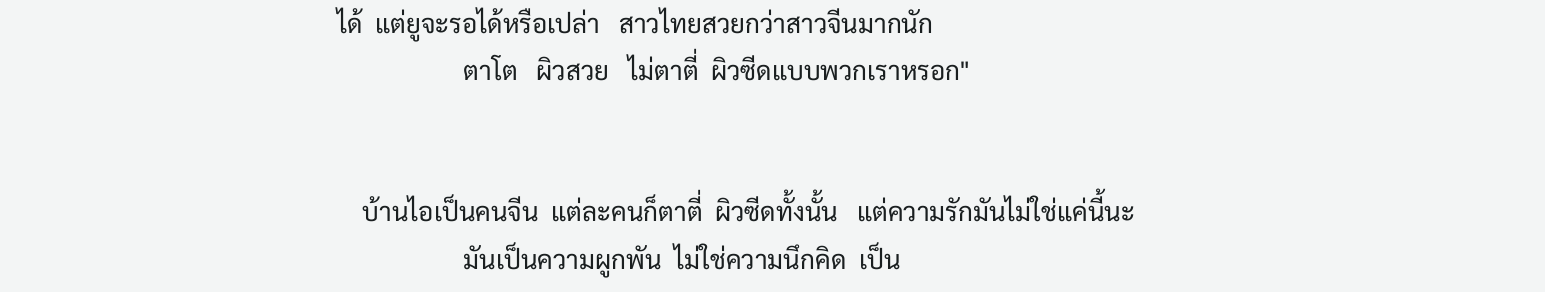ได้  แต่ยูจะรอได้หรือเปล่า   สาวไทยสวยกว่าสาวจีนมากนัก
                    ตาโต   ผิวสวย   ไม่ตาตี่  ผิวซีดแบบพวกเราหรอก"


    บ้านไอเป็นคนจีน  แต่ละคนก็ตาตี่  ผิวซีดทั้งนั้น   แต่ความรักมันไม่ใช่แค่นี้นะ
                    มันเป็นความผูกพัน  ไม่ใช่ความนึกคิด  เป็น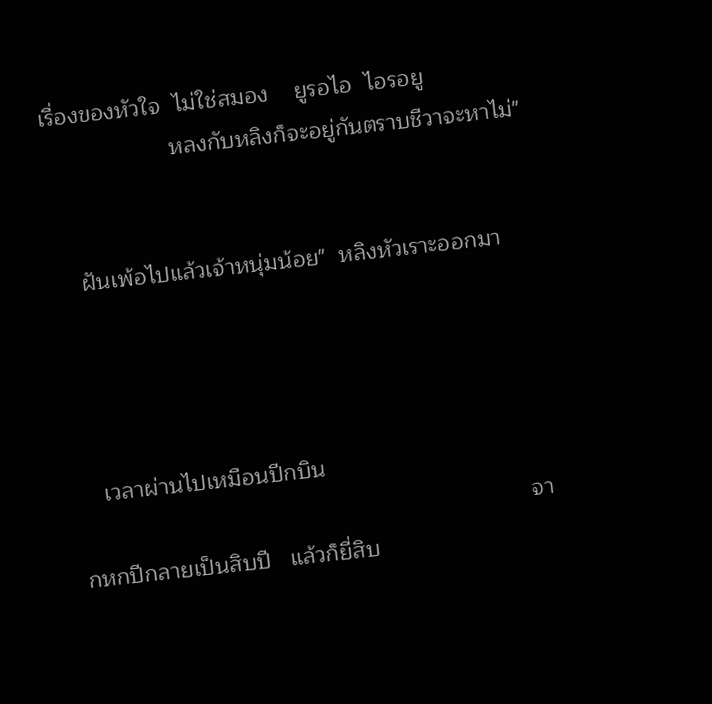เรื่องของหัวใจ  ไม่ใช่สมอง    ยูรอไอ  ไอรอยู
                    หลงกับหลิงก็จะอยู่กันตราบชีวาจะหาไม่"


    ฝันเพ้อไปแล้วเจ้าหนุ่มน้อย"  หลิงหัวเราะออกมา




    เวลาผ่านไปเหมือนปีกบิน
                                                                       จากหกปีกลายเป็นสิบปี   แล้วก็ยี่สิบ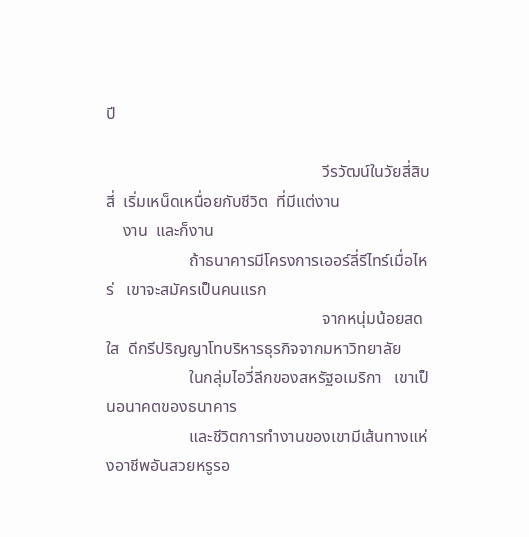ปี

                                                    วีรวัฒน์ในวัยสี่สิบสี่  เริ่มเหน็ดเหนื่อยกับชีวิต  ที่มีแต่งาน
    งาน  และก็งาน
                    ถ้าธนาคารมีโครงการเออร์ลี่รีไทร์เมื่อไหร่   เขาจะสมัครเป็นคนแรก
                                                    จากหนุ่มน้อยสดใส  ดีกรีปริญญาโทบริหารธุรกิจจากมหาวิทยาลัย
                    ในกลุ่มไอวี่ลีกของสหรัฐอเมริกา   เขาเป็นอนาคตของธนาคาร
                    และชีวิตการทำงานของเขามีเส้นทางแห่งอาชีพอันสวยหรูรอ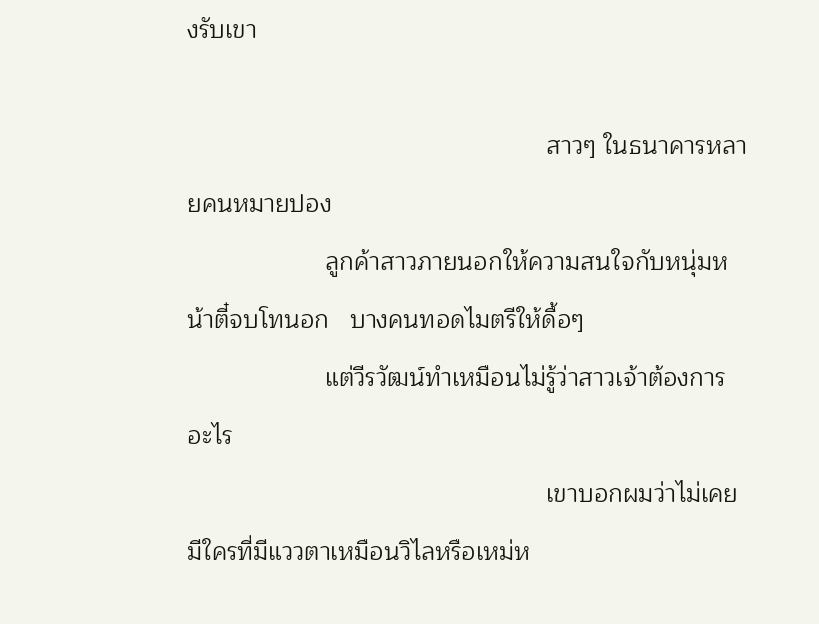งรับเขา

                                                    สาวๆ ในธนาคารหลายคนหมายปอง
                    ลูกค้าสาวภายนอกให้ความสนใจกับหนุ่มหน้าตี๋จบโทนอก   บางคนทอดไมตรีให้ดื้อๆ
                    แต่วีรวัฒน์ทำเหมือนไม่รู้ว่าสาวเจ้าต้องการอะไร
                                                    เขาบอกผมว่าไม่เคยมีใครที่มีแววตาเหมือนวิไลหรือเหม่ห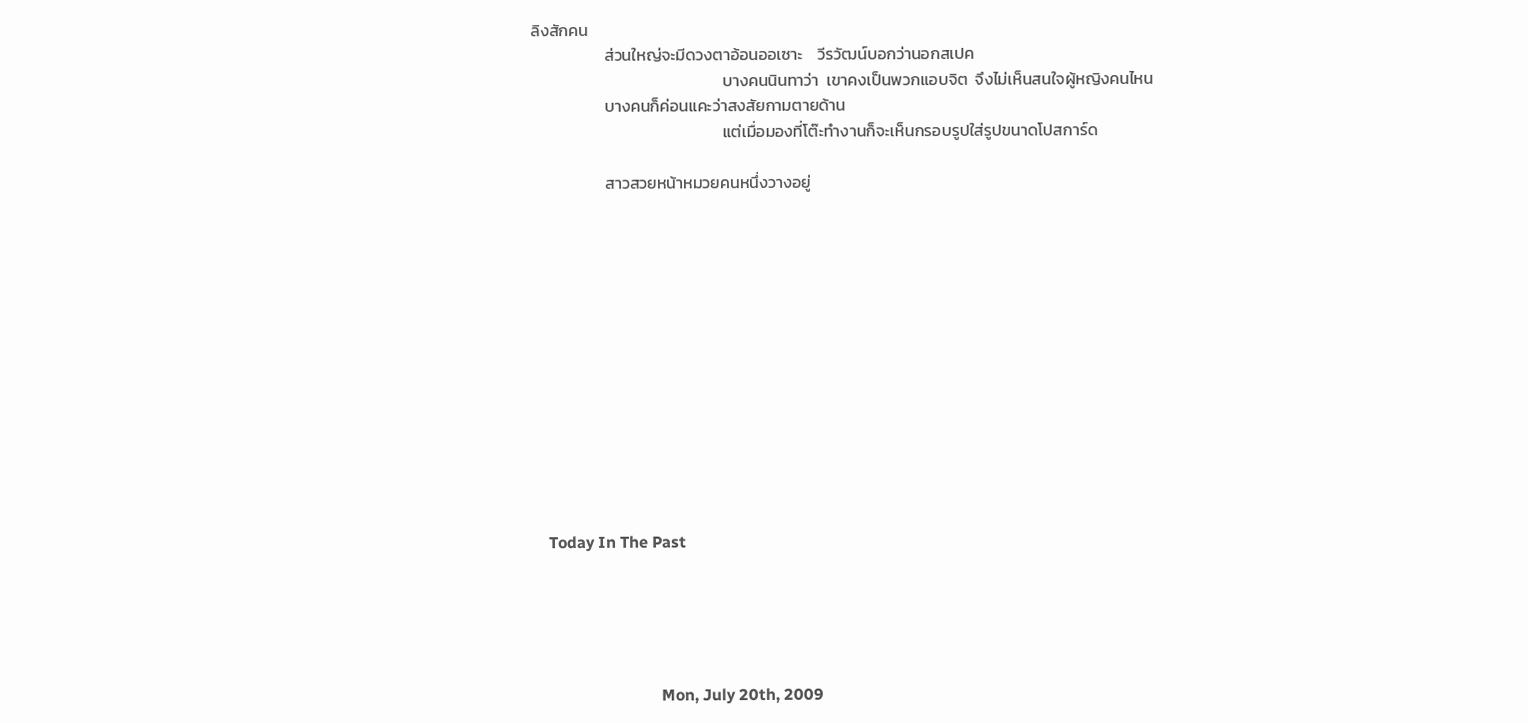ลิงสักคน
                    ส่วนใหญ่จะมีดวงตาอ้อนออเซาะ    วีรวัฒน์บอกว่านอกสเปค
                                                    บางคนนินทาว่า  เขาคงเป็นพวกแอบจิต  จึงไม่เห็นสนใจผู้หญิงคนไหน
                    บางคนก็ค่อนแคะว่าสงสัยกามตายด้าน
                                                    แต่เมื่อมองที่โต๊ะทำงานก็จะเห็นกรอบรูปใส่รูปขนาดโปสการ์ด

                    สาวสวยหน้าหมวยคนหนึ่งวางอยู่













    Today In The Past





                                Mon, July 20th, 2009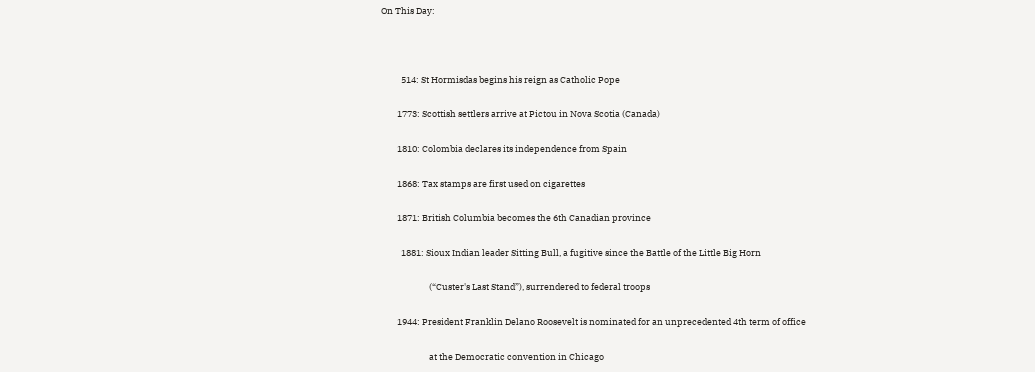On This Day:



          514: St Hormisdas begins his reign as Catholic Pope

        1773: Scottish settlers arrive at Pictou in Nova Scotia (Canada)

        1810: Colombia declares its independence from Spain

        1868: Tax stamps are first used on cigarettes

        1871: British Columbia becomes the 6th Canadian province

          1881: Sioux Indian leader Sitting Bull, a fugitive since the Battle of the Little Big Horn

                        (“Custer's Last Stand”), surrendered to federal troops

        1944: President Franklin Delano Roosevelt is nominated for an unprecedented 4th term of office

                        at the Democratic convention in Chicago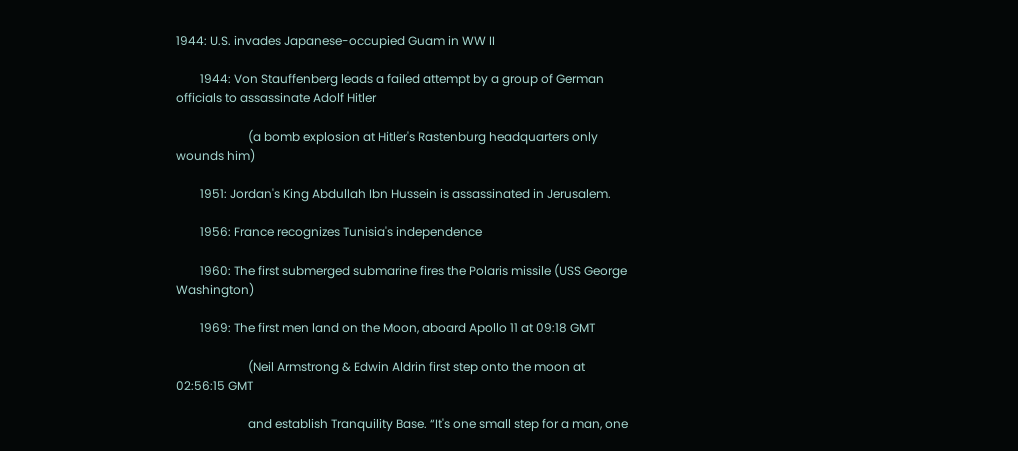1944: U.S. invades Japanese-occupied Guam in WW II

        1944: Von Stauffenberg leads a failed attempt by a group of German officials to assassinate Adolf Hitler

                        (a bomb explosion at Hitler's Rastenburg headquarters only wounds him)

        1951: Jordan's King Abdullah Ibn Hussein is assassinated in Jerusalem.

        1956: France recognizes Tunisia's independence

        1960: The first submerged submarine fires the Polaris missile (USS George Washington)

        1969: The first men land on the Moon, aboard Apollo 11 at 09:18 GMT

                        (Neil Armstrong & Edwin Aldrin first step onto the moon at 02:56:15 GMT

                        and establish Tranquility Base. “It's one small step for a man, one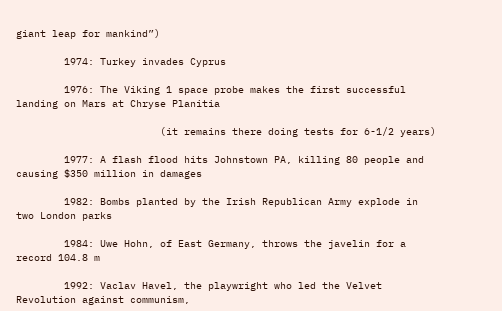giant leap for mankind”)

        1974: Turkey invades Cyprus

        1976: The Viking 1 space probe makes the first successful landing on Mars at Chryse Planitia

                        (it remains there doing tests for 6-1/2 years)

        1977: A flash flood hits Johnstown PA, killing 80 people and causing $350 million in damages

        1982: Bombs planted by the Irish Republican Army explode in two London parks

        1984: Uwe Hohn, of East Germany, throws the javelin for a record 104.8 m

        1992: Vaclav Havel, the playwright who led the Velvet Revolution against communism,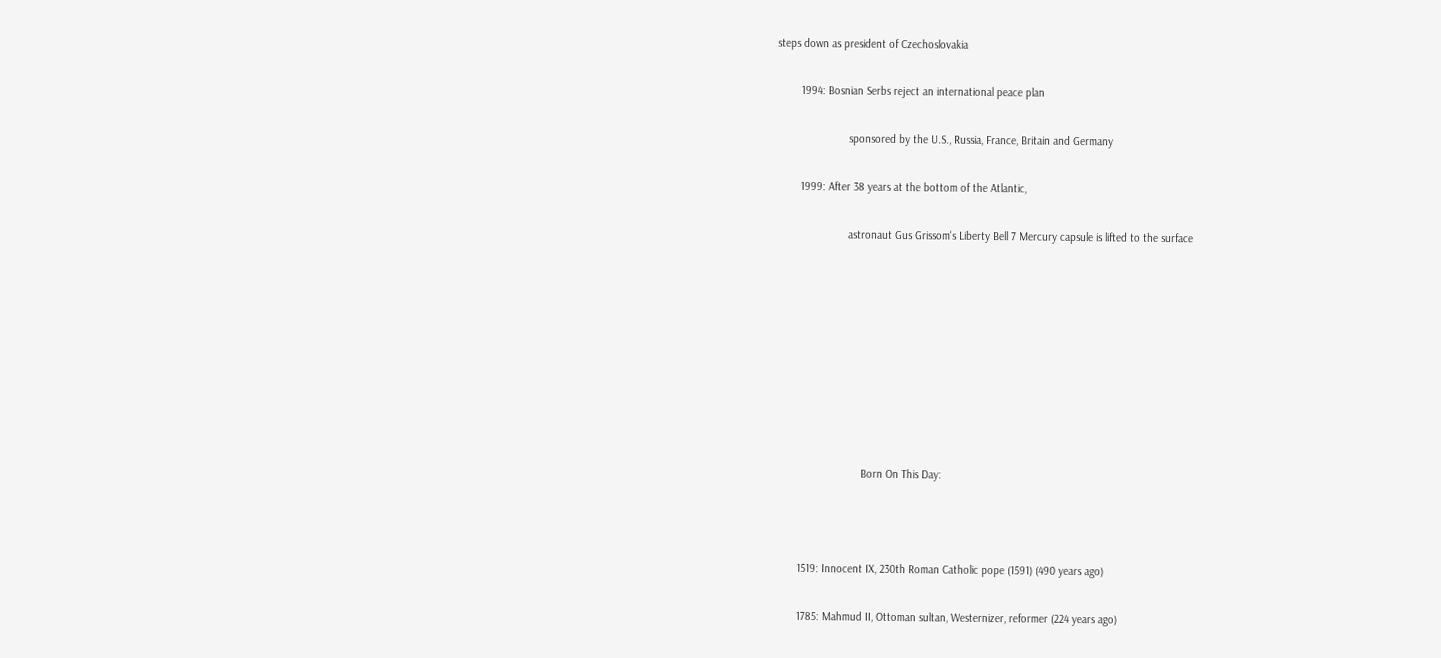steps down as president of Czechoslovakia

        1994: Bosnian Serbs reject an international peace plan

                        sponsored by the U.S., Russia, France, Britain and Germany

        1999: After 38 years at the bottom of the Atlantic,

                        astronaut Gus Grissom's Liberty Bell 7 Mercury capsule is lifted to the surface









                             Born On This Day:



        1519: Innocent IX, 230th Roman Catholic pope (1591) (490 years ago)

        1785: Mahmud II, Ottoman sultan, Westernizer, reformer (224 years ago)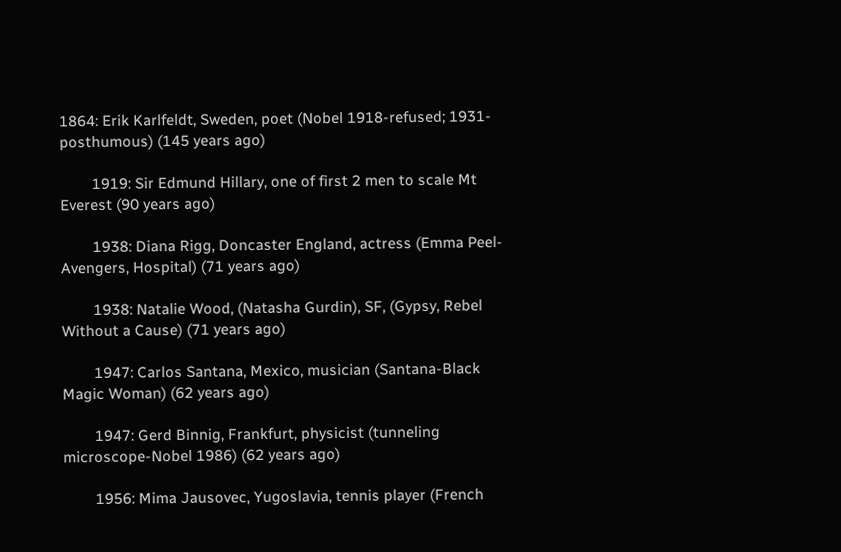1864: Erik Karlfeldt, Sweden, poet (Nobel 1918-refused; 1931-posthumous) (145 years ago)

        1919: Sir Edmund Hillary, one of first 2 men to scale Mt Everest (90 years ago)

        1938: Diana Rigg, Doncaster England, actress (Emma Peel-Avengers, Hospital) (71 years ago)

        1938: Natalie Wood, (Natasha Gurdin), SF, (Gypsy, Rebel Without a Cause) (71 years ago)

        1947: Carlos Santana, Mexico, musician (Santana-Black Magic Woman) (62 years ago)

        1947: Gerd Binnig, Frankfurt, physicist (tunneling microscope-Nobel 1986) (62 years ago)

        1956: Mima Jausovec, Yugoslavia, tennis player (French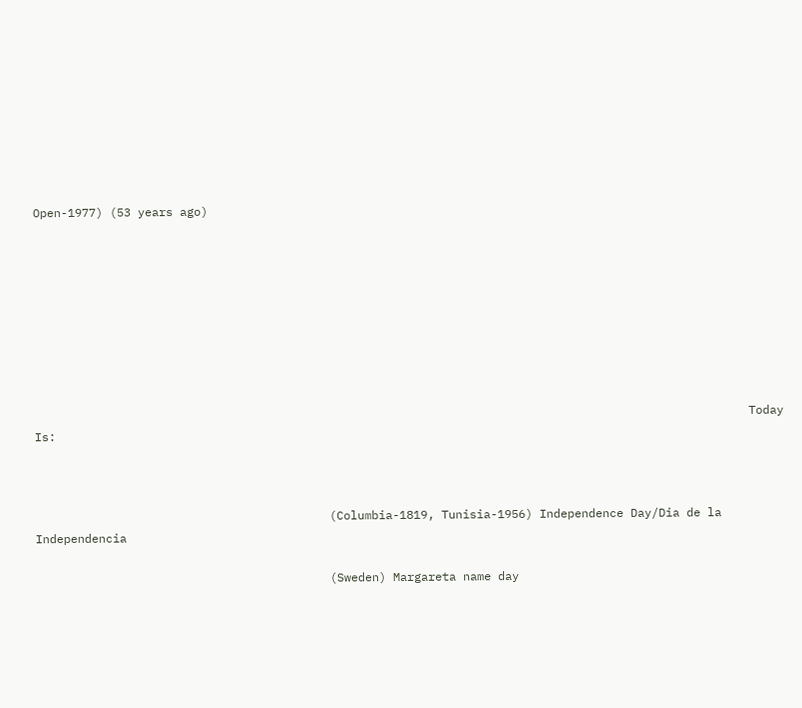Open-1977) (53 years ago)









                                                                                                      Today Is:



                                          (Columbia-1819, Tunisia-1956) Independence Day/Dia de la Independencia

                                          (Sweden) Margareta name day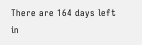There are 164 days left in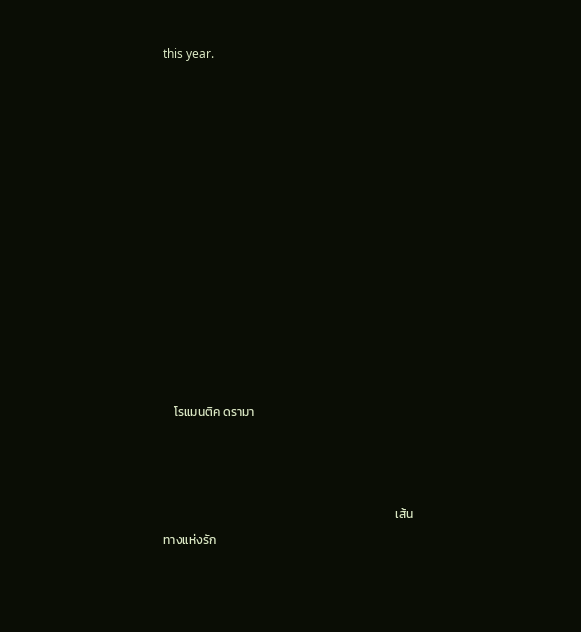this year.













    โรแมนติค ดรามา



                                                                                    เส้นทางแห่งรัก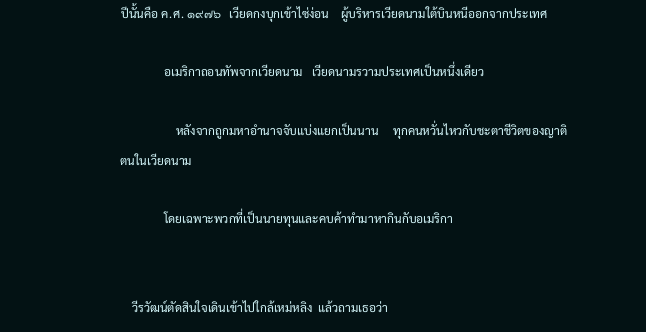ปีนั้นคือ ค.ศ. ๑๙๗๖   เวียดกงบุกเข้าไซ่ง่อน    ผู้บริหารเวียดนามใต้บินหนีออกจากประเทศ

               อเมริกาถอนทัพจากเวียดนาม   เวียดนามรวามประเทศเป็นหนึ่งเดียว

                   หลังจากถูกมหาอำนาจจับแบ่งแยกเป็นนาน     ทุกคนหวั่นไหวกับชะตาชีวิตของญาติตนในเวียดนาม

               โดยเฉพาะพวกที่เป็นนายทุนและคบค้าทำมาหากินกับอเมริกา


    วีรวัฒน์ตัดสินใจเดินเข้าไปใกล้เหม่หลิง  แล้วถามเธอว่า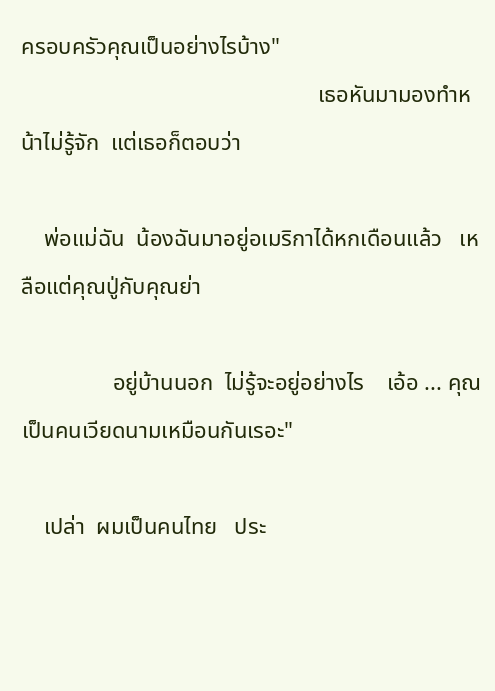ครอบครัวคุณเป็นอย่างไรบ้าง"
                                                    เธอหันมามองทำหน้าไม่รู้จัก  แต่เธอก็ตอบว่า

    พ่อแม่ฉัน  น้องฉันมาอยู่อเมริกาได้หกเดือนแล้ว   เหลือแต่คุณปู่กับคุณย่า

                อยู่บ้านนอก  ไม่รู้จะอยู่อย่างไร    เอ้อ ... คุณเป็นคนเวียดนามเหมือนกันเรอะ"

    เปล่า  ผมเป็นคนไทย   ประ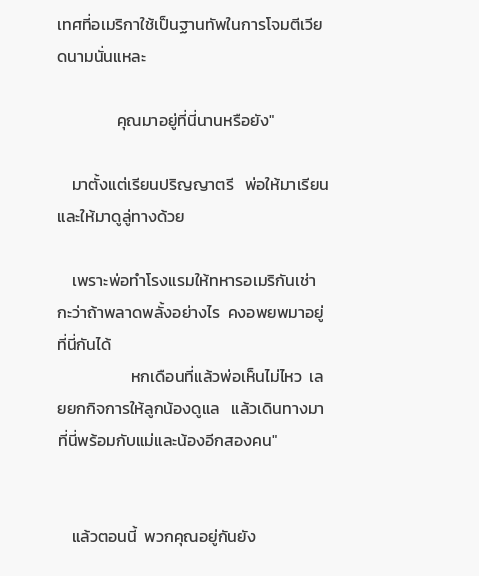เทศที่อเมริกาใช้เป็นฐานทัพในการโจมตีเวียดนามนั่นแหละ

                คุณมาอยู่ที่นี่นานหรือยัง"

    มาตั้งแต่เรียนปริญญาตรี   พ่อให้มาเรียน  และให้มาดูลู่ทางด้วย

    เพราะพ่อทำโรงแรมให้ทหารอเมริกันเช่า  กะว่าถ้าพลาดพลั้งอย่างไร  คงอพยพมาอยู่ที่นี่กันได้
                    หกเดือนที่แล้วพ่อเห็นไม่ไหว  เลยยกกิจการให้ลูกน้องดูแล   แล้วเดินทางมาที่นี่พร้อมกับแม่และน้องอีกสองคน"


    แล้วตอนนี้  พวกคุณอยู่กันยัง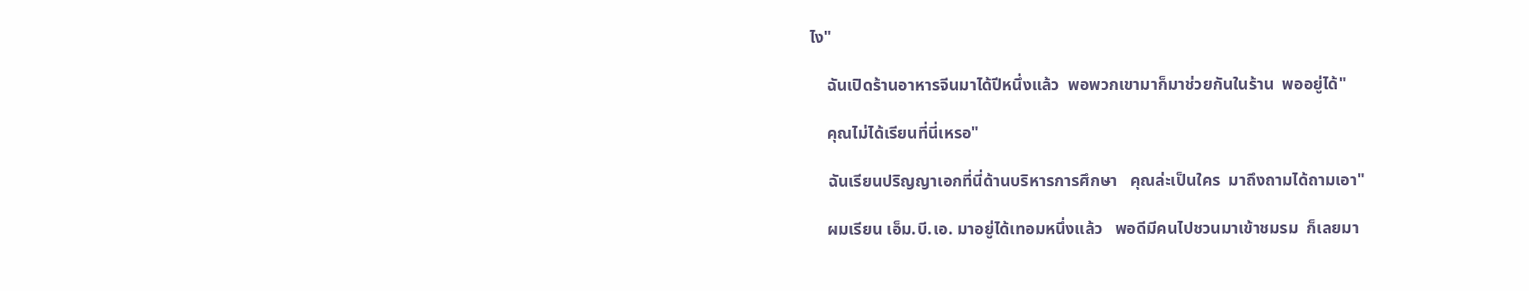ไง"

    ฉันเปิดร้านอาหารจีนมาได้ปีหนึ่งแล้ว  พอพวกเขามาก็มาช่วยกันในร้าน  พออยู่ได้"

    คุณไม่ได้เรียนที่นี่เหรอ"

    ฉันเรียนปริญญาเอกที่นี่ด้านบริหารการศึกษา   คุณล่ะเป็นใคร  มาถึงถามได้ถามเอา"

    ผมเรียน เอ็ม.บี.เอ. มาอยู่ได้เทอมหนึ่งแล้ว   พอดีมีคนไปชวนมาเข้าชมรม  ก็เลยมา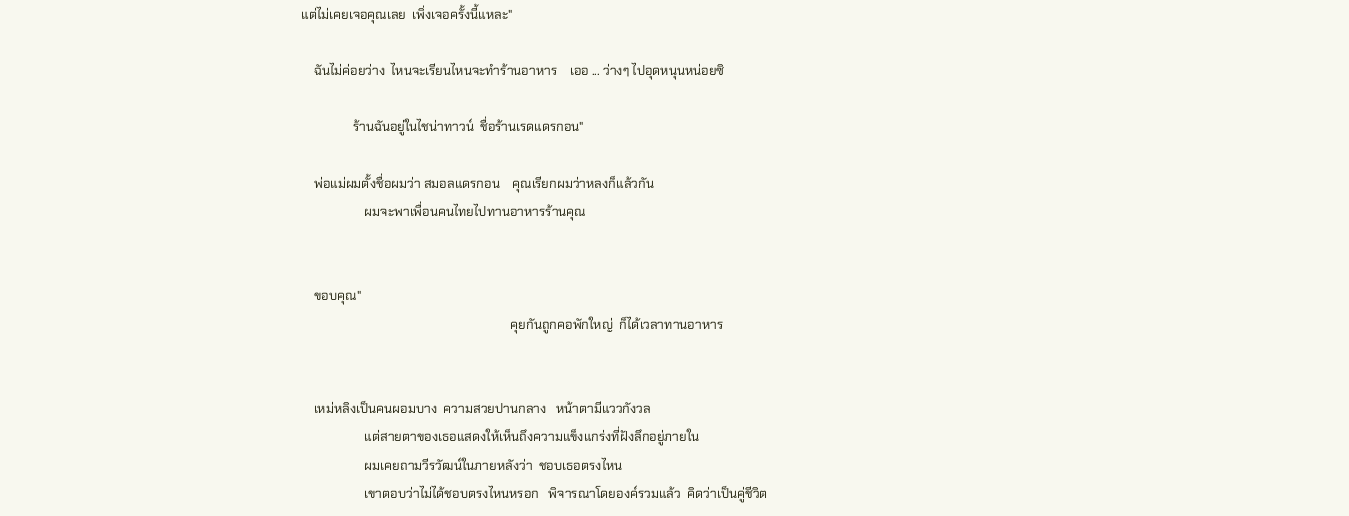แต่ไม่เคยเจอคุณเลย  เพิ่งเจอครั้งนี้แหละ"

    ฉันไม่ค่อยว่าง  ไหนจะเรียนไหนจะทำร้านอาหาร    เออ ... ว่างๆ ไปอุดหนุนหน่อยซิ

                ร้านฉันอยู่ในไชน่าทาวน์  ชื่อร้านเรดแดรกอน"

    พ่อแม่ผมตั้งชื่อผมว่า สมอลแดรกอน    คุณเรียกผมว่าหลงก็แล้วกัน
                    ผมจะพาเพื่อนคนไทยไปทานอาหารร้านคุณ


    ขอบคุณ"
                                                                  คุยกันถูกคอพักใหญ่  ก็ได้เวลาทานอาหาร


    เหม่หลิงเป็นคนผอมบาง  ความสวยปานกลาง   หน้าตามีแววกังวล
                    แต่สายตาของเธอแสดงให้เห็นถึงความแข็งแกร่งที่ฝังลึกอยู่ภายใน
                    ผมเคยถามวีรวัฒน์ในภายหลังว่า  ชอบเธอตรงไหน
                    เขาตอบว่าไม่ได้ชอบตรงไหนหรอก   พิจารณาโดยองค์รวมแล้ว  คิดว่าเป็นคู่ชีวิต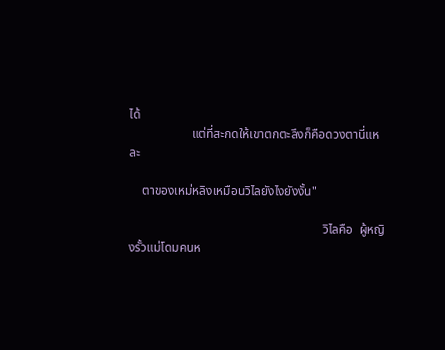ได้
                    แต่ที่สะกดให้เขาตกตะลึงก็คือดวงตานี่แหละ

    ตาของเหม่หลิงเหมือนวิไลยังไงยังงั้น"

                                                              วิไลคือ  ผู้หญิงรั้วแม่โดมคนห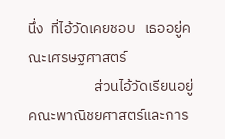นึ่ง  ที่ไอ้วัดเคยชอบ   เธออยู่คณะเศรษฐศาสตร์
                    ส่วนไอ้วัดเรียนอยู่คณะพาณิชยศาสตร์และการ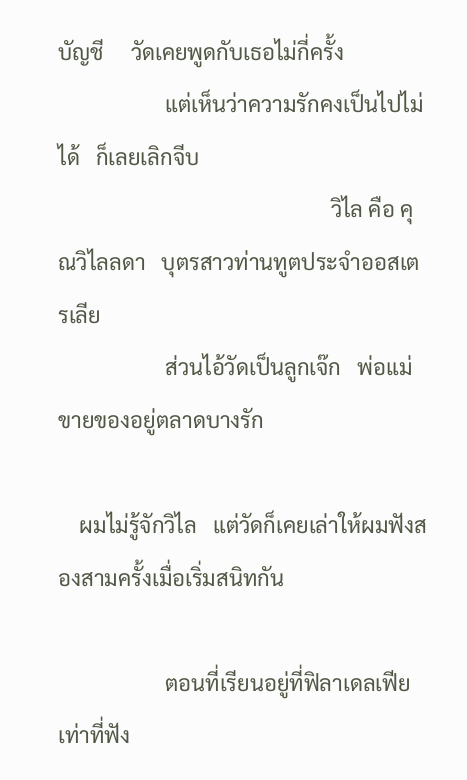บัญชี     วัดเคยพูดกับเธอไม่กี่ครั้ง
                    แต่เห็นว่าความรักคงเป็นไปไม่ได้   ก็เลยเลิกจีบ
                                                   วิไล คือ คุณวิไลลดา   บุตรสาวท่านทูตประจำออสเตรเลีย
                    ส่วนไอ้วัดเป็นลูกเจ๊ก   พ่อแม่ขายของอยู่ตลาดบางรัก

    ผมไม่รู้จักวิไล   แต่วัดก็เคยเล่าให้ผมฟังสองสามครั้งเมื่อเริ่มสนิทกัน

                    ตอนที่เรียนอยู่ที่ฟิลาเดลเฟีย    เท่าที่ฟัง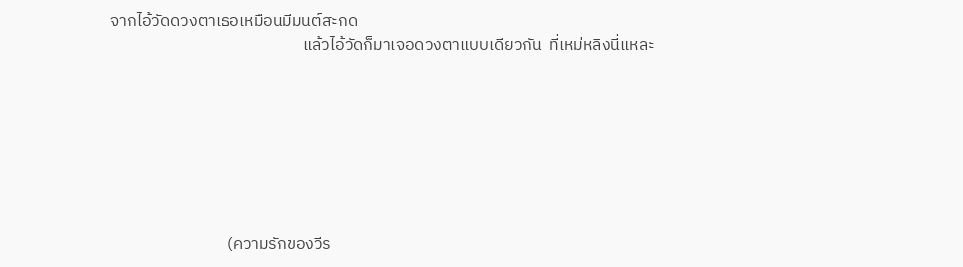จากไอ้วัดดวงตาเธอเหมือนมีมนต์สะกด
                                                   แล้วไอ้วัดก็มาเจอดวงตาแบบเดียวกัน  ที่เหม่หลิงนี่แหละ







                               (ความรักของวีร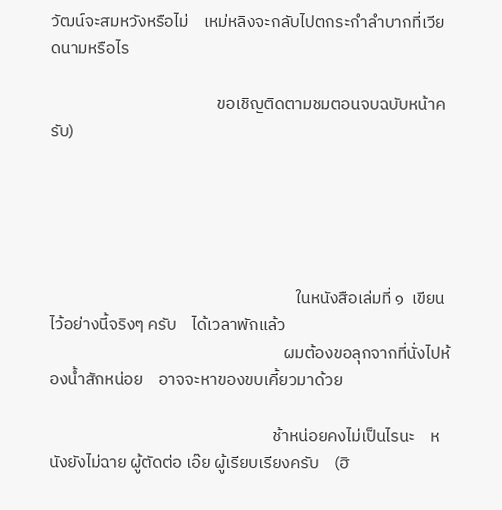วัฒน์จะสมหวังหรือไม่    เหม่หลิงจะกลับไปตกระกำลำบากที่เวียดนามหรือไร

                                            ขอเชิญติดตามชมตอนจบฉบับหน้าครับ)





                                                                 ในหนังสือเล่มที่ ๑  เขียนไว้อย่างนี้จริงๆ ครับ    ได้เวลาพักแล้ว
                                                              ผมต้องขอลุกจากที่นั่งไปห้องน้ำสักหน่อย    อาจจะหาของขบเคี้ยวมาด้วย

                                                           ช้าหน่อยคงไม่เป็นไรนะ    หนังยังไม่ฉาย ผู้ตัดต่อ เอ๊ย ผู้เรียบเรียงครับ    (ฮิ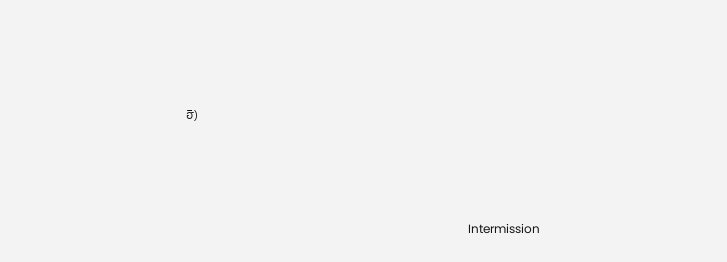ฮิ)






                                                                                              Intermission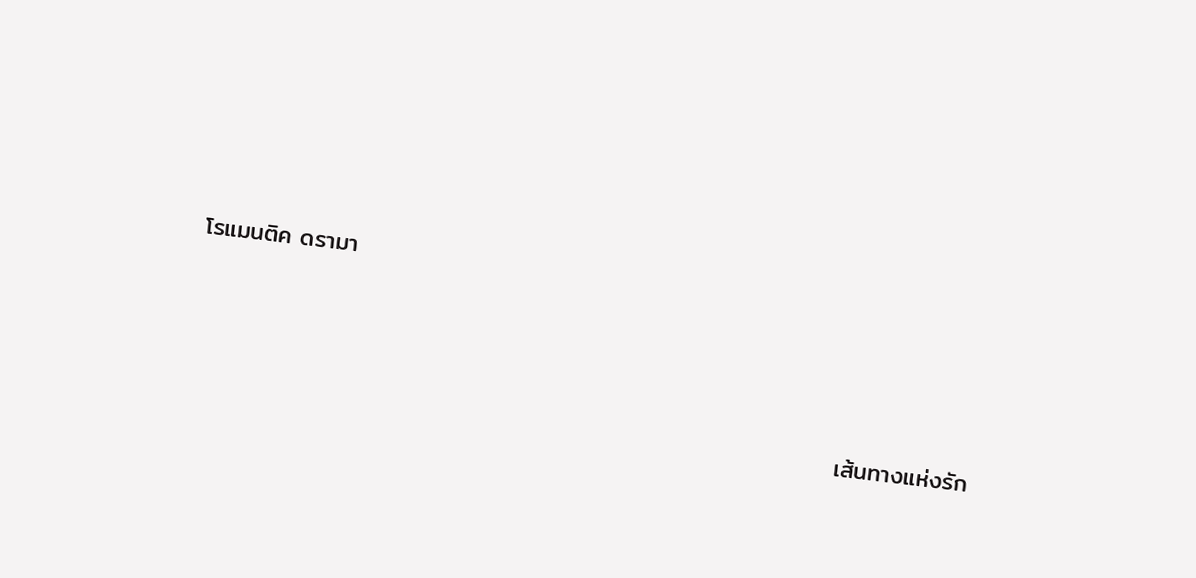โรแมนติค ดรามา



                                                                            เส้นทางแห่งรัก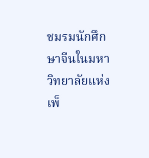ชมรมนักศึกษาจีนในมหาวิทยาลัยแห่งเพ็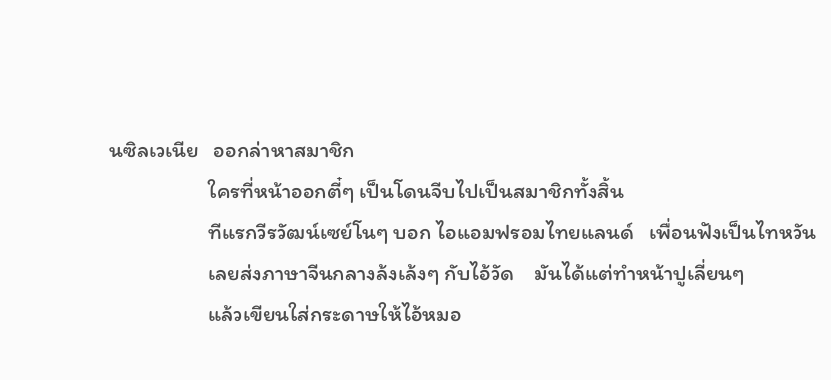นซิลเวเนีย   ออกล่าหาสมาชิก
                    ใครที่หน้าออกตี๋ๆ เป็นโดนจีบไปเป็นสมาชิกทั้งสิ้น
                    ทีแรกวีรวัฒน์เซย์โนๆ บอก ไอแอมฟรอมไทยแลนด์   เพื่อนฟังเป็นไทหวัน
                    เลยส่งภาษาจีนกลางล้งเล้งๆ กับไอ้วัด    มันได้แต่ทำหน้าปูเลี่ยนๆ
                    แล้วเขียนใส่กระดาษให้ไอ้หมอ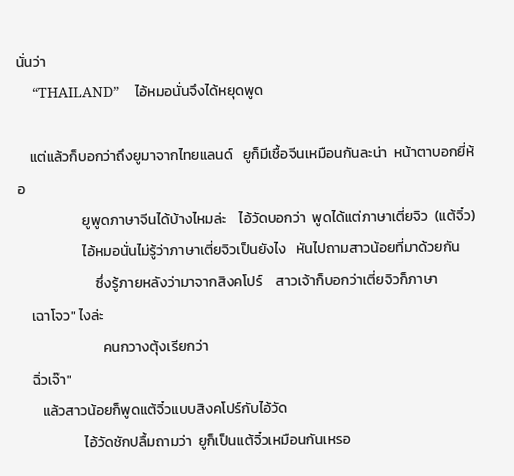นั่นว่า
    “THAILAND”    ไอ้หมอนั่นจึงได้หยุดพูด

    แต่แล้วก็บอกว่าถึงยูมาจากไทยแลนด์   ยูก็มีเชื้อจีนเหมือนกันละน่า  หน้าตาบอกยี่ห้อ
                    ยูพูดภาษาจีนได้บ้างไหมล่ะ    ไอ้วัดบอกว่า  พูดได้แต่ภาษาเตี่ยจิว  (แต้จิ๋ว)
                    ไอ้หมอนั่นไม่รู้ว่าภาษาเตี่ยจิวเป็นยังไง   หันไปถามสาวน้อยที่มาด้วยกัน
                        ซึ่งรู้ภายหลังว่ามาจากสิงคโปร์    สาวเจ้าก็บอกว่าเตี่ยจิวก็ภาษา
    เฉาโจว" ไงล่ะ
                          คนกวางตุ้งเรียกว่า
    ฉิ่วเจ๊า"
       แล้วสาวน้อยก็พูดแต้จิ๋วแบบสิงคโปร์กับไอ้วัด
                    ไอ้วัดชักปลื้มถามว่า  ยูก็เป็นแต้จิ๋วเหมือนกันเหรอ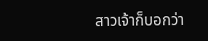สาวเจ้าก็บอกว่า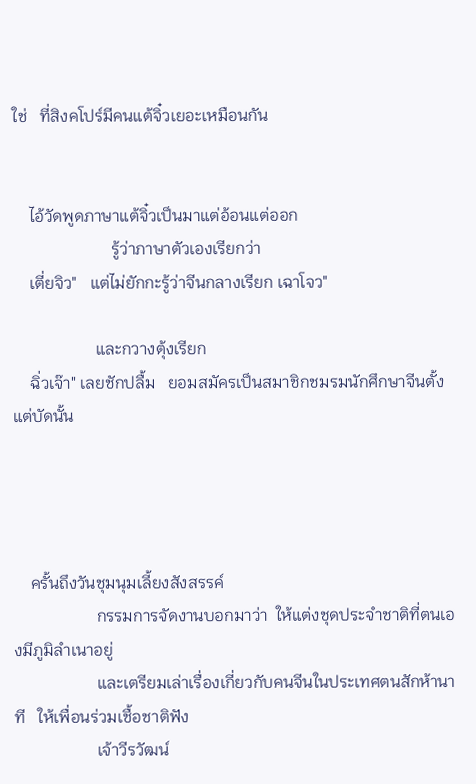ใช่   ที่สิงคโปร์มีคนแต้จิ๋วเยอะเหมือนกัน


    ไอ้วัดพูดภาษาแต้จิ๋วเป็นมาแต่อ้อนแต่ออก
                        รู้ว่าภาษาตัวเองเรียกว่า
    เตี่ยจิว"   แต่ไม่ยักกะรู้ว่าจีนกลางเรียก เฉาโจว"

                    และกวางตุ้งเรียก
    ฉิ่วเจ๊า" เลยชักปลื้ม   ยอมสมัครเป็นสมาชิกชมรมนักศึกษาจีนตั้งแต่บัดนั้น




    ครั้นถึงวันชุมนุมเลี้ยงสังสรรค์
                    กรรมการจัดงานบอกมาว่า  ให้แต่งชุดประจำชาติที่ตนเองมีภูมิลำเนาอยู่
                    และเตรียมเล่าเรื่องเกี่ยวกับคนจีนในประเทศตนสักห้านาที   ให้เพื่อนร่วมเชื้อชาติฟัง
                    เจ้าวีรวัฒน์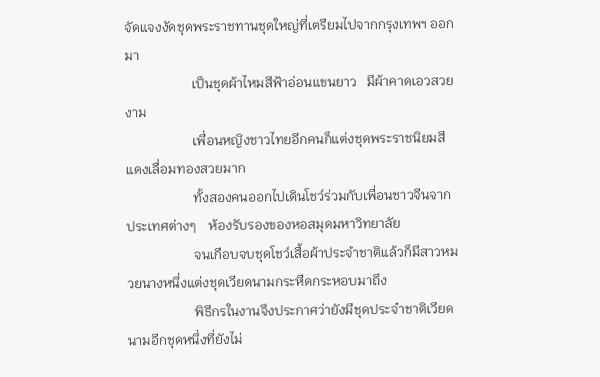จัดแจงงัดชุดพระราชทานชุดใหญ่ที่เตรียมไปจากกรุงเทพฯ ออกมา
                    เป็นชุดผ้าไหมสีฟ้าอ่อนแขนยาว   มีผ้าคาดเอวสวยงาม
                    เพื่อนหญิงชาวไทยอีกคนก็แต่งชุดพระราชนิยมสีแดงเลื่อมทองสวยมาก
                    ทั้งสองคนออกไปเดินโชว์ร่วมกับเพื่อนชาวจีนจากประเทศต่างๆ    ห้องรับรองของหอสมุดมหาวิทยาลัย
                    จนเกือบจบชุดโชว์เสื้อผ้าประจำชาติแล้วก็มีสาวหมวยนางหนึ่งแต่งชุดเวียดนามกระหืดกระหอบมาถึง
                    พิธีกรในงานจึงประกาศว่ายังมีชุดประจำชาติเวียดนามอีกชุดหนึ่งที่ยังไม่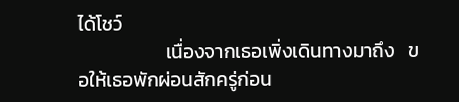ได้โชว์
                    เนื่องจากเธอเพิ่งเดินทางมาถึง   ขอให้เธอพักผ่อนสักครู่ก่อน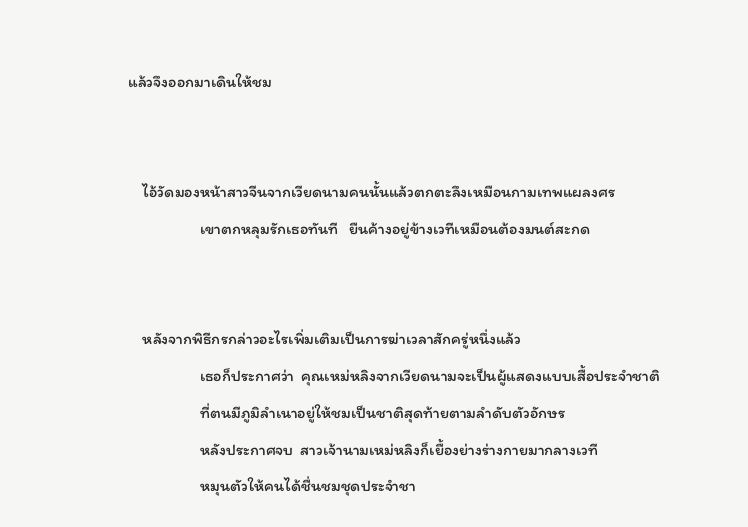แล้วจึงออกมาเดินให้ชม


    ไอ้วัดมองหน้าสาวจีนจากเวียดนามคนนั้นแล้วตกตะลึงเหมือนกามเทพแผลงศร
                    เขาตกหลุมรักเธอทันที   ยืนค้างอยู่ข้างเวทีเหมือนต้องมนต์สะกด


    หลังจากพิธีกรกล่าวอะไรเพิ่มเติมเป็นการฆ่าเวลาสักครู่หนึ่งแล้ว
                    เธอก็ประกาศว่า  คุณเหม่หลิงจากเวียดนามจะเป็นผู้แสดงแบบเสื้อประจำชาติ
                    ที่ตนมีภูมิลำเนาอยู่ให้ชมเป็นชาติสุดท้ายตามลำดับตัวอักษร
                    หลังประกาศจบ  สาวเจ้านามเหม่หลิงก็เยื้องย่างร่างกายมากลางเวที
                    หมุนตัวให้คนได้ชื่นชมชุดประจำชา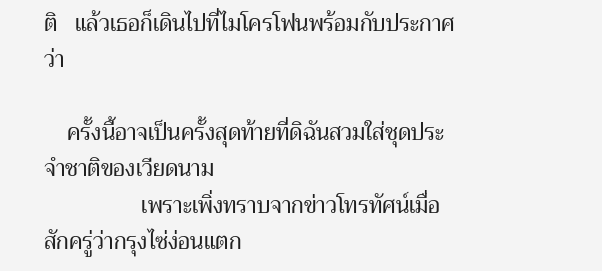ติ   แล้วเธอก็เดินไปที่ไมโครโฟนพร้อมกับประกาศว่า

    ครั้งนี้อาจเป็นครั้งสุดท้ายที่ดิฉันสวมใส่ชุดประจำชาติของเวียดนาม
                 เพราะเพิ่งทราบจากข่าวโทรทัศน์เมื่อสักครู่ว่ากรุงไซ่ง่อนแตก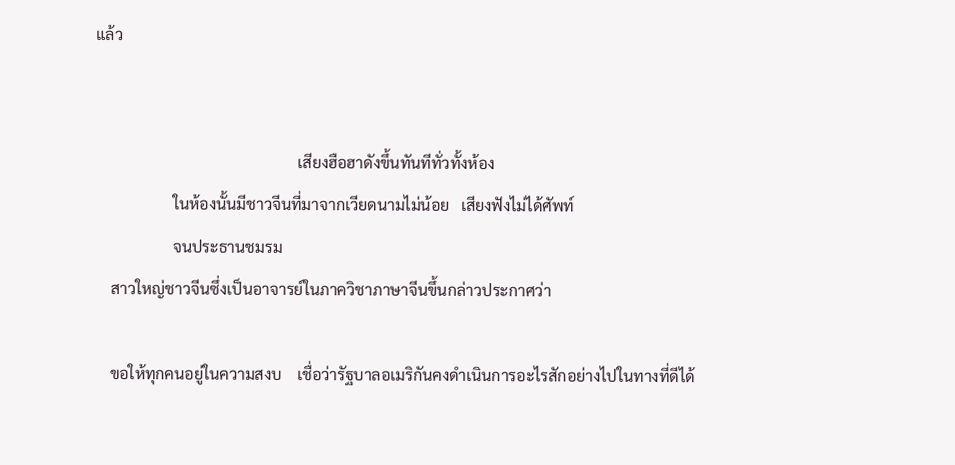แล้ว


                                                    เสียงฮือฮาดังขึ้นทันทีทั่วทั้งห้อง
                    ในห้องนั้นมีชาวจีนที่มาจากเวียดนามไม่น้อย   เสียงฟังไม่ได้ศัพท์
                    จนประธานชมรม
    สาวใหญ่ชาวจีนซึ่งเป็นอาจารย์ในภาควิชาภาษาจีนขึ้นกล่าวประกาศว่า

    ขอให้ทุกคนอยู่ในความสงบ    เชื่อว่ารัฐบาลอเมริกันคงดำเนินการอะไรสักอย่างไปในทางที่ดีได้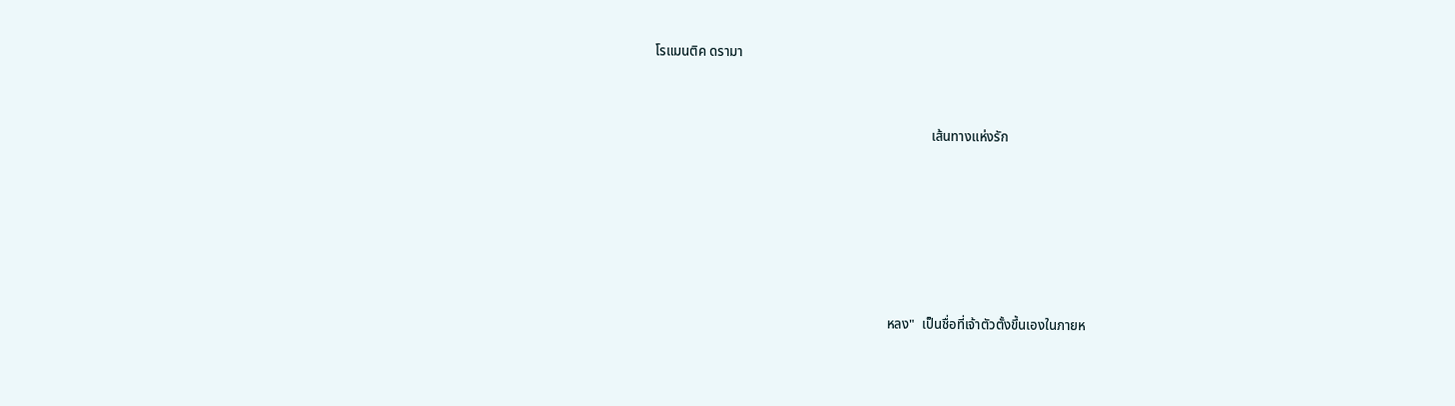โรแมนติค ดรามา



                                                                                  เส้นทางแห่งรัก








                                                                     หลง"  เป็นชื่อที่เจ้าตัวตั้งขึ้นเองในภายห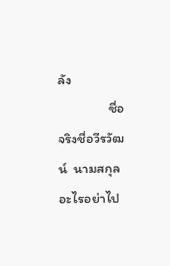ลัง
                ชื่อจริงชื่อวีรวัฒน์  นามสกุลอะไรอย่าไป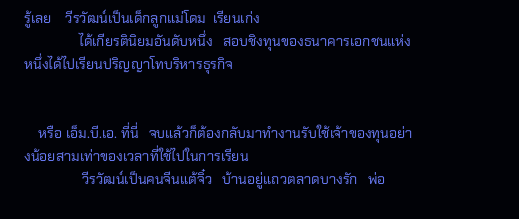รู้เลย    วีรวัฒน์เป็นเด็กลูกแม่โดม  เรียนเก่ง
                ได้เกียรตินิยมอันดับหนึ่ง   สอบชิงทุนของธนาคารเอกชนแห่งหนึ่งได้ไปเรียนปริญญาโทบริหารธุรกิจ


    หรือ เอ็ม.บี.เอ. ที่นี่   จบแล้วก็ต้องกลับมาทำงานรับใช้เจ้าของทุนอย่างน้อยสามเท่าของเวลาที่ใช้ไปในการเรียน
                 วีรวัฒน์เป็นคนจีนแต้จิ๋ว   บ้านอยู่แถวตลาดบางรัก   พ่อ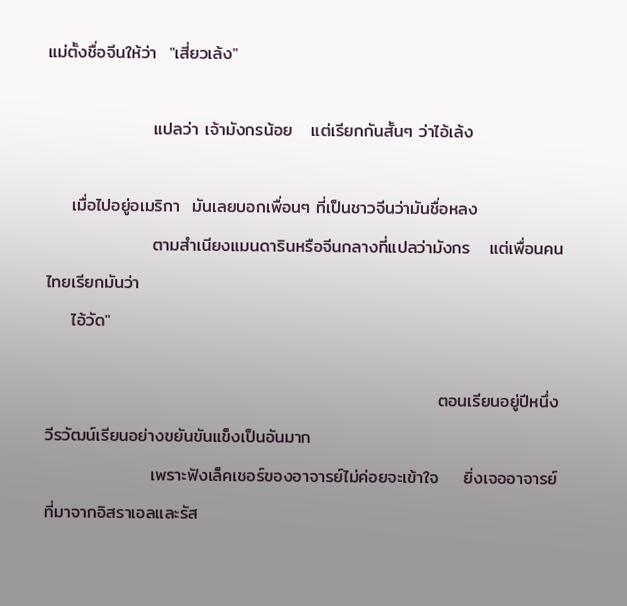แม่ตั้งชื่อจีนให้ว่า  "เสี่ยวเล้ง"

                 แปลว่า เจ้ามังกรน้อย   แต่เรียกกันสั้นๆ ว่าไอ้เล้ง

    เมื่อไปอยู่อเมริกา  มันเลยบอกเพื่อนๆ ที่เป็นชาวจีนว่ามันชื่อหลง
                 ตามสำเนียงแมนดารินหรือจีนกลางที่แปลว่ามังกร   แต่เพื่อนคนไทยเรียกมันว่า
    ไอ้วัด"

                                                               ตอนเรียนอยู่ปีหนึ่ง   วีรวัฒน์เรียนอย่างขยันขันแข็งเป็นอันมาก
                 เพราะฟังเล็คเชอร์ของอาจารย์ไม่ค่อยจะเข้าใจ    ยิ่งเจออาจารย์ที่มาจากอิสราเอลและรัส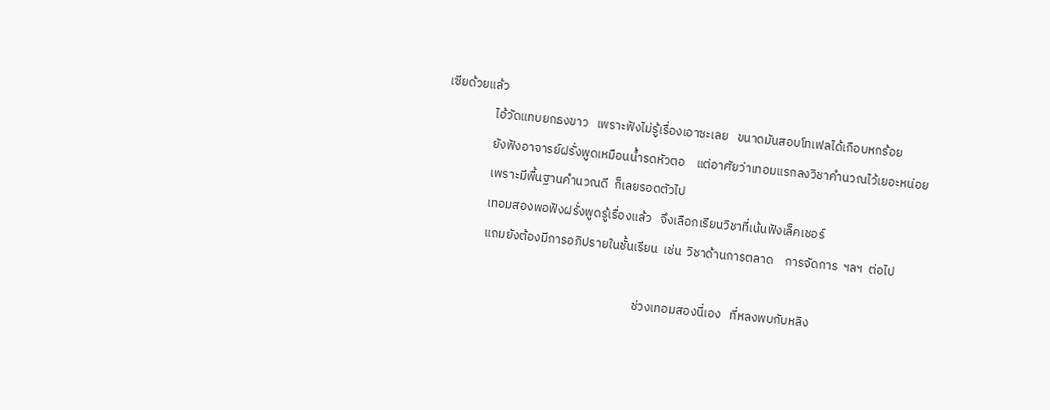เซียด้วยแล้ว
                 ไอ้วัดแทบยกธงขาว   เพราะฟังไม่รู้เรื่องเอาซะเลย   ขนาดมันสอบโทเฟลได้เกือบหกร้อย
                 ยังฟังอาจารย์ฝรั่งพูดเหมือนน้ำรดหัวตอ    แต่อาศัยว่าเทอมแรกลงวิชาคำนวณไว้เยอะหน่อย
                 เพราะมีพื้นฐานคำนวณดี  ก็เลยรอดตัวไป
                 เทอมสองพอฟังฝรั่งพูดรู้เรื่องแล้ว   จึงเลือกเรียนวิชาที่เน้นฟังเล็คเชอร์
                 แถมยังต้องมีการอภิปรายในชั้นเรียน  เช่น  วิชาด้านการตลาด    การจัดการ  ฯลฯ  ต่อไป

                                                                       ช่วงเทอมสองนี่เอง   ที่หลงพบกับหลิง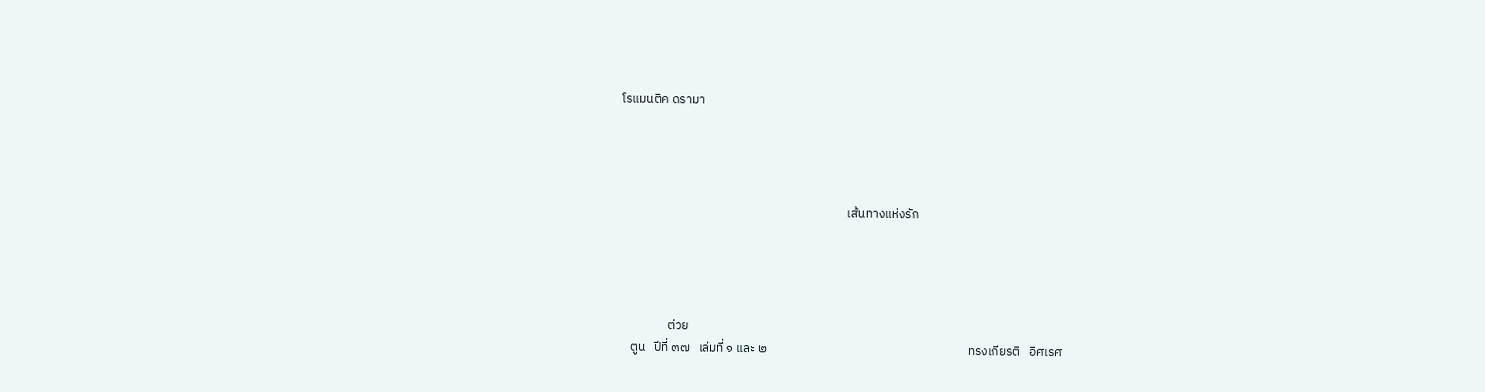โรแมนติค ดรามา




                                                                                เส้นทางแห่งรัก




                 ต่วย
    ตูน   ปีที่ ๓๗   เล่มที่ ๑ และ ๒                                                                       ทรงเกียรติ   อิศเรศ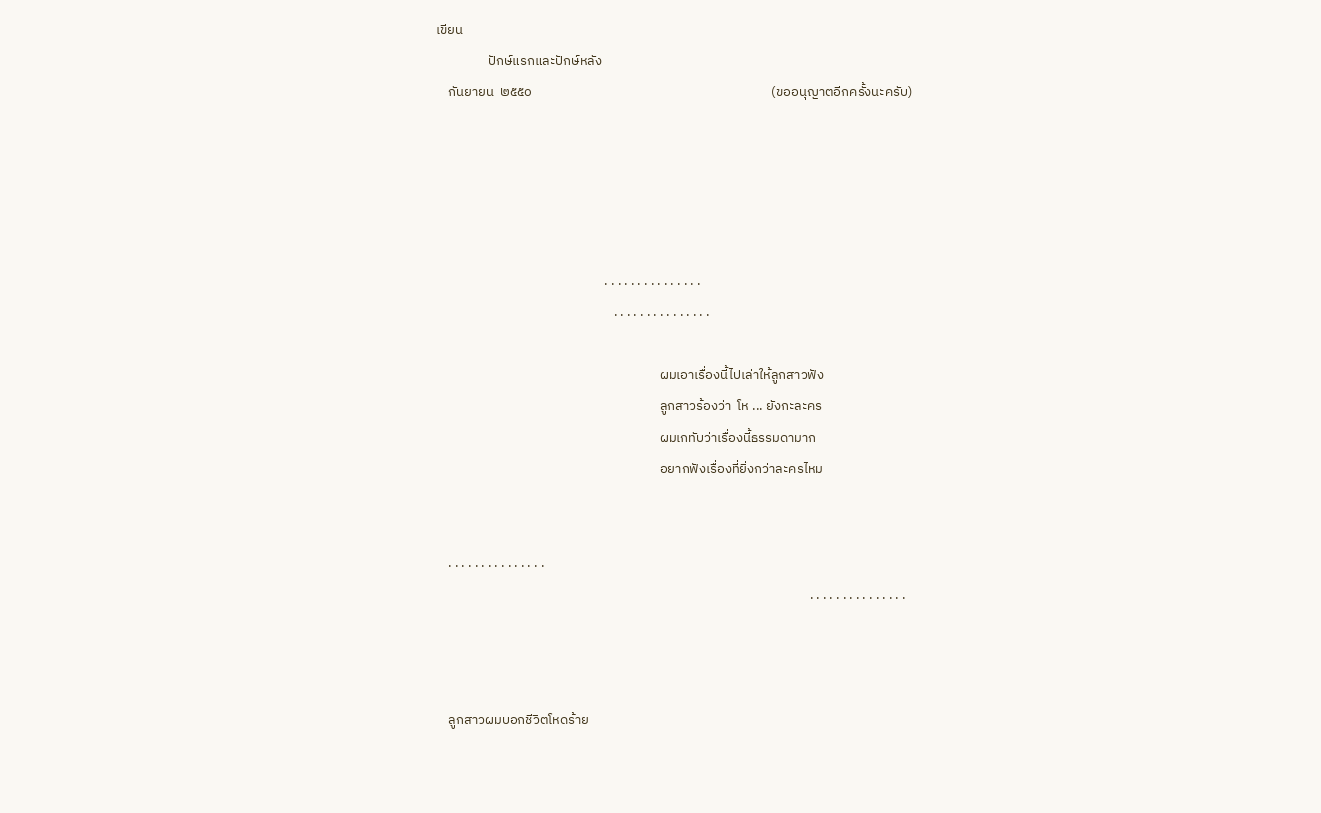เขียน
                 ปักษ์แรกและปักษ์หลัง
    กันยายน  ๒๕๕๐                                                                              (ขออนุญาตอีกครั้งนะครับ)





                                                       . . . . . . . . . . . . . . .
                                                          . . . . . . . . . . . . . . .

                                                                         ผมเอาเรื่องนี้ไปเล่าให้ลูกสาวฟัง
                                                                         ลูกสาวร้องว่า  โห ... ยังกะละคร
                                                                         ผมเกทับว่าเรื่องนี้ธรรมดามาก
                                                                         อยากฟังเรื่องที่ยิ่งกว่าละครไหม


    . . . . . . . . . . . . . . .
                                                                                                                          . . . . . . . . . . . . . . .



    ลูกสาวผมบอกชีวิตโหดร้าย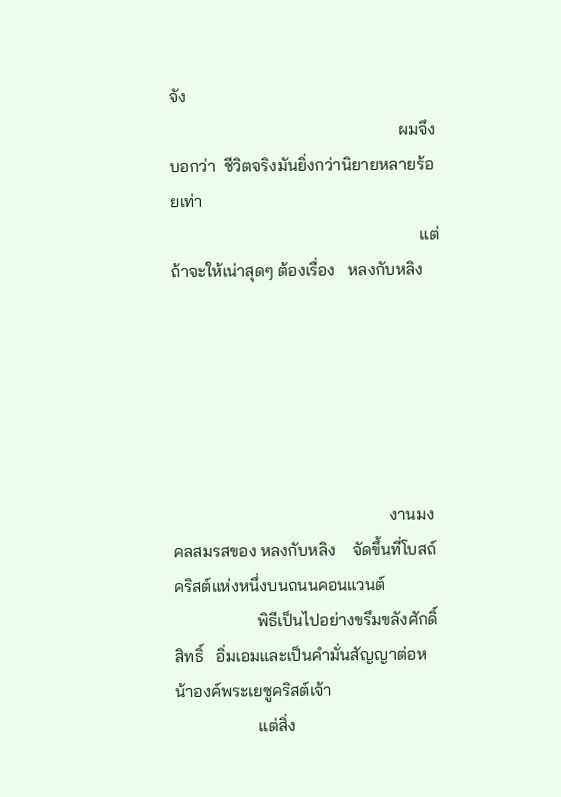จัง
                                                       ผมจึงบอกว่า  ชีวิตจริงมันยิ่งกว่านิยายหลายร้อยเท่า
                                                            แต่ถ้าจะให้เน่าสุดๆ ต้องเรื่อง   หลงกับหลิง






                                                    งานมงคลสมรสของ หลงกับหลิง    จัดขึ้นที่โบสถ์คริสต์แห่งหนึ่งบนถนนคอนแวนต์
                    พิธีเป็นไปอย่างขรึมขลังศักดิ์สิทธิ์   อิ่มเอมและเป็นคำมั่นสัญญาต่อหน้าองค์พระเยซูคริสต์เจ้า
                    แต่สิ่ง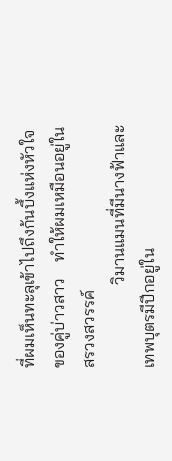ที่ผมเห็นทะลุเข้าไปถึงก้นบึ้งแห่งหัวใจของคู่บ่าวสาว    ทำให้ผมเหมือนอยู่ในสรวงสวรรค์
                    วิมานแมนที่มีนางฟ้าและเทพบุตรมีปีกอยู่ใน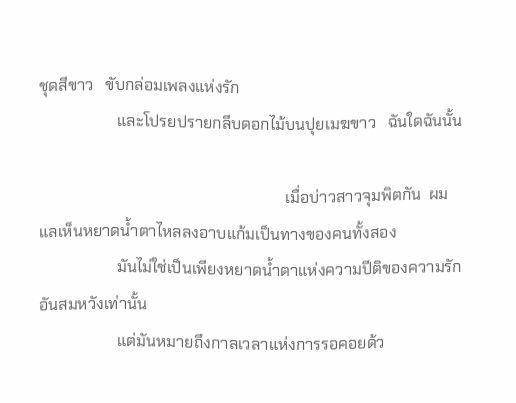ชุดสีขาว   ขับกล่อมเพลงแห่งรัก
                    และโปรยปรายกลีบดอกไม้บนปุยเมฆขาว   ฉันใดฉันนั้น

                                                               เมื่อบ่าวสาวจุมพิตกัน  ผมแลเห็นหยาดน้ำตาไหลลงอาบแก้มเป็นทางของคนทั้งสอง
                    มันไม่ใช่เป็นเพียงหยาดน้ำตาแห่งความปีติของความรักอันสมหวังเท่านั้น
                    แต่มันหมายถึงกาลเวลาแห่งการรอคอยด้ว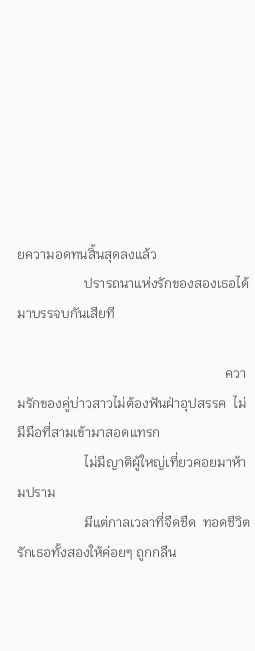ยความอดทนสิ้นสุดลงแล้ว
                    ปรารถนาแห่งรักของสองเธอได้มาบรรจบกันเสียที

                                                              ความรักของคู่บ่าวสาวไม่ต้องฟันฝ่าอุปสรรค  ไม่มีมือที่สามเข้ามาสอดแทรก
                    ไม่มีญาติผู้ใหญ่เที่ยวคอยมาห้ามปราม
                    มีแต่กาลเวลาที่จืดชืด  ทอดชีวิตรักเธอทั้งสองให้ค่อยๆ ถูกกลืน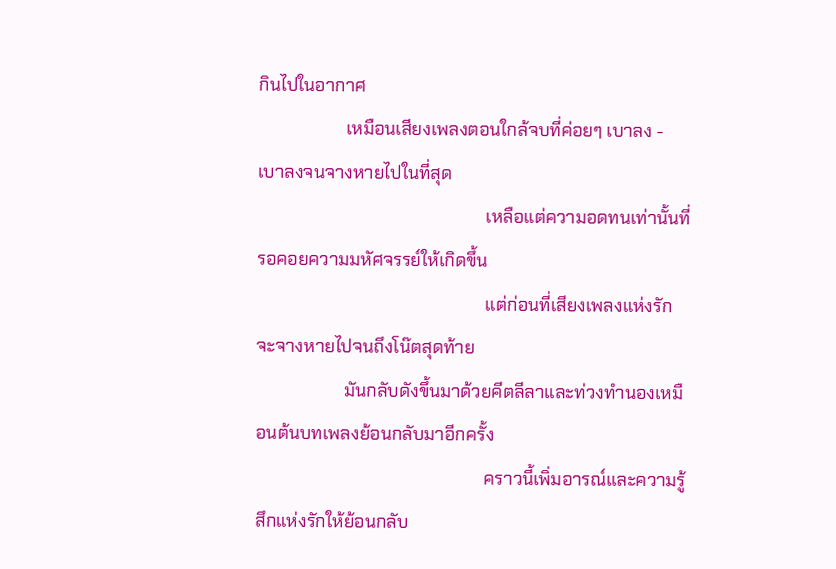กินไปในอากาศ
                    เหมือนเสียงเพลงตอนใกล้จบที่ค่อยๆ เบาลง - เบาลงจนจางหายไปในที่สุด
                                                    เหลือแต่ความอดทนเท่านั้นที่รอคอยความมหัศจรรย์ให้เกิดขึ้น
                                                    แต่ก่อนที่เสียงเพลงแห่งรักจะจางหายไปจนถึงโน๊ตสุดท้าย
                    มันกลับดังขึ้นมาด้วยคีตลีลาและท่วงทำนองเหมือนต้นบทเพลงย้อนกลับมาอีกครั้ง
                                                    คราวนี้เพิ่มอารณ์และความรู้สึกแห่งรักให้ย้อนกลับ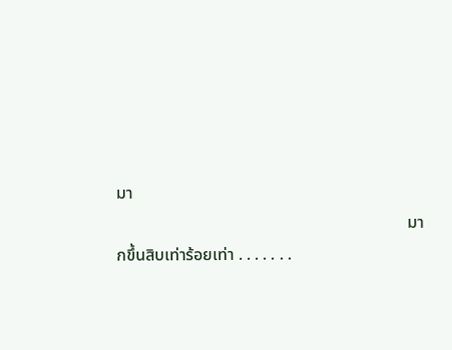มา
                                                                      มากขึ้นสิบเท่าร้อยเท่า . . . . . . .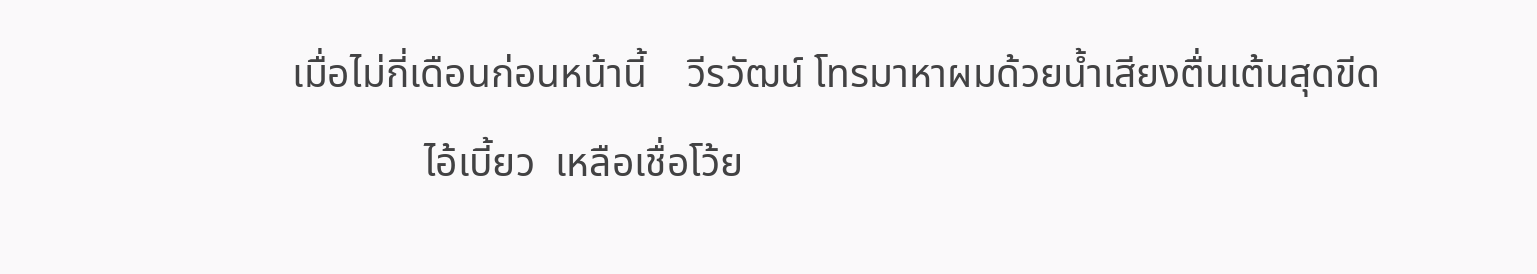เมื่อไม่กี่เดือนก่อนหน้านี้    วีรวัฒน์ โทรมาหาผมด้วยน้ำเสียงตื่นเต้นสุดขีด
             ไอ้เบี้ยว  เหลือเชื่อโว้ย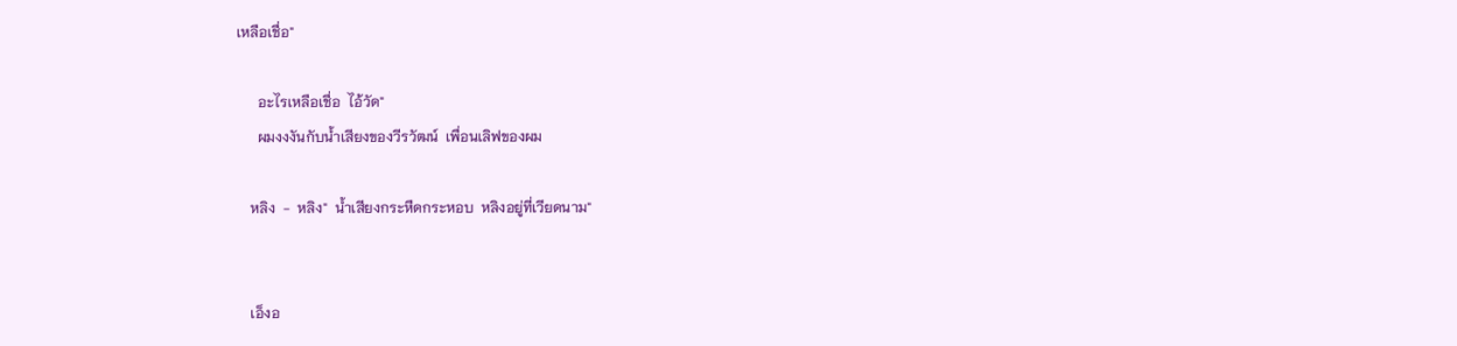เหลือเชื่อ"

      อะไรเหลือเชื่อ  ไอ้วัด"
      ผมงงงันกับน้ำเสียงของวีรวัฒน์  เพื่อนเลิฟของผม

    หลิง  -  หลิง"  น้ำเสียงกระหืดกระหอบ  หลิงอยู่ที่เวียดนาม"


    เอ็งอ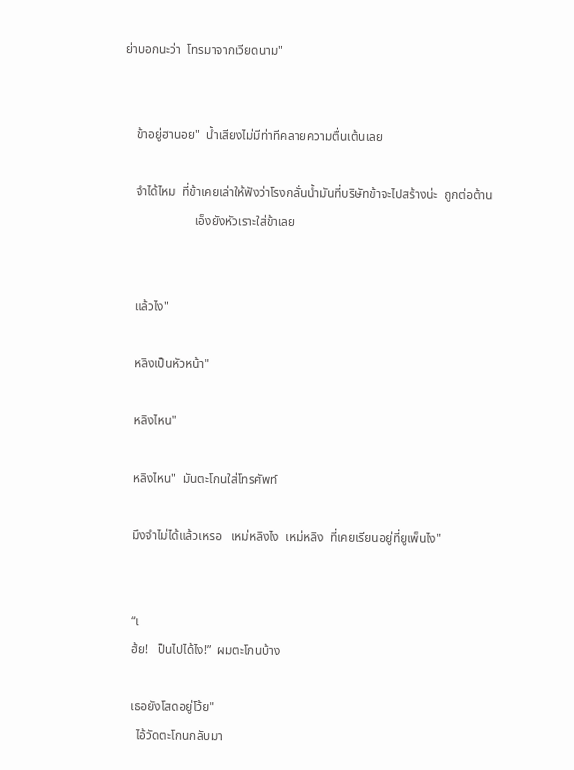ย่าบอกนะว่า  โทรมาจากเวียดนาม"


    ข้าอยู่ฮานอย"  น้ำเสียงไม่มีท่าทีคลายความตื่นเต้นเลย

    จำได้ไหม  ที่ข้าเคยเล่าให้ฟังว่าโรงกลั่นน้ำมันที่บริษัทข้าจะไปสร้างน่ะ  ถูกต่อต้าน
                       เอ็งยังหัวเราะใส่ข้าเลย


    แล้วไง"

    หลิงเป็นหัวหน้า"

    หลิงไหน"

    หลิงไหน"  มันตะโกนใส่โทรศัพท์

    มึงจำไม่ได้แล้วเหรอ   เหม่หลิงไง  เหม่หลิง  ที่เคยเรียนอยู่ที่ยูเพ็นไง"


    “เ
    ฮ้ย!   ป็นไปได้ไง!”  ผมตะโกนบ้าง

    เธอยังโสดอยู่โว้ย"
      ไอ้วัดตะโกนกลับมา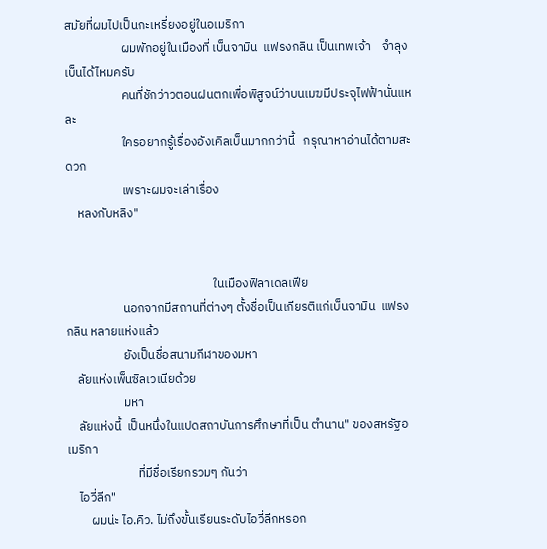สมัยที่ผมไปเป็นกะเหรี่ยงอยู่ในอเมริกา
                    ผมพักอยู่ในเมืองที่ เบ็นจามิน  แฟรงกลิน เป็นเทพเจ้า    จำลุงเบ็นได้ไหมครับ
                    คนที่ชักว่าวตอนฝนตกเพื่อพิสูจน์ว่าบนเมฆมีประจุไฟฟ้านั่นแหละ
                    ใครอยากรู้เรื่องอังเคิลเบ็นมากกว่านี้   กรุณาหาอ่านได้ตามสะดวก
                    เพราะผมจะเล่าเรื่อง
    หลงกับหลิง"


                                                    ในเมืองฟิลาเดลเฟีย
                    นอกจากมีสถานที่ต่างๆ ตั้งชื่อเป็นเกียรติแก่เบ็นจามิน  แฟรงกลิน หลายแห่งแล้ว
                    ยังเป็นชื่อสนามกีฬาของมหา
    ลัยแห่งเพ็นซิลเวเนียด้วย
                    มหา
    ลัยแห่งนี้  เป็นหนึ่งในแปดสถาบันการศึกษาที่เป็น ตำนาน" ของสหรัฐอเมริกา
                         ที่มีชื่อเรียกรวมๆ กันว่า
    ไอวี่ลีก"
        ผมน่ะ ไอ.คิว. ไม่ถึงขั้นเรียนระดับไอวี่ลีกหรอก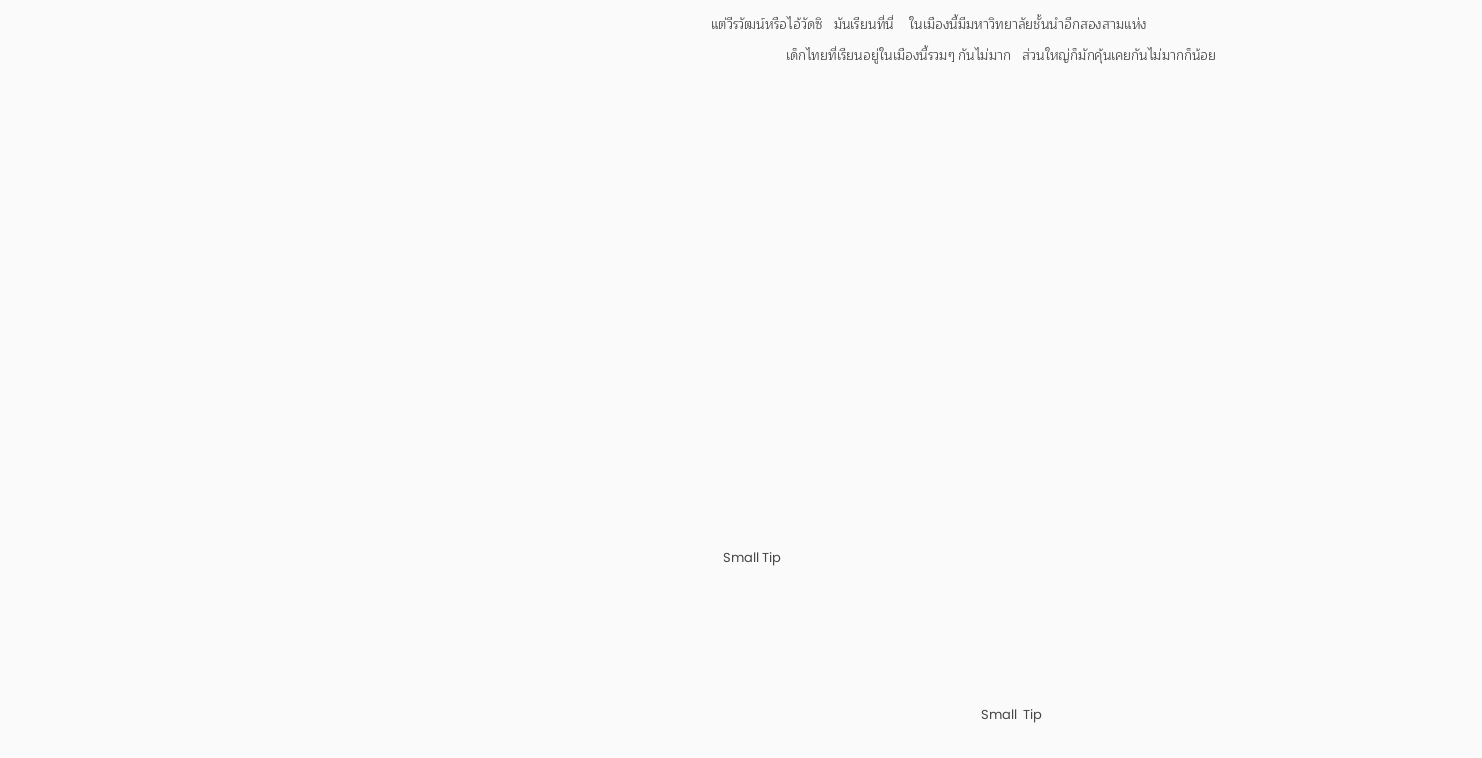แต่วีรวัฒน์หรือไอ้วัดซิ   มันเรียนที่นี่    ในเมืองนี้มีมหาวิทยาลัยชั้นนำอีกสองสามแห่ง
                    เด็กไทยที่เรียนอยู่ในเมืองนี้รวมๆ กันไม่มาก   ส่วนใหญ่ก็มักคุ้นเคยกันไม่มากก็น้อย















    Small Tip




                                                                                          Small  Tip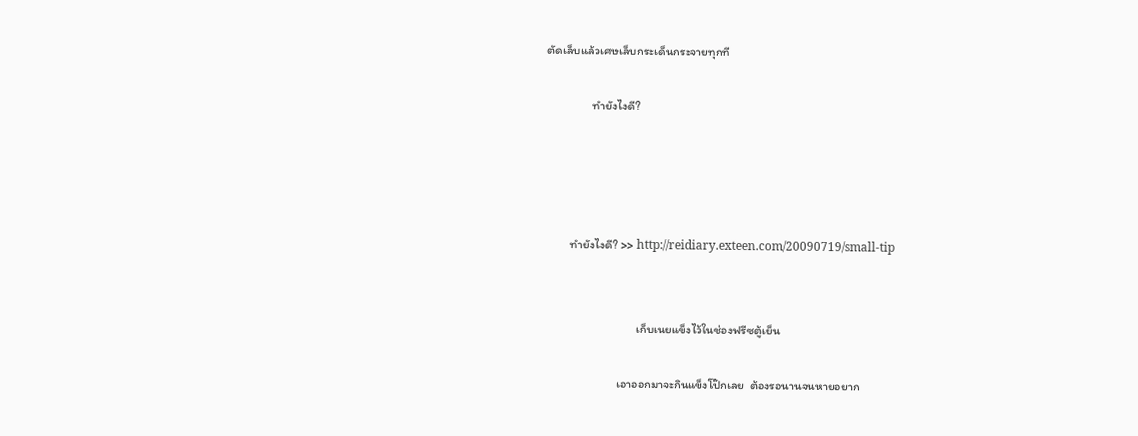ตัดเล็บแล้วเศษเล็บกระเด็นกระจายทุกที

                 ทำยังไงดี?




         ทำยังไงดี? >> http://reidiary.exteen.com/20090719/small-tip


                                  เก็บเนยแข็งไว้ในช่องฟรีซตู้เย็น

                           เอาออกมาจะกินแข็งโป๊กเลย  ต้องรอนานจนหายอยาก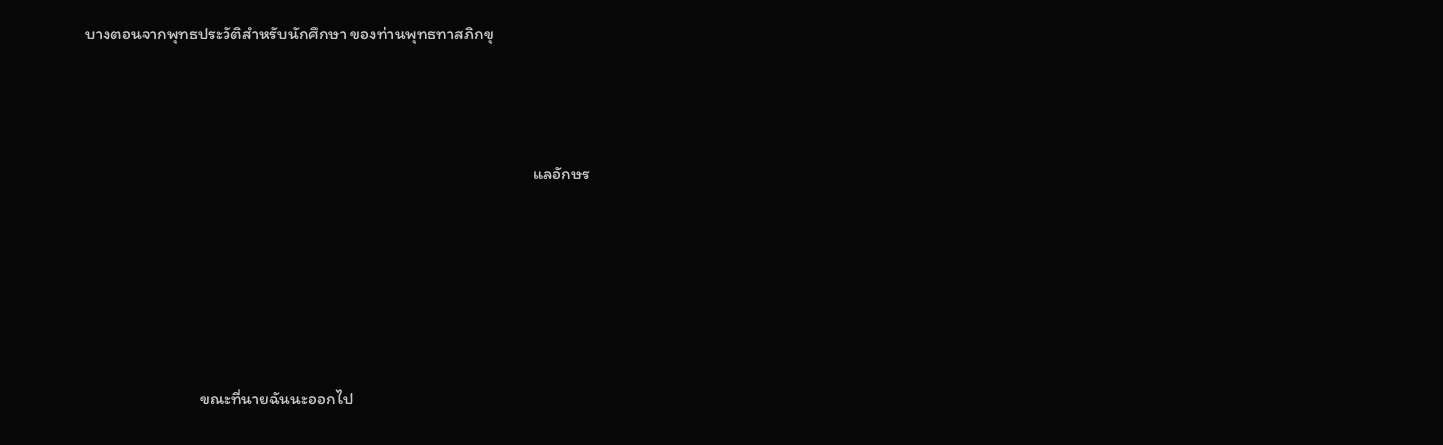บางตอนจากพุทธประวัติสำหรับนักศึกษา ของท่านพุทธทาสภิกขุ




                                                                                                                     แลอักษร







                              ขณะที่นายฉันนะออกไป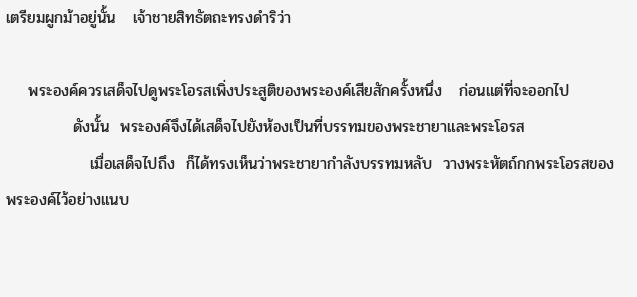เตรียมผูกม้าอยู่นั้น   เจ้าชายสิทธัตถะทรงดำริว่า

    พระองค์ควรเสด็จไปดูพระโอรสเพิ่งประสูติของพระองค์เสียสักครั้งหนึ่ง   ก่อนแต่ที่จะออกไป
            ดังนั้น  พระองค์จึงได้เสด็จไปยังห้องเป็นที่บรรทมของพระชายาและพระโอรส
               เมื่อเสด็จไปถึง  ก็ได้ทรงเห็นว่าพระชายากำลังบรรทมหลับ  วางพระหัตถ์กกพระโอรสของพระองค์ไว้อย่างแนบ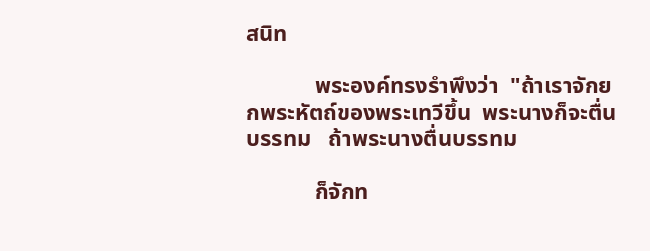สนิท

            พระองค์ทรงรำพึงว่า  "ถ้าเราจักยกพระหัตถ์ของพระเทวีขึ้น  พระนางก็จะตื่นบรรทม   ถ้าพระนางตื่นบรรทม

            ก็จักท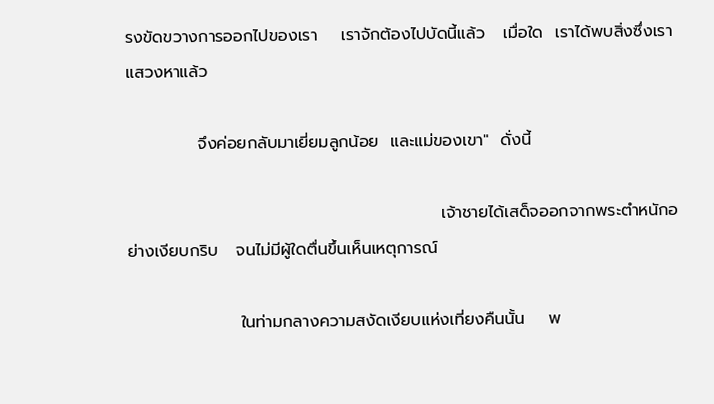รงขัดขวางการออกไปของเรา    เราจักต้องไปบัดนี้แล้ว   เมื่อใด  เราได้พบสิ่งซึ่งเราแสวงหาแล้ว

            จึงค่อยกลับมาเยี่ยมลูกน้อย  และแม่ของเขา"  ดั่งนี้

                                                     เจ้าชายได้เสด็จออกจากพระตำหนักอย่างเงียบกริบ   จนไม่มีผู้ใดตื่นขึ้นเห็นเหตุการณ์

                   ในท่ามกลางความสงัดเงียบแห่งเที่ยงคืนนั้น    พ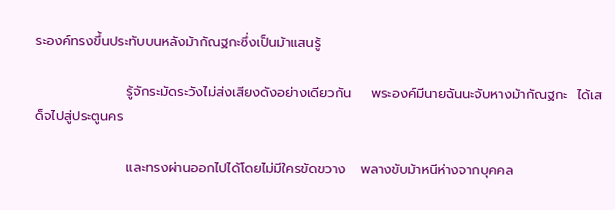ระองค์ทรงขึ้นประทับบนหลังม้ากัณฐกะซึ่งเป็นม้าแสนรู้

                   รู้จักระมัดระวังไม่ส่งเสียงดังอย่างเดียวกัน    พระองค์มีนายฉันนะจับหางม้ากัณฐกะ  ได้เสด็จไปสู่ประตูนคร

                   และทรงผ่านออกไปได้โดยไม่มีใครขัดขวาง   พลางขับม้าหนีห่างจากบุคคล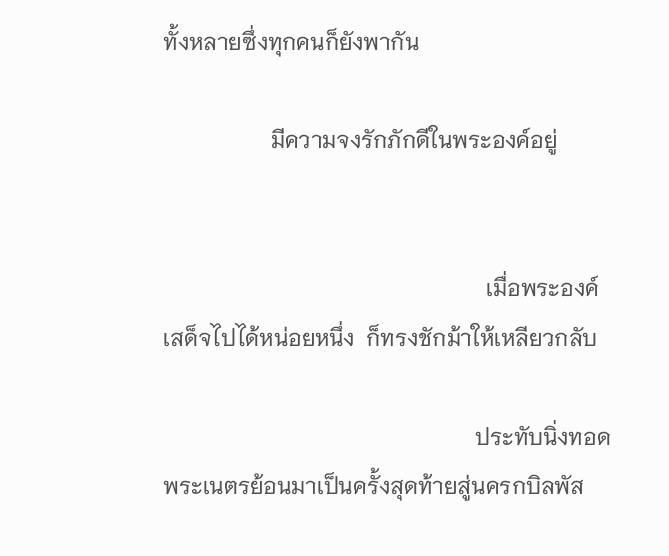ทั้งหลายซึ่งทุกคนก็ยังพากัน

                   มีความจงรักภักดีในพระองค์อยู่


                                                         เมื่อพระองค์เสด็จไปได้หน่อยหนึ่ง  ก็ทรงชักม้าให้เหลียวกลับ

                                                       ประทับนิ่งทอดพระเนตรย้อนมาเป็นครั้งสุดท้ายสู่นครกบิลพัส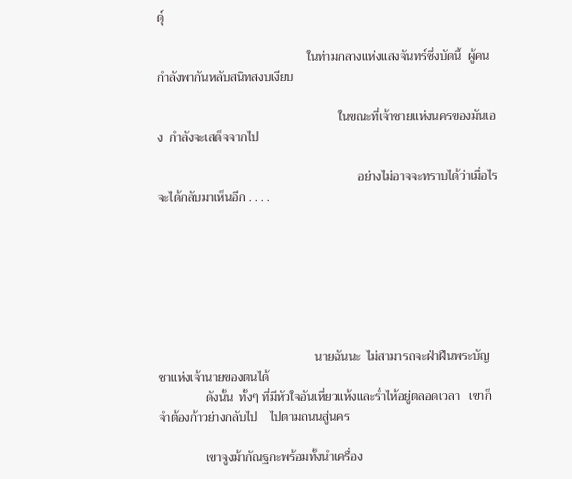ดุ์

                                                ในท่ามกลางแห่งแสงจันทร์ซึ่งบัดนี้  ผู้คนกำลังพากันหลับสนิทสงบเงียบ

                                                          ในขณะที่เจ้าชายแห่งนครของมันเอง  กำลังจะเสด็จจากไป

                                                                อย่างไม่อาจจะทราบได้ว่าเมื่อไร  จะได้กลับมาเห็นอีก . . . .







                                                  นายฉันนะ  ไม่สามารถจะฝ่าฝืนพระบัญชาแห่งเจ้านายของตนได้
               ดังนั้น  ทั้งๆ ที่มีหัวใจอันเหี่ยวแห้งและร่ำไห้อยู่ตลอดเวลา   เขาก็จำต้องก้าวย่างกลับไป    ไปตามถนนสู่นคร

               เขาจูงม้ากัณฐกะพร้อมทั้งนำเครื่อง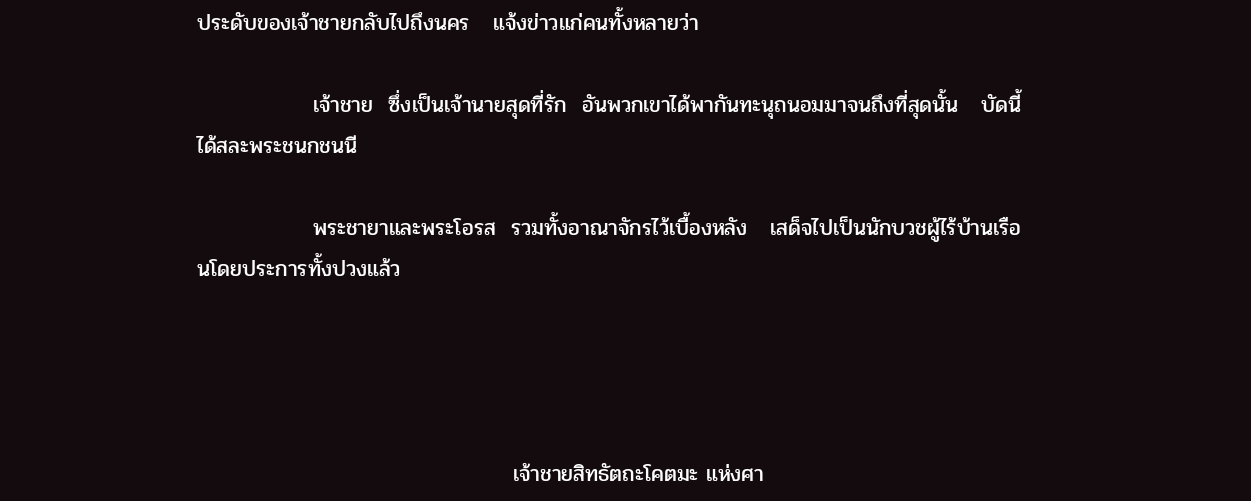ประดับของเจ้าชายกลับไปถึงนคร   แจ้งข่าวแก่คนทั้งหลายว่า

               เจ้าชาย  ซึ่งเป็นเจ้านายสุดที่รัก  อันพวกเขาได้พากันทะนุถนอมมาจนถึงที่สุดนั้น   บัดนี้  ได้สละพระชนกชนนี

               พระชายาและพระโอรส  รวมทั้งอาณาจักรไว้เบื้องหลัง   เสด็จไปเป็นนักบวชผู้ไร้บ้านเรือนโดยประการทั้งปวงแล้ว




                                         เจ้าชายสิทธัตถะโคตมะ แห่งศา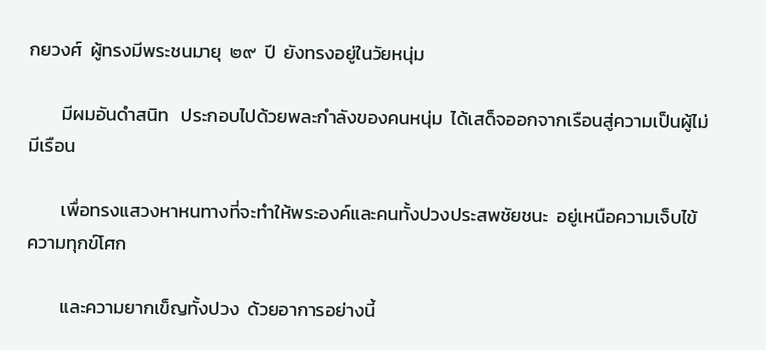กยวงศ์  ผู้ทรงมีพระชนมายุ  ๒๙  ปี  ยังทรงอยู่ในวัยหนุ่ม

        มีผมอันดำสนิท   ประกอบไปด้วยพละกำลังของคนหนุ่ม  ได้เสด็จออกจากเรือนสู่ความเป็นผู้ไม่มีเรือน

        เพื่อทรงแสวงหาหนทางที่จะทำให้พระองค์และคนทั้งปวงประสพชัยชนะ  อยู่เหนือความเจ็บไข้  ความทุกข์โศก

        และความยากเข็ญทั้งปวง  ด้วยอาการอย่างนี้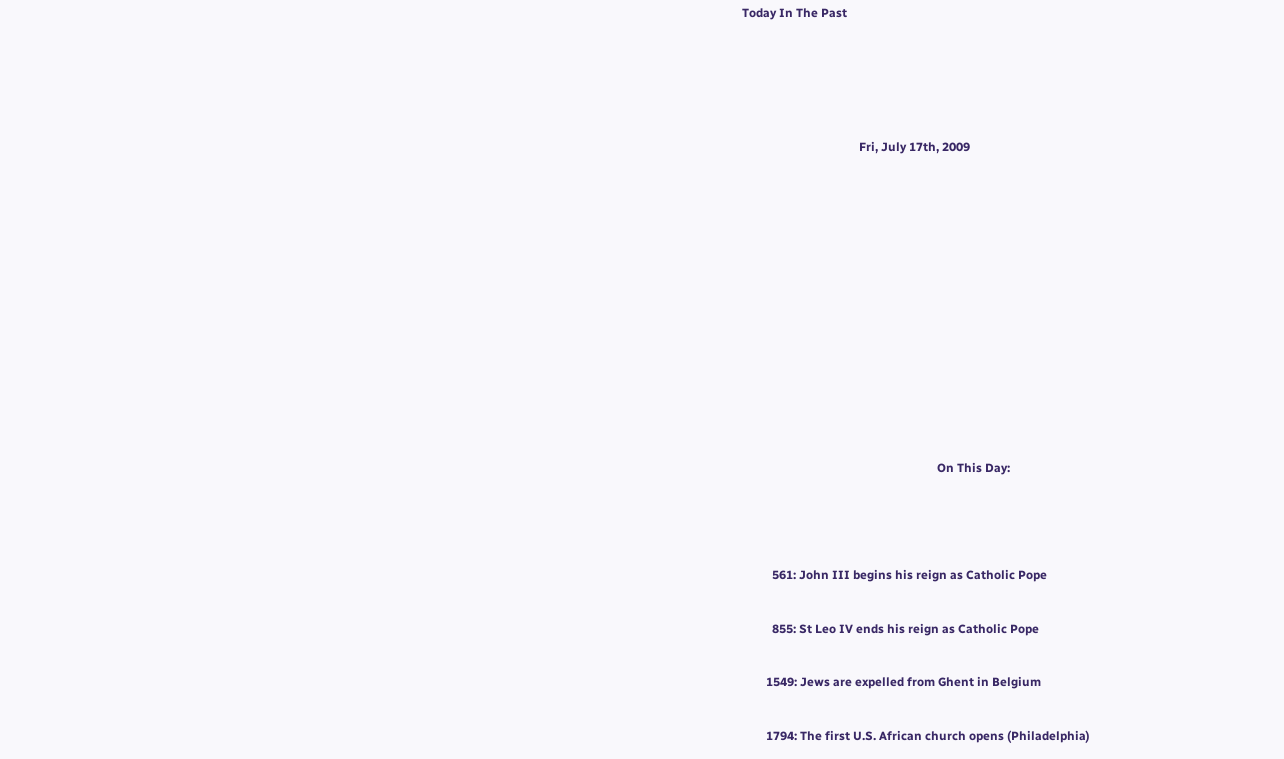Today In The Past




                                       Fri, July 17th, 2009











                                                                 On This Day:



          561: John III begins his reign as Catholic Pope

          855: St Leo IV ends his reign as Catholic Pope

        1549: Jews are expelled from Ghent in Belgium

        1794: The first U.S. African church opens (Philadelphia)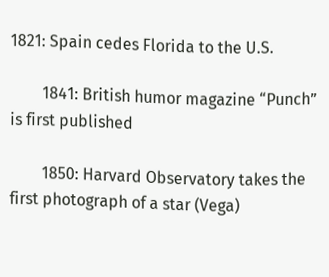1821: Spain cedes Florida to the U.S.

        1841: British humor magazine “Punch” is first published

        1850: Harvard Observatory takes the first photograph of a star (Vega)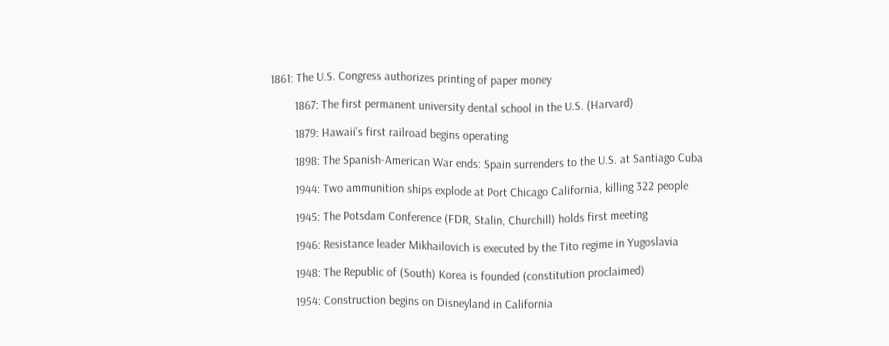1861: The U.S. Congress authorizes printing of paper money

        1867: The first permanent university dental school in the U.S. (Harvard)

        1879: Hawaii's first railroad begins operating

        1898: The Spanish-American War ends: Spain surrenders to the U.S. at Santiago Cuba

        1944: Two ammunition ships explode at Port Chicago California, killing 322 people

        1945: The Potsdam Conference (FDR, Stalin, Churchill) holds first meeting

        1946: Resistance leader Mikhailovich is executed by the Tito regime in Yugoslavia

        1948: The Republic of (South) Korea is founded (constitution proclaimed)

        1954: Construction begins on Disneyland in California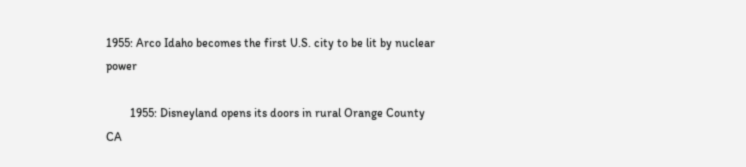1955: Arco Idaho becomes the first U.S. city to be lit by nuclear power

        1955: Disneyland opens its doors in rural Orange County CA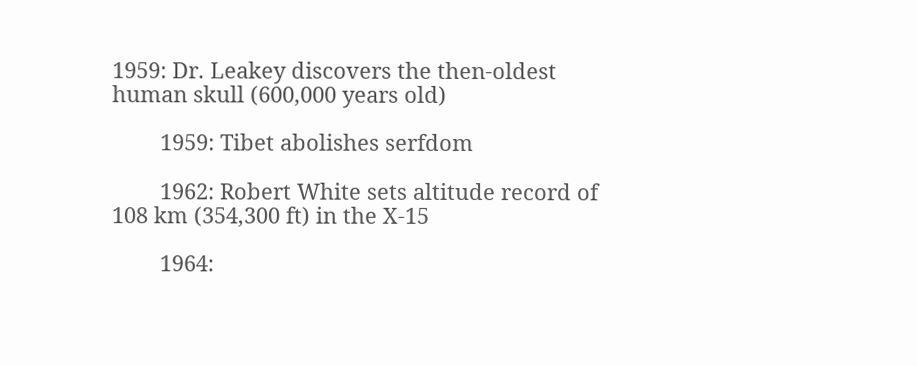1959: Dr. Leakey discovers the then-oldest human skull (600,000 years old)

        1959: Tibet abolishes serfdom

        1962: Robert White sets altitude record of 108 km (354,300 ft) in the X-15

        1964: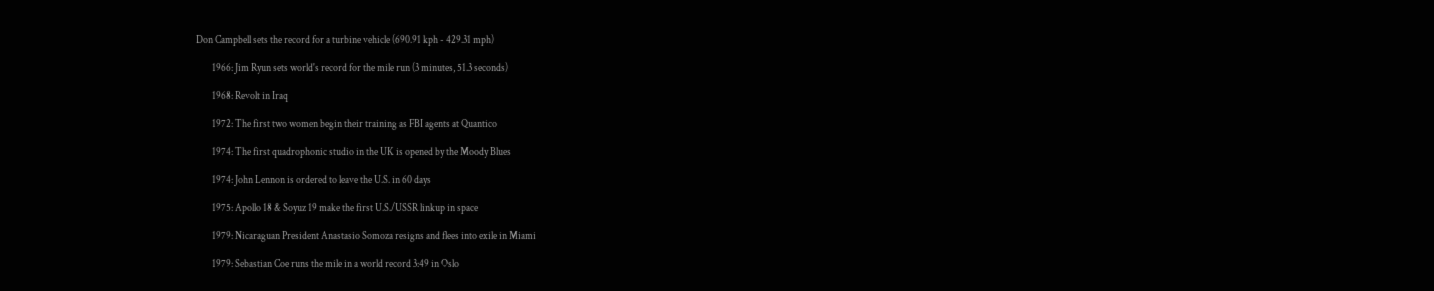Don Campbell sets the record for a turbine vehicle (690.91 kph - 429.31 mph)

        1966: Jim Ryun sets world's record for the mile run (3 minutes, 51.3 seconds)

        1968: Revolt in Iraq

        1972: The first two women begin their training as FBI agents at Quantico

        1974: The first quadrophonic studio in the UK is opened by the Moody Blues

        1974: John Lennon is ordered to leave the U.S. in 60 days

        1975: Apollo 18 & Soyuz 19 make the first U.S./USSR linkup in space

        1979: Nicaraguan President Anastasio Somoza resigns and flees into exile in Miami

        1979: Sebastian Coe runs the mile in a world record 3:49 in Oslo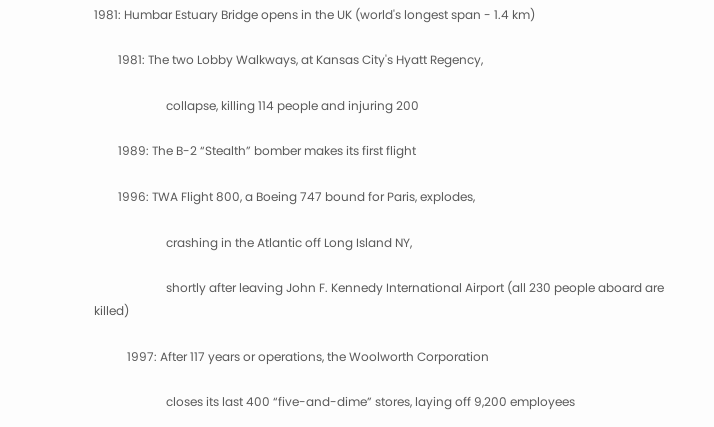1981: Humbar Estuary Bridge opens in the UK (world's longest span - 1.4 km)

        1981: The two Lobby Walkways, at Kansas City's Hyatt Regency,

                        collapse, killing 114 people and injuring 200

        1989: The B-2 “Stealth” bomber makes its first flight

        1996: TWA Flight 800, a Boeing 747 bound for Paris, explodes,

                        crashing in the Atlantic off Long Island NY,

                        shortly after leaving John F. Kennedy International Airport (all 230 people aboard are killed)

           1997: After 117 years or operations, the Woolworth Corporation

                        closes its last 400 “five-and-dime” stores, laying off 9,200 employees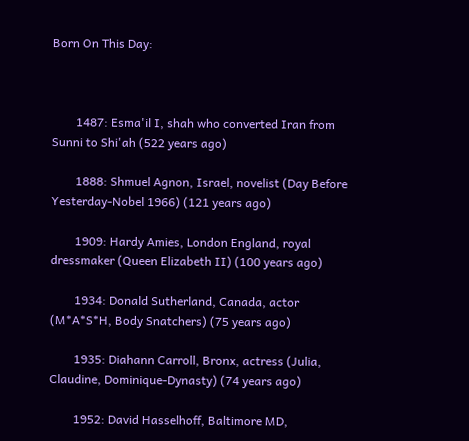Born On This Day:



        1487: Esma'il I, shah who converted Iran from Sunni to Shi'ah (522 years ago)

        1888: Shmuel Agnon, Israel, novelist (Day Before Yesterday-Nobel 1966) (121 years ago)

        1909: Hardy Amies, London England, royal dressmaker (Queen Elizabeth II) (100 years ago)

        1934: Donald Sutherland, Canada, actor (M*A*S*H, Body Snatchers) (75 years ago)

        1935: Diahann Carroll, Bronx, actress (Julia, Claudine, Dominique-Dynasty) (74 years ago)

        1952: David Hasselhoff, Baltimore MD,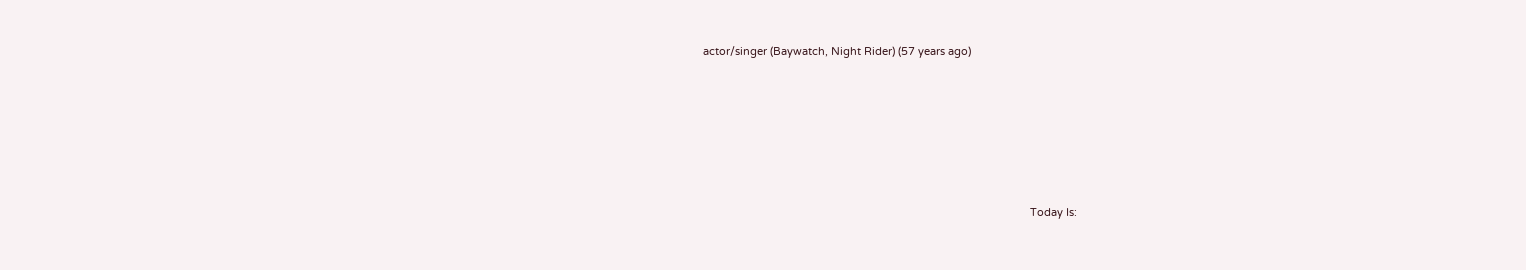actor/singer (Baywatch, Night Rider) (57 years ago)









                                                                                                             Today Is: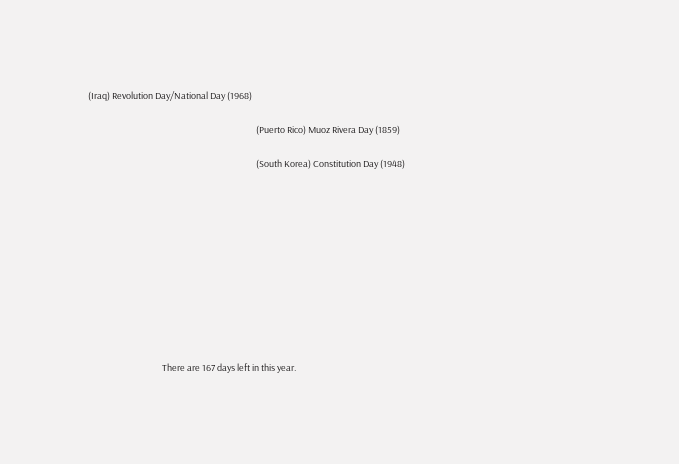(Iraq) Revolution Day/National Day (1968)

                                                                                    (Puerto Rico) Muoz Rivera Day (1859)

                                                                                    (South Korea) Constitution Day (1948)











                                     There are 167 days left in this year.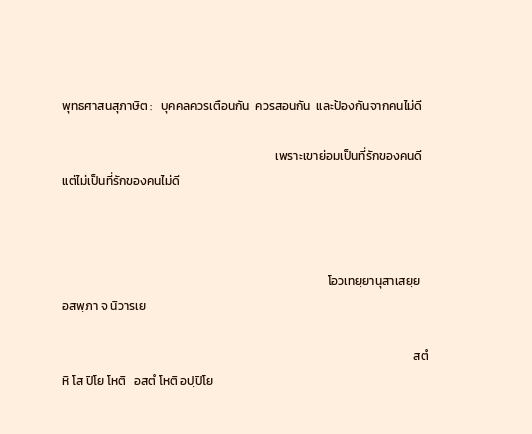พุทธศาสนสุภาษิต :   บุคคลควรเตือนกัน  ควรสอนกัน  และป้องกันจากคนไม่ดี

                                                                             เพราะเขาย่อมเป็นที่รักของคนดี  แต่ไม่เป็นที่รักของคนไม่ดี



                                                                                                โอวเทยฺยานุสาเสยฺย   อสพฺภา จ นิวารเย

                                                                                                                               สตํ หิ โส ปิโย โหติ   อสตํ โหติ อปฺปิโย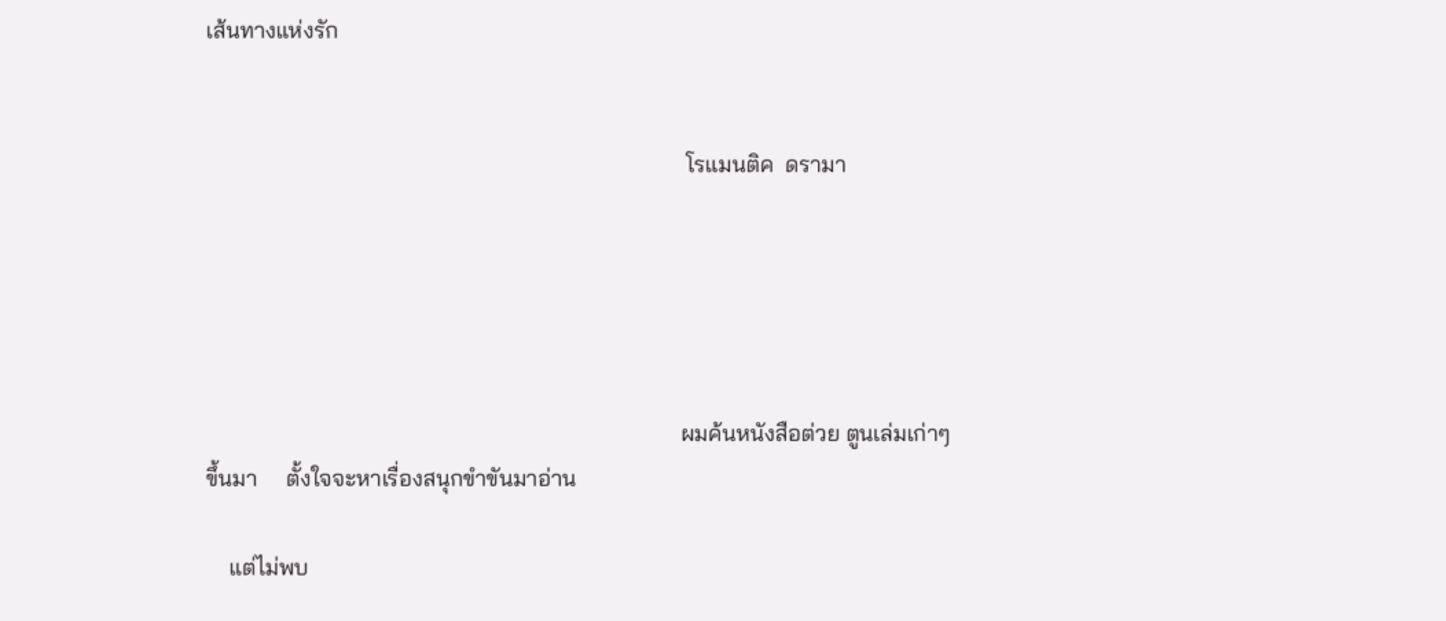เส้นทางแห่งรัก


                                                                                    โรแมนติค  ดรามา





                                                                                   ผมค้นหนังสือต่วย ตูนเล่มเก่าๆ ขึ้นมา     ตั้งใจจะหาเรื่องสนุกขำขันมาอ่าน

    แต่ไม่พบ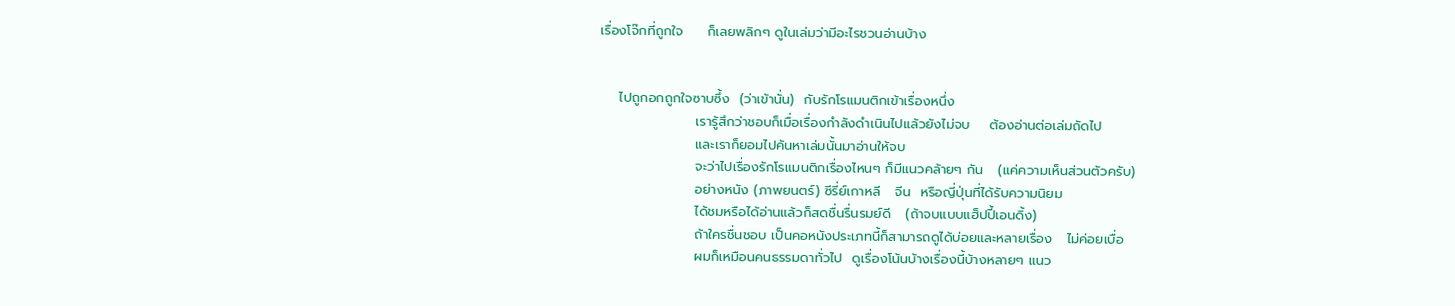เรื่องโจ๊กที่ถูกใจ     ก็เลยพลิกๆ ดูในเล่มว่ามีอะไรชวนอ่านบ้าง


    ไปถูกอกถูกใจซาบซึ้ง  (ว่าเข้านั่น)  กับรักโรแมนติกเข้าเรื่องหนึ่ง
                    เรารู้สึกว่าชอบก็เมื่อเรื่องกำลังดำเนินไปแล้วยังไม่จบ    ต้องอ่านต่อเล่มถัดไป
                    และเราก็ยอมไปค้นหาเล่มนั้นมาอ่านให้จบ
                    จะว่าไปเรื่องรักโรแมนติกเรื่องไหนๆ ก็มีแนวคล้ายๆ กัน   (แค่ความเห็นส่วนตัวครับ)
                    อย่างหนัง (ภาพยนตร์) ซีรี่ย์เกาหลี   จีน  หรือญี่ปุ่นที่ได้รับความนิยม
                    ได้ชมหรือได้อ่านแล้วก็สดชื่นรื่นรมย์ดี   (ถ้าจบแบบแฮ็ปปี้เอนดิ้ง)
                    ถ้าใครชื่นชอบ เป็นคอหนังประเภทนี้ก็สามารถดูได้บ่อยและหลายเรื่อง   ไม่ค่อยเบื่อ
                    ผมก็เหมือนคนธรรมดาทั่วไป  ดูเรื่องโน้นบ้างเรื่องนี้บ้างหลายๆ แนว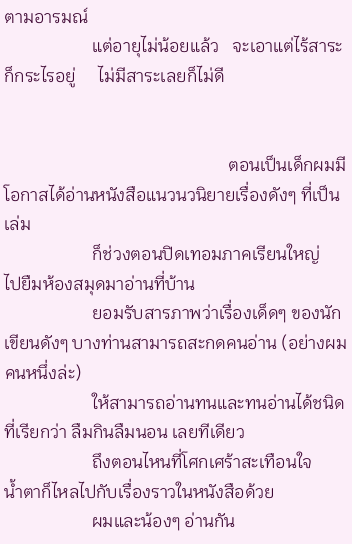ตามอารมณ์
                    แต่อายุไม่น้อยแล้ว   จะเอาแต่ไร้สาระก็กระไรอยู่     ไม่มีสาระเลยก็ไม่ดี


                                                   ตอนเป็นเด็กผมมีโอกาสได้อ่านหนังสือแนวนวนิยายเรื่องดังๆ ที่เป็นเล่ม
                    ก็ช่วงตอนปิดเทอมภาคเรียนใหญ่    ไปยืมห้องสมุดมาอ่านที่บ้าน
                    ยอมรับสารภาพว่าเรื่องเด็ดๆ ของนักเขียนดังๆ บางท่านสามารถสะกดคนอ่าน (อย่างผมคนหนึ่งล่ะ)
                    ให้สามารถอ่านทนและทนอ่านได้ชนิดที่เรียกว่า ลืมกินลืมนอน เลยทีเดียว
                    ถึงตอนไหนที่โศกเศร้าสะเทือนใจ    น้ำตาก็ไหลไปกับเรื่องราวในหนังสือด้วย
                    ผมและน้องๆ อ่านกัน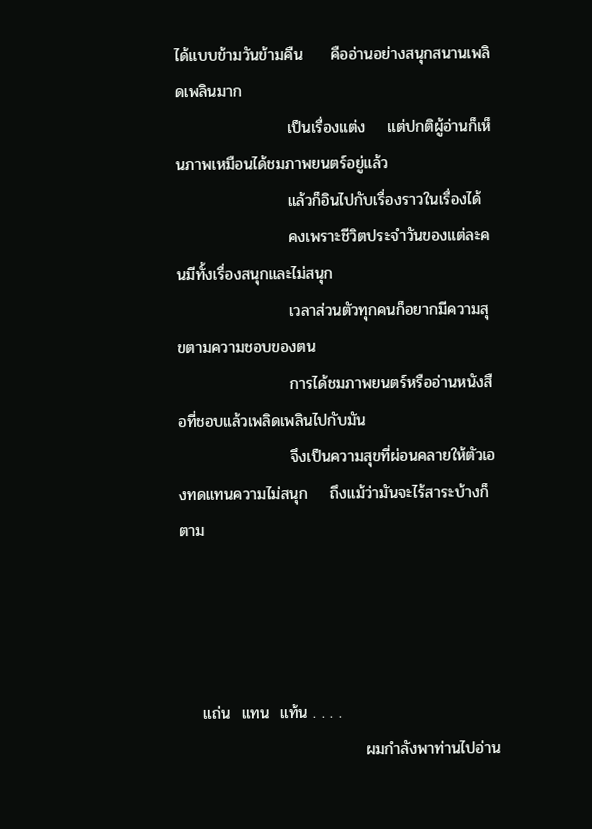ได้แบบข้ามวันข้ามคืน     คืออ่านอย่างสนุกสนานเพลิดเพลินมาก
                    เป็นเรื่องแต่ง    แต่ปกติผู้อ่านก็เห็นภาพเหมือนได้ชมภาพยนตร์อยู่แล้ว
                    แล้วก็อินไปกับเรื่องราวในเรื่องได้
                    คงเพราะชีวิตประจำวันของแต่ละคนมีทั้งเรื่องสนุกและไม่สนุก
                    เวลาส่วนตัวทุกคนก็อยากมีความสุขตามความชอบของตน
                    การได้ชมภาพยนตร์หรืออ่านหนังสือที่ชอบแล้วเพลิดเพลินไปกับมัน
                    จึงเป็นความสุขที่ผ่อนคลายให้ตัวเองทดแทนความไม่สนุก    ถึงแม้ว่ามันจะไร้สาระบ้างก็ตาม




    แถ่น  แทน  แท้น . . . .
                                 ผมกำลังพาท่านไปอ่าน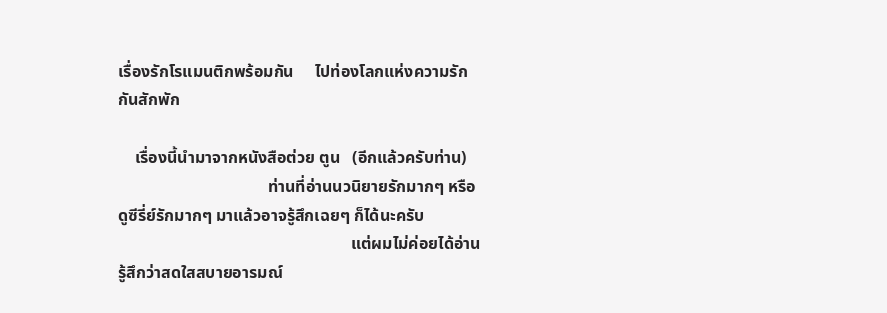เรื่องรักโรแมนติกพร้อมกัน     ไปท่องโลกแห่งความรักกันสักพัก

    เรื่องนี้นำมาจากหนังสือต่วย ตูน   (อีกแล้วครับท่าน)
                                    ท่านที่อ่านนวนิยายรักมากๆ หรือดูซีรี่ย์รักมากๆ มาแล้วอาจรู้สึกเฉยๆ ก็ได้นะครับ
                                                        แต่ผมไม่ค่อยได้อ่าน   รู้สึกว่าสดใสสบายอารมณ์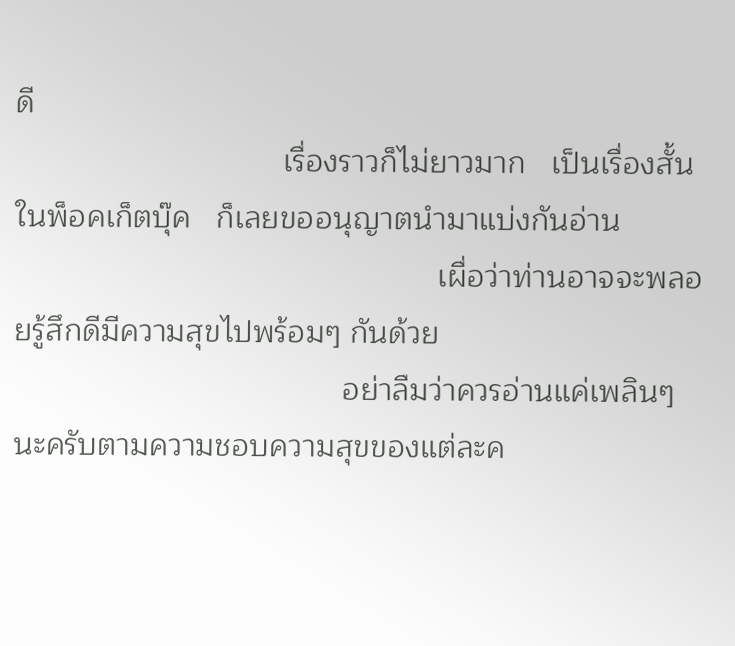ดี
                               เรื่องราวก็ไม่ยาวมาก   เป็นเรื่องสั้นในพ็อคเก็ตบุ๊ค   ก็เลยขออนุญาตนำมาแบ่งกันอ่าน
                                                 เผื่อว่าท่านอาจจะพลอยรู้สึกดีมีความสุขไปพร้อมๆ กันด้วย
                                      อย่าลืมว่าควรอ่านแค่เพลินๆ นะครับตามความชอบความสุขของแต่ละค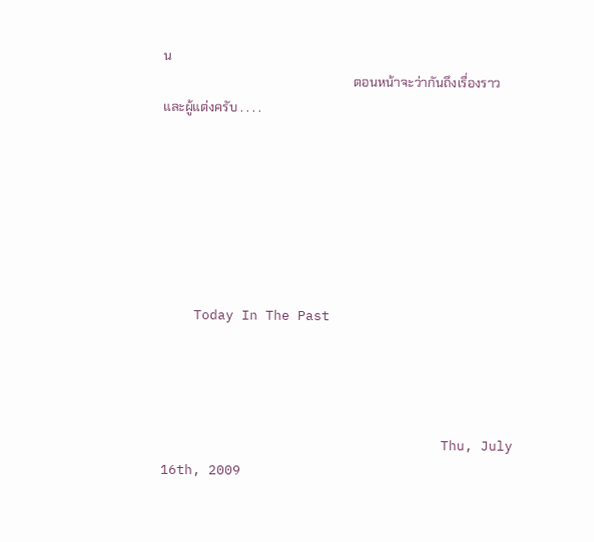น
                                                            ตอนหน้าจะว่ากันถึงเรื่องราวและผู้แต่งครับ . . . .







    Today In The Past




                                   Thu, July 16th, 2009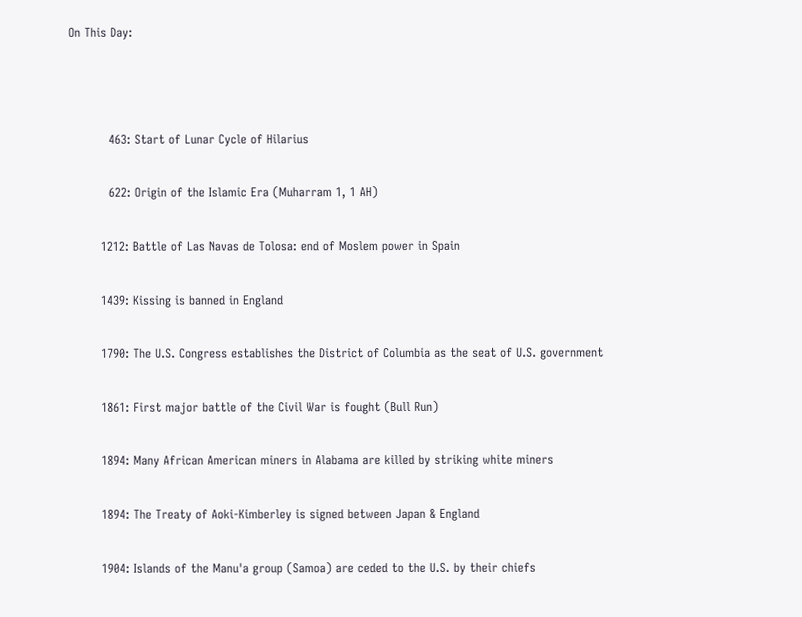On This Day:



          463: Start of Lunar Cycle of Hilarius

          622: Origin of the Islamic Era (Muharram 1, 1 AH)

        1212: Battle of Las Navas de Tolosa: end of Moslem power in Spain

        1439: Kissing is banned in England

        1790: The U.S. Congress establishes the District of Columbia as the seat of U.S. government

        1861: First major battle of the Civil War is fought (Bull Run)

        1894: Many African American miners in Alabama are killed by striking white miners

        1894: The Treaty of Aoki-Kimberley is signed between Japan & England

        1904: Islands of the Manu'a group (Samoa) are ceded to the U.S. by their chiefs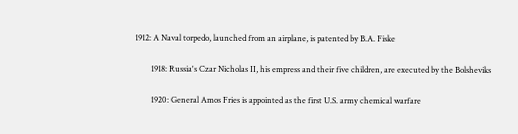1912: A Naval torpedo, launched from an airplane, is patented by B.A. Fiske

        1918: Russia's Czar Nicholas II, his empress and their five children, are executed by the Bolsheviks

        1920: General Amos Fries is appointed as the first U.S. army chemical warfare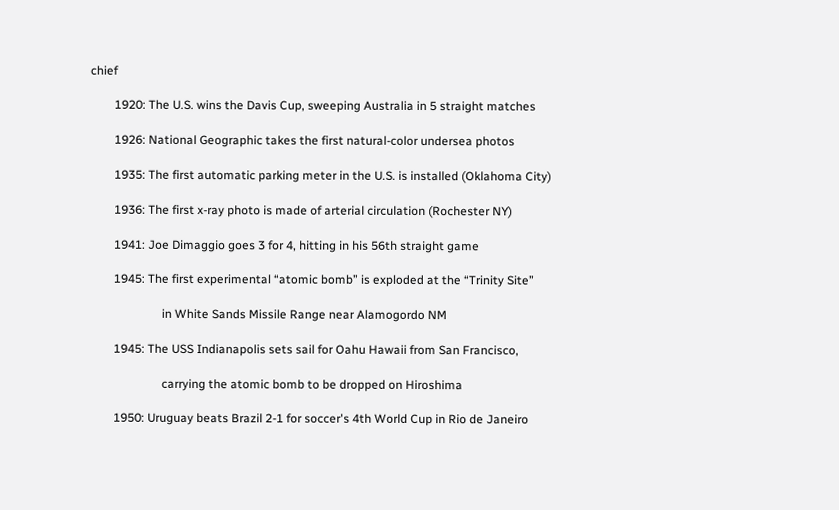chief

        1920: The U.S. wins the Davis Cup, sweeping Australia in 5 straight matches

        1926: National Geographic takes the first natural-color undersea photos

        1935: The first automatic parking meter in the U.S. is installed (Oklahoma City)

        1936: The first x-ray photo is made of arterial circulation (Rochester NY)

        1941: Joe Dimaggio goes 3 for 4, hitting in his 56th straight game

        1945: The first experimental “atomic bomb” is exploded at the “Trinity Site”

                        in White Sands Missile Range near Alamogordo NM

        1945: The USS Indianapolis sets sail for Oahu Hawaii from San Francisco,

                        carrying the atomic bomb to be dropped on Hiroshima

        1950: Uruguay beats Brazil 2-1 for soccer's 4th World Cup in Rio de Janeiro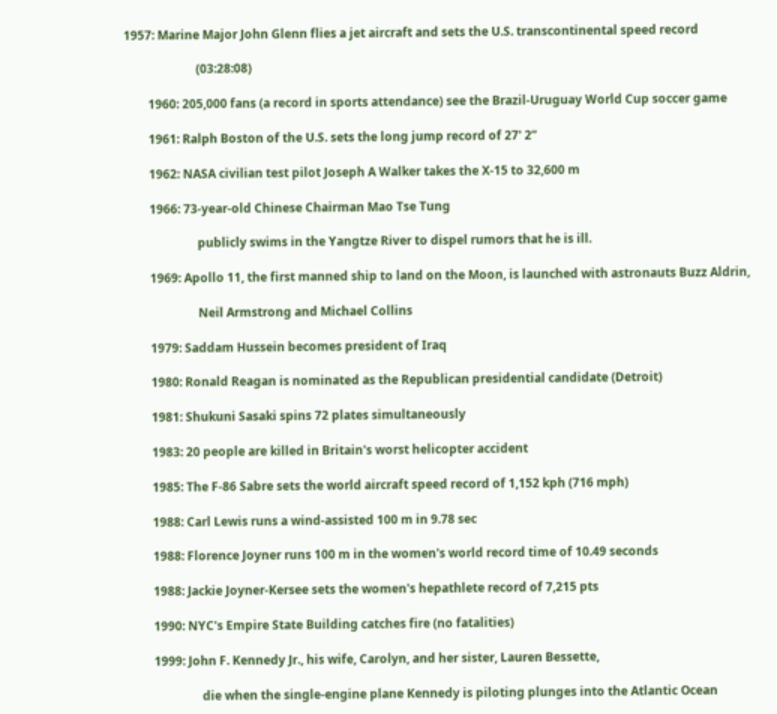1957: Marine Major John Glenn flies a jet aircraft and sets the U.S. transcontinental speed record

                        (03:28:08)

        1960: 205,000 fans (a record in sports attendance) see the Brazil-Uruguay World Cup soccer game

        1961: Ralph Boston of the U.S. sets the long jump record of 27' 2”

        1962: NASA civilian test pilot Joseph A Walker takes the X-15 to 32,600 m

        1966: 73-year-old Chinese Chairman Mao Tse Tung

                        publicly swims in the Yangtze River to dispel rumors that he is ill.

        1969: Apollo 11, the first manned ship to land on the Moon, is launched with astronauts Buzz Aldrin,

                        Neil Armstrong and Michael Collins

        1979: Saddam Hussein becomes president of Iraq

        1980: Ronald Reagan is nominated as the Republican presidential candidate (Detroit)

        1981: Shukuni Sasaki spins 72 plates simultaneously

        1983: 20 people are killed in Britain's worst helicopter accident

        1985: The F-86 Sabre sets the world aircraft speed record of 1,152 kph (716 mph)

        1988: Carl Lewis runs a wind-assisted 100 m in 9.78 sec

        1988: Florence Joyner runs 100 m in the women's world record time of 10.49 seconds

        1988: Jackie Joyner-Kersee sets the women's hepathlete record of 7,215 pts

        1990: NYC's Empire State Building catches fire (no fatalities)

        1999: John F. Kennedy Jr., his wife, Carolyn, and her sister, Lauren Bessette,

                        die when the single-engine plane Kennedy is piloting plunges into the Atlantic Ocean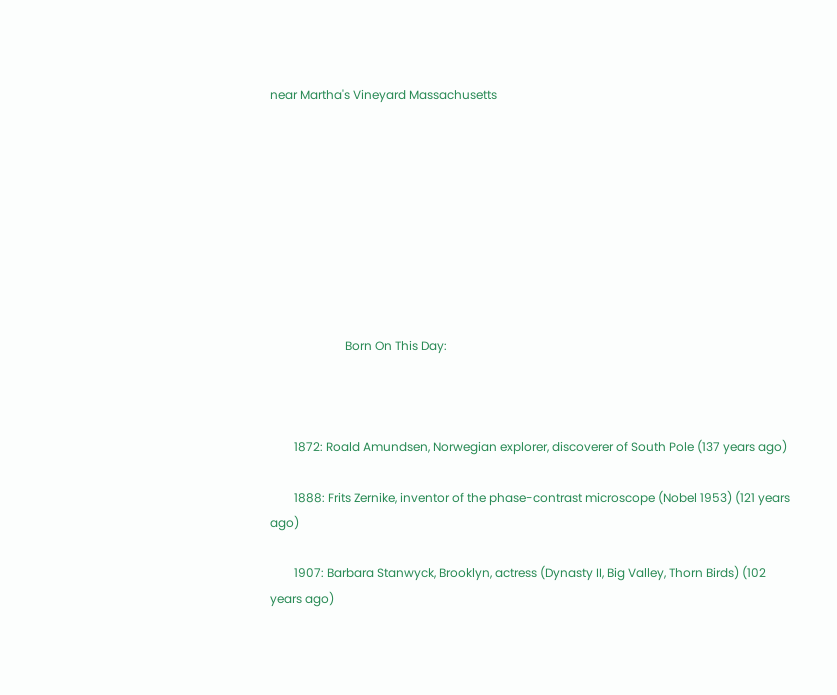near Martha's Vineyard Massachusetts









                         Born On This Day:



        1872: Roald Amundsen, Norwegian explorer, discoverer of South Pole (137 years ago)

        1888: Frits Zernike, inventor of the phase-contrast microscope (Nobel 1953) (121 years ago)

        1907: Barbara Stanwyck, Brooklyn, actress (Dynasty II, Big Valley, Thorn Birds) (102 years ago)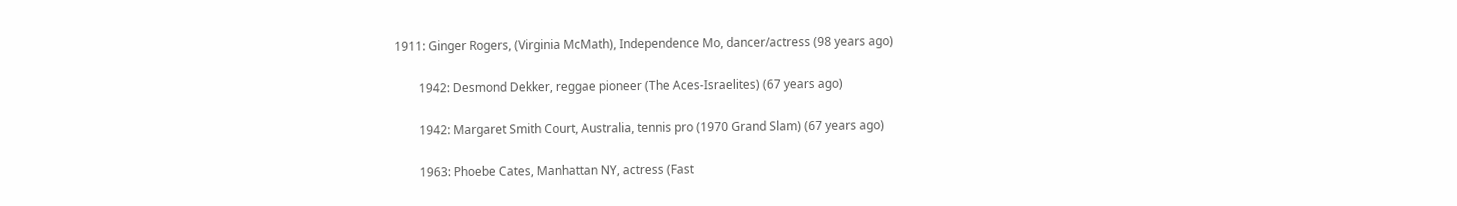1911: Ginger Rogers, (Virginia McMath), Independence Mo, dancer/actress (98 years ago)

        1942: Desmond Dekker, reggae pioneer (The Aces-Israelites) (67 years ago)

        1942: Margaret Smith Court, Australia, tennis pro (1970 Grand Slam) (67 years ago)

        1963: Phoebe Cates, Manhattan NY, actress (Fast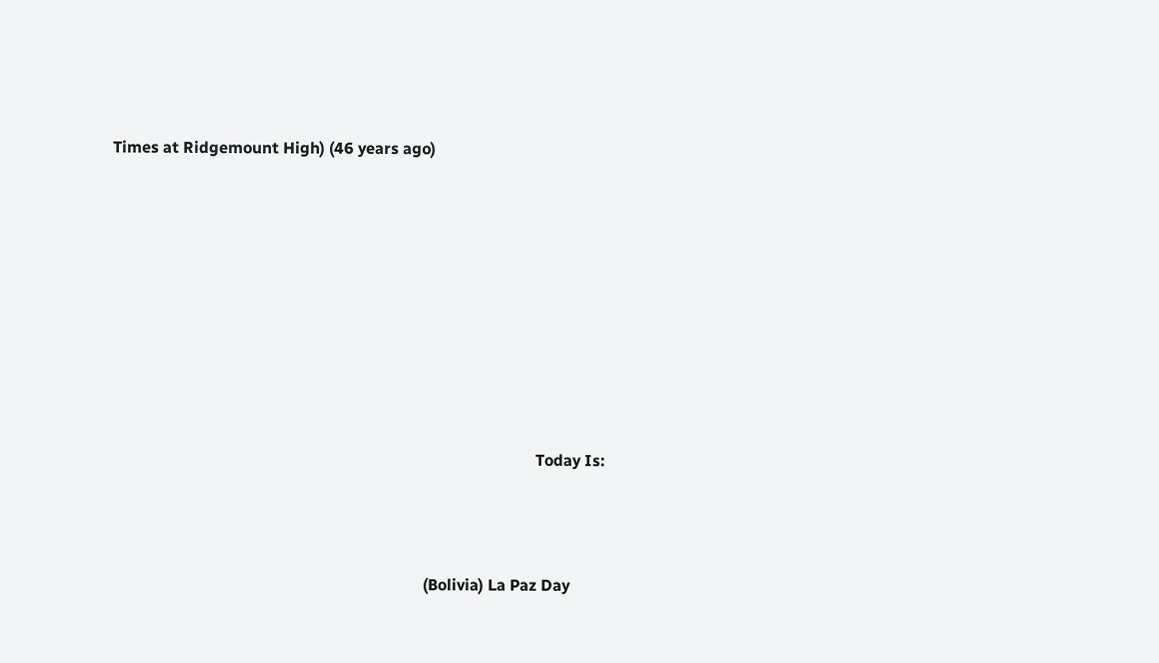Times at Ridgemount High) (46 years ago)









                                                                                                          Today Is:



                                                                              (Bolivia) La Paz Day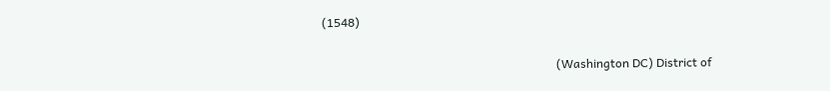(1548)

                                                                              (Washington DC) District of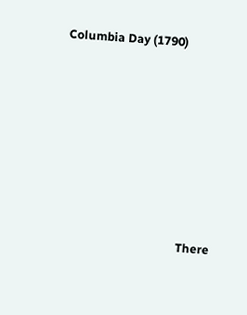Columbia Day (1790)











                                        There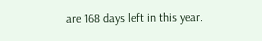are 168 days left in this year.